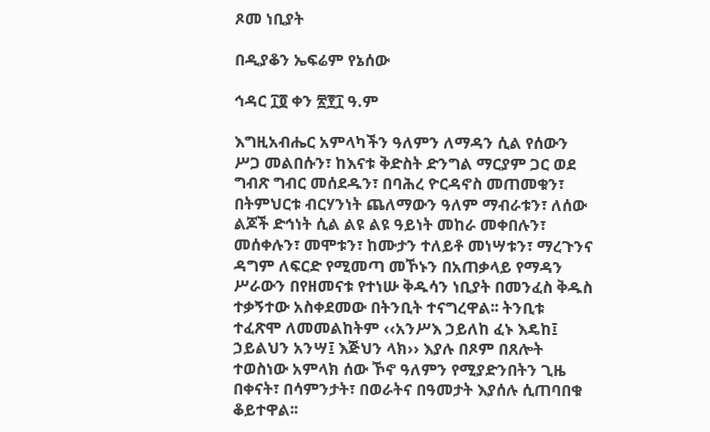ጾመ ነቢያት

በዲያቆን ኤፍሬም የኔሰው

ኅዳር ፲፬ ቀን ፳፻፲ ዓ.ም

እግዚአብሔር አምላካችን ዓለምን ለማዳን ሲል የሰውን ሥጋ መልበሱን፣ ከእናቱ ቅድስት ድንግል ማርያም ጋር ወደ ግብጽ ግብር መሰደዱን፣ በባሕረ ዮርዳኖስ መጠመቁን፣ በትምህርቱ ብርሃንነት ጨለማውን ዓለም ማብራቱን፣ ለሰው ልጆች ድኅነት ሲል ልዩ ልዩ ዓይነት መከራ መቀበሉን፣ መሰቀሉን፣ መሞቱን፣ ከሙታን ተለይቶ መነሣቱን፣ ማረጉንና ዳግም ለፍርድ የሚመጣ መኾኑን በአጠቃላይ የማዳን ሥራውን በየዘመናቱ የተነሡ ቅዱሳን ነቢያት በመንፈስ ቅዱስ ተቃኝተው አስቀደመው በትንቢት ተናግረዋል፡፡ ትንቢቱ ተፈጽሞ ለመመልከትም ‹‹አንሥእ ኃይለከ ፈኑ እዴከ፤ ኃይልህን አንሣ፤ እጅህን ላክ›› እያሉ በጾም በጸሎት ተወስነው አምላክ ሰው ኾኖ ዓለምን የሚያድንበትን ጊዜ በቀናት፣ በሳምንታት፣ በወራትና በዓመታት እያሰሉ ሲጠባበቁ ቆይተዋል፡፡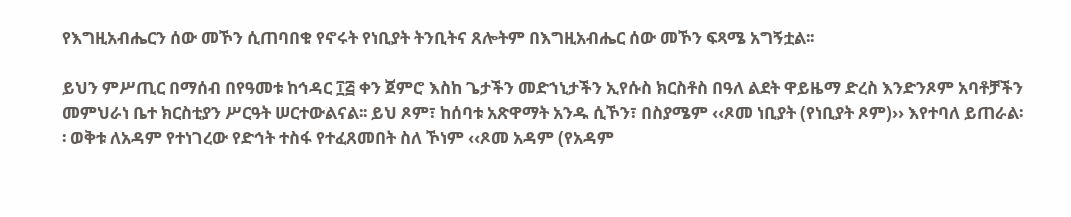የእግዚአብሔርን ሰው መኾን ሲጠባበቁ የኖሩት የነቢያት ትንቢትና ጸሎትም በእግዚአብሔር ሰው መኾን ፍጻሜ አግኝቷል፡፡

ይህን ምሥጢር በማሰብ በየዓመቱ ከኅዳር ፲፭ ቀን ጀምሮ እስከ ጌታችን መድኀኒታችን ኢየሱስ ክርስቶስ በዓለ ልደት ዋይዜማ ድረስ እንድንጾም አባቶቻችን መምህራነ ቤተ ክርስቲያን ሥርዓት ሠርተውልናል፡፡ ይህ ጾም፣ ከሰባቱ አጽዋማት አንዱ ሲኾን፣ በስያሜም ‹‹ጾመ ነቢያት (የነቢያት ጾም)›› እየተባለ ይጠራል፡፡ ወቅቱ ለአዳም የተነገረው የድኅት ተስፋ የተፈጸመበት ስለ ኾነም ‹‹ጾመ አዳም (የአዳም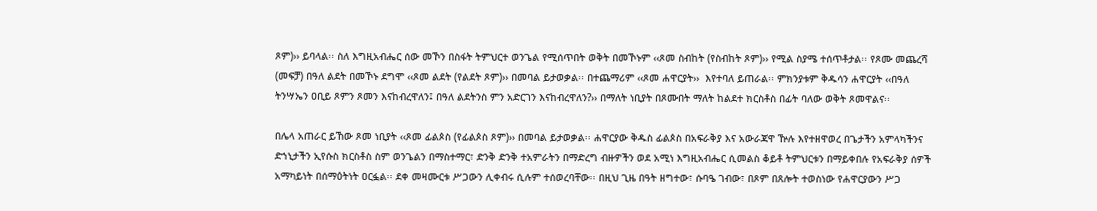ጾም)›› ይባላል፡፡ ስለ እግዚአብሔር ሰው መኾን በስፋት ትምህርተ ወንጌል የሚሰጥበት ወቅት በመኾኑም ‹‹ጾመ ስብከት (የስብከት ጾም)›› የሚል ስያሜ ተሰጥቶታል፡፡ የጾሙ መጨረሻ (መፍቻ) በዓለ ልደት በመኾኑ ደግሞ ‹‹ጾመ ልደት (የልደት ጾም)›› በመባል ይታወቃል፡፡ በተጨማሪም ‹‹ጾመ ሐዋርያት››  እየተባለ ይጠራል፡፡ ምክንያቱም ቅዱሳን ሐዋርያት ‹‹በዓለ ትንሣኤን ዐቢይ ጾምን ጾመን እናከብረዋለን፤ በዓለ ልደትንስ ምን አድርገን እናከብረዋለን?›› በማለት ነቢያት በጾሙበት ማለት ከልደተ ክርስቶስ በፊት ባለው ወቅት ጾመዋልና፡፡

በሌላ አጠራር ይኸው ጾመ ነቢያት ‹‹ጾመ ፊልጶስ (የፊልጶስ ጾም)›› በመባል ይታወቃል፡፡ ሐዋርያው ቅዱስ ፊልጶስ በአፍራቅያ እና አውራጃዋ ዅሉ እየተዘዋወረ በጌታችን አምላካችንና ድኀኒታችን ኢየሱስ ክርስቶስ ስም ወንጌልን በማስተማር፣ ድንቅ ድንቅ ተአምራትን በማድረግ ብዙዎችን ወደ አሚነ እግዚአብሔር ሲመልስ ቆይቶ ትምህርቱን በማይቀበሉ የአፍራቅያ ሰዎች አማካይነት በሰማዕትነት ዐርፏል፡፡ ደቀ መዛሙርቱ ሥጋውን ሊቀብሩ ሲሉም ተሰወረባቸው፡፡ በዚህ ጊዜ በዓት ዘግተው፣ ሱባዔ ገብው፣ በጾም በጸሎት ተወስነው የሐዋርያውን ሥጋ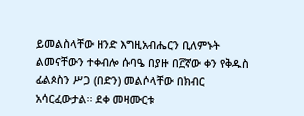ይመልስላቸው ዘንድ እግዚአብሔርን ቢለምኑት ልመናቸውን ተቀብሎ ሱባዔ በያዙ በ፫ኛው ቀን የቅዱስ ፊልጶስን ሥጋ (በድን) መልሶላቸው በክብር አሳርፈውታል፡፡ ደቀ መዛሙርቱ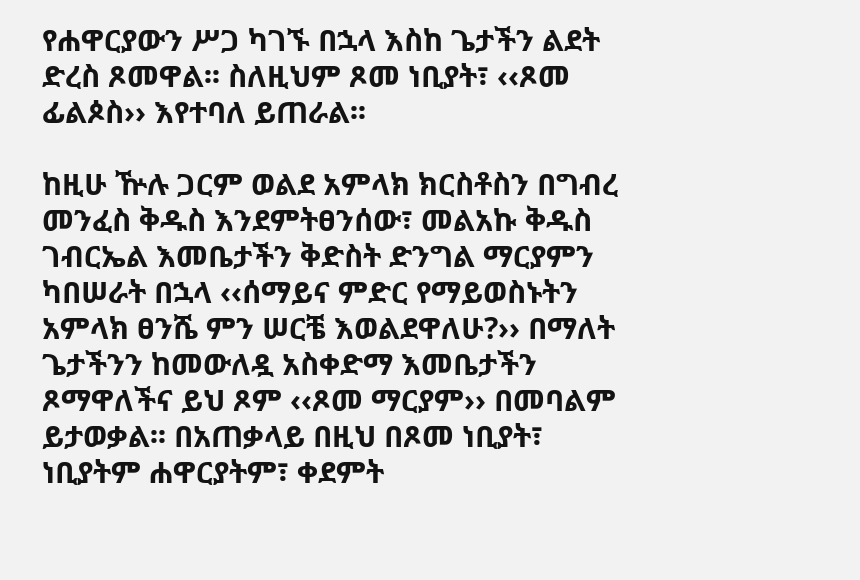የሐዋርያውን ሥጋ ካገኙ በኋላ እስከ ጌታችን ልደት ድረስ ጾመዋል፡፡ ስለዚህም ጾመ ነቢያት፣ ‹‹ጾመ ፊልጶስ›› እየተባለ ይጠራል፡፡

ከዚሁ ዅሉ ጋርም ወልደ አምላክ ክርስቶስን በግብረ መንፈስ ቅዱስ እንደምትፀንሰው፣ መልአኩ ቅዱስ ገብርኤል እመቤታችን ቅድስት ድንግል ማርያምን ካበሠራት በኋላ ‹‹ሰማይና ምድር የማይወስኑትን አምላክ ፀንሼ ምን ሠርቼ እወልደዋለሁ?›› በማለት ጌታችንን ከመውለዷ አስቀድማ እመቤታችን ጾማዋለችና ይህ ጾም ‹‹ጾመ ማርያም›› በመባልም ይታወቃል፡፡ በአጠቃላይ በዚህ በጾመ ነቢያት፣ ነቢያትም ሐዋርያትም፣ ቀደምት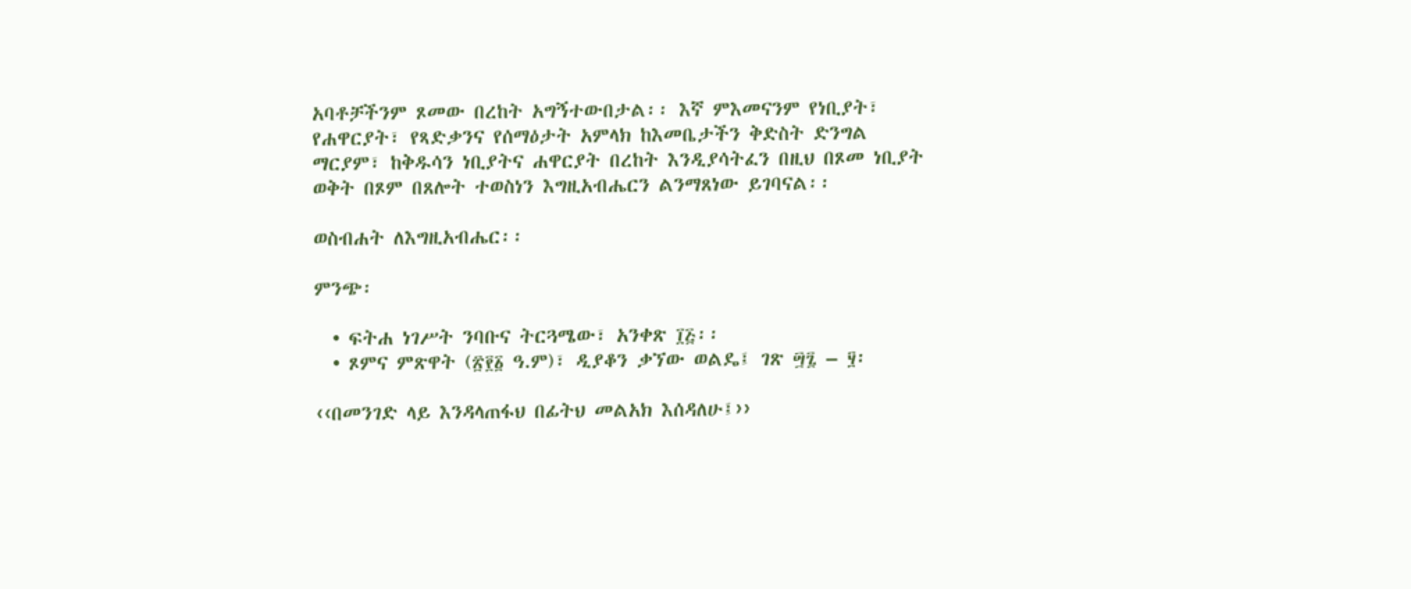አባቶቻችንም ጾመው በረከት አግኝተውበታል፡፡ እኛ ምእመናንም የነቢያት፣ የሐዋርያት፣ የጻድቃንና የሰማዕታት አምላክ ከእመቤታችን ቅድስት ድንግል ማርያም፣ ከቅዱሳን ነቢያትና ሐዋርያት በረከት እንዲያሳትፈን በዚህ በጾመ ነቢያት ወቅት በጾም በጸሎት ተወስነን እግዚአብሔርን ልንማጸነው ይገባናል፡፡

ወስብሐት ለእግዚአብሔር፡፡

ምንጭ፡

  • ፍትሐ ነገሥት ንባቡና ትርጓሜው፣ አንቀጽ ፲፭፡፡
  • ጾምና ምጽዋት (፳፻፩ ዓ.ም)፣ ዲያቆን ቃኘው ወልዴ፤ ገጽ ፵፯ – ፶፡

‹‹በመንገድ ላይ እንዳላጠፋህ በፊትህ መልአክ እሰዳለሁ፤››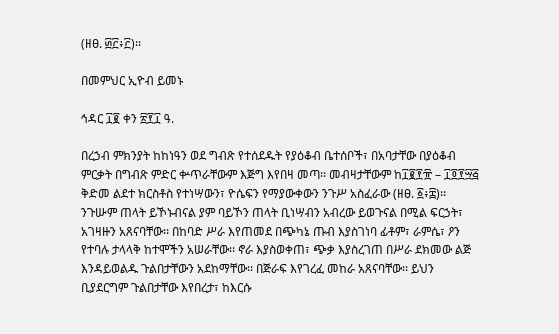(ዘፀ. ፴፫፥፫)፡፡

በመምህር ኢዮብ ይመኑ

ኅዳር ፲፪ ቀን ፳፻፲ ዓ.

በረኃብ ምክንያት ከከነዓን ወደ ግብጽ የተሰደዱት የያዕቆብ ቤተሰቦች፣ በአባታቸው በያዕቆብ ምርቃት በግብጽ ምድር ቍጥራቸውም እጅግ እየበዛ መጣ፡፡ መብዛታቸውም ከ፲፪፻፹ – ፲፬፻፵፭ ቅድመ ልደተ ክርስቶስ የተነሣውን፣ ዮሴፍን የማያውቀውን ንጉሥ አስፈራው (ዘፀ. ፩፥፰)፡፡ ንጉሡም ጠላት ይኾኑብናል ያም ባይኾን ጠላት ቢነሣብን አብረው ይወጉናል በሚል ፍርኃት፣ አገዛዙን አጸናባቸው፡፡ በከባድ ሥራ እየጠመደ በጭካኔ ጡብ እያስገነባ ፊቶም፣ ራምሴ፣ ዖን የተባሉ ታላላቅ ከተሞችን አሠራቸው፡፡ ኖራ እያስወቀጠ፣ ጭቃ እያስረገጠ በሥራ ደክመው ልጅ እንዳይወልዱ ጉልበታቸውን አደከማቸው፡፡ በጅራፍ እየገረፈ መከራ አጸናባቸው፡፡ ይህን ቢያደርግም ጉልበታቸው እየበረታ፣ ከእርሱ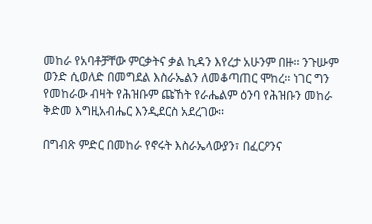መከራ የአባቶቻቸው ምርቃትና ቃል ኪዳን እየረታ አሁንም በዙ፡፡ ንጉሡም ወንድ ሲወለድ በመግደል እስራኤልን ለመቆጣጠር ሞከረ፡፡ ነገር ግን የመከራው ብዛት የሕዝቡም ጩኸት የራሔልም ዕንባ የሕዝቡን መከራ ቅድመ እግዚአብሔር እንዲደርስ አደረገው፡፡

በግብጽ ምድር በመከራ የኖሩት እስራኤላውያን፣ በፈርዖንና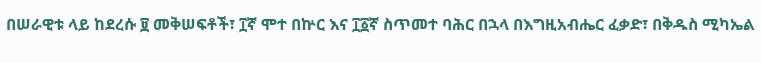በሠራዊቱ ላይ ከደረሱ ፱ መቅሠፍቶች፣ ፲ኛ ሞተ በኵር እና ፲፩ኛ ስጥመተ ባሕር በኋላ በእግዚአብሔር ፈቃድ፣ በቅዱስ ሚካኤል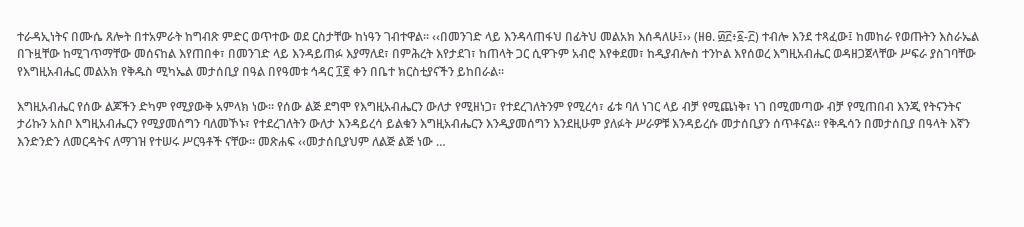ተራዳኢነትና በሙሴ ጸሎት በተአምራት ከግብጽ ምድር ወጥተው ወደ ርስታቸው ከነዓን ገብተዋል፡፡ ‹‹በመንገድ ላይ እንዳላጠፋህ በፊትህ መልአክ እሰዳለሁ፤›› (ዘፀ. ፴፫፥፩-፫) ተብሎ እንደ ተጻፈው፤ ከመከራ የወጡትን እስራኤል በጉዟቸው ከሚገጥማቸው መሰናከል እየጠበቀ፣ በመንገድ ላይ እንዳይጠፉ እያማለደ፣ በምሕረት እየታደገ፣ ከጠላት ጋር ሲዋጉም አብሮ እየቀደመ፣ ከዲያብሎስ ተንኮል እየሰወረ እግዚአብሔር ወዳዘጋጀላቸው ሥፍራ ያስገባቸው የእግዚአብሔር መልአክ የቅዱስ ሚካኤል መታሰቢያ በዓል በየዓመቱ ኅዳር ፲፪ ቀን በቤተ ክርስቲያናችን ይከበራል፡፡

እግዚአብሔር የሰው ልጆችን ድካም የሚያውቅ አምላክ ነው፡፡ የሰው ልጅ ደግሞ የእግዚአብሔርን ውለታ የሚዘነጋ፣ የተደረገለትንም የሚረሳ፣ ፊቱ ባለ ነገር ላይ ብቻ የሚጨነቅ፣ ነገ በሚመጣው ብቻ የሚጠበብ እንጂ የትናንትና ታሪኩን አስቦ እግዚአብሔርን የሚያመሰግን ባለመኾኑ፣ የተደረገለትን ውለታ እንዳይረሳ ይልቁን እግዚአብሔርን እንዲያመሰግን እንደዚሁም ያለፉት ሥራዎቹ እንዳይረሱ መታሰቢያን ሰጥቶናል፡፡ የቅዱሳን በመታሰቢያ በዓላት እኛን እንድንድን ለመርዳትና ለማገዝ የተሠሩ ሥርዓቶች ናቸው፡፡ መጽሐፍ ‹‹መታሰቢያህም ለልጅ ልጅ ነው …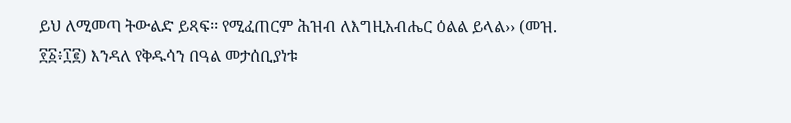ይህ ለሚመጣ ትውልድ ይጻፍ፡፡ የሚፈጠርም ሕዝብ ለእግዚአብሔር ዕልል ይላል›› (መዝ. ፻፩፥፲፪) እንዳለ የቅዱሳን በዓል መታሰቢያነቱ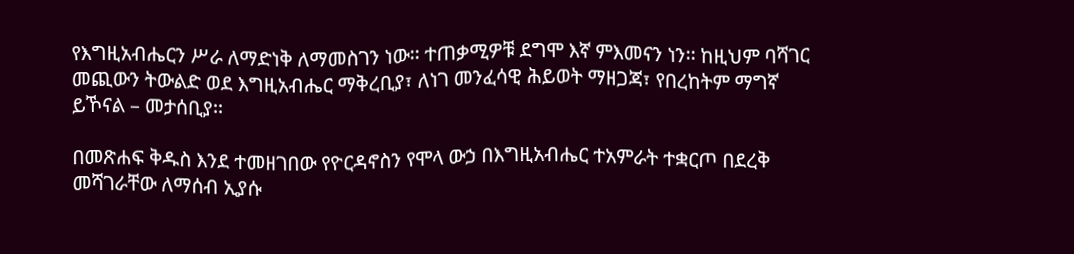የእግዚአብሔርን ሥራ ለማድነቅ ለማመስገን ነው፡፡ ተጠቃሚዎቹ ደግሞ እኛ ምእመናን ነን፡፡ ከዚህም ባሻገር መጪውን ትውልድ ወደ እግዚአብሔር ማቅረቢያ፣ ለነገ መንፈሳዊ ሕይወት ማዘጋጃ፣ የበረከትም ማግኛ ይኾናል – መታሰቢያ፡፡

በመጽሐፍ ቅዱስ እንደ ተመዘገበው የዮርዳኖስን የሞላ ውኃ በእግዚአብሔር ተአምራት ተቋርጦ በደረቅ መሻገራቸው ለማሰብ ኢያሱ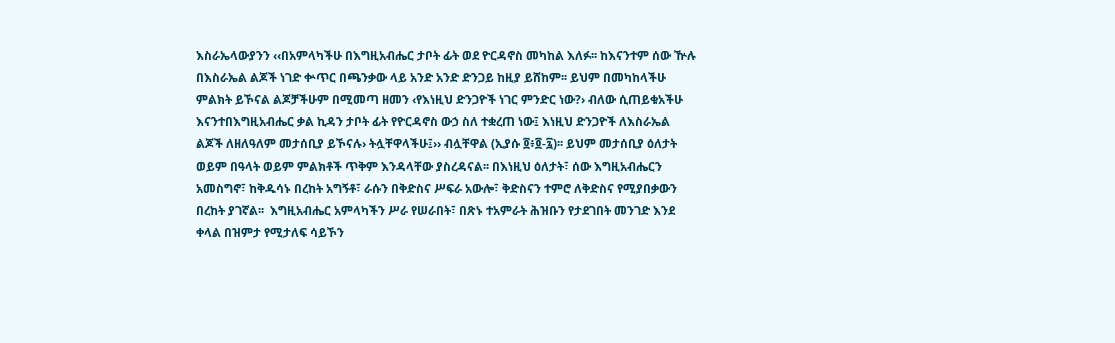እስራኤላውያንን ‹‹በአምላካችሁ በእግዚአብሔር ታቦት ፊት ወደ ዮርዳኖስ መካከል እለፉ፡፡ ከእናንተም ሰው ዅሉ በእስራኤል ልጆች ነገድ ቍጥር በጫንቃው ላይ አንድ አንድ ድንጋይ ከዚያ ይሸከም፡፡ ይህም በመካከላችሁ ምልክት ይኾናል ልጆቻችሁም በሚመጣ ዘመን ‹የእነዚህ ድንጋዮች ነገር ምንድር ነው?› ብለው ሲጠይቁአችሁ እናንተበእግዚአብሔር ቃል ኪዳን ታቦት ፊት የዮርዳኖስ ውኃ ስለ ተቋረጠ ነው፤ እነዚህ ድንጋዮች ለእስራኤል ልጆች ለዘለዓለም መታሰቢያ ይኾናሉ› ትሏቸዋላችሁ፤›› ብሏቸዋል (ኢያሱ ፬፥፬-፯)፡፡ ይህም መታሰቢያ ዕለታት ወይም በዓላት ወይም ምልክቶች ጥቅም እንዳላቸው ያስረዳናል፡፡ በእነዚህ ዕለታት፣ ሰው እግዚአብሔርን አመስግኖ፣ ከቅዱሳኑ በረከት አግኝቶ፣ ራሱን በቅድስና ሥፍራ አውሎ፣ ቅድስናን ተምሮ ለቅድስና የሚያበቃውን በረከት ያገኛል፡፡  እግዚአብሔር አምላካችን ሥራ የሠራበት፣ በጽኑ ተአምራት ሕዝቡን የታደገበት መንገድ እንደ ቀላል በዝምታ የሚታለፍ ሳይኾን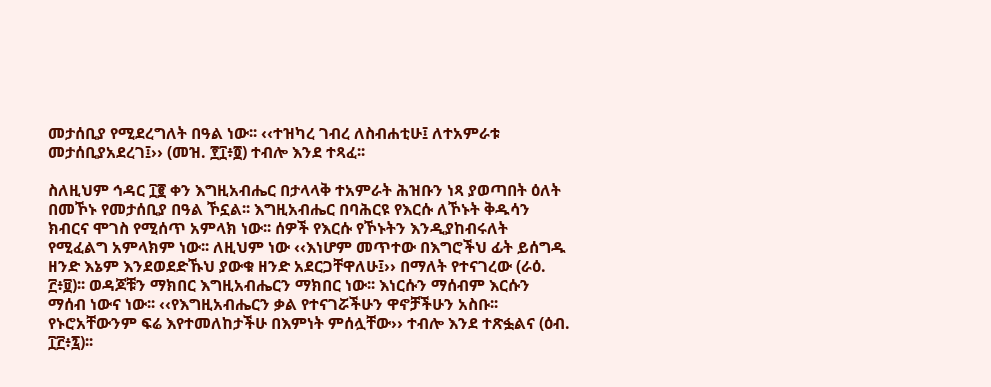መታሰቢያ የሚደረግለት በዓል ነው፡፡ ‹‹ተዝካረ ገብረ ለስብሐቲሁ፤ ለተአምራቱ መታሰቢያአደረገ፤›› (መዝ. ፻፲፥፬) ተብሎ እንደ ተጻፈ፡፡

ስለዚህም ኅዳር ፲፪ ቀን እግዚአብሔር በታላላቅ ተአምራት ሕዝቡን ነጻ ያወጣበት ዕለት በመኾኑ የመታሰቢያ በዓል ኾኗል፡፡ እግዚአብሔር በባሕርዩ የእርሱ ለኾኑት ቅዱሳን ክብርና ሞገስ የሚሰጥ አምላክ ነው፡፡ ሰዎች የእርሱ የኾኑትን እንዲያከብሩለት የሚፈልግ አምላክም ነው፡፡ ለዚህም ነው ‹‹እነሆም መጥተው በእግሮችህ ፊት ይሰግዱ ዘንድ እኔም እንደወደድኹህ ያውቁ ዘንድ አደርጋቸዋለሁ፤›› በማለት የተናገረው (ራዕ. ፫፥፱)፡፡ ወዳጆቹን ማክበር እግዚአብሔርን ማክበር ነው፡፡ እነርሱን ማሰብም እርሱን ማሰብ ነውና ነው፡፡ ‹‹የእግዚአብሔርን ቃል የተናገሯችሁን ዋኖቻችሁን አስቡ፡፡ የኑሮአቸውንም ፍሬ እየተመለከታችሁ በእምነት ምሰሏቸው›› ተብሎ እንደ ተጽፏልና (ዕብ. ፲፫፥፯)፡፡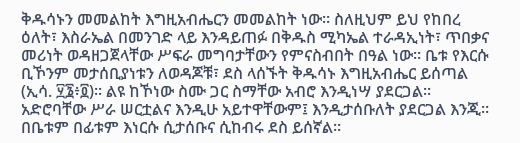ቅዱሳኑን መመልከት እግዚአብሔርን መመልከት ነው፡፡ ስለዚህም ይህ የከበረ ዕለት፣ እስራኤል በመንገድ ላይ እንዳይጠፉ በቅዱስ ሚካኤል ተራዳኢነት፣ ጥበቃና መሪነት ወዳዘጋጀላቸው ሥፍራ መግባታቸውን የምናስብበት በዓል ነው፡፡ ቤቱ የእርሱ ቢኾንም መታሰቢያነቱን ለወዳጆቹ፣ ደስ ላሰኙት ቅዱሳኑ እግዚአብሔር ይሰጣል (ኢሳ. ፶፮፥፬)፡፡ ልዩ ከኾነው ስሙ ጋር ስማቸው አብሮ እንዲነሣ ያደርጋል፡፡ አድሮባቸው ሥራ ሠርቷልና እንዲሁ አይተዋቸውም፤ እንዲታሰቡለት ያደርጋል እንጂ፡፡ በቤቱም በፊቱም እነርሱ ሲታሰቡና ሲከብሩ ደስ ይሰኛል፡፡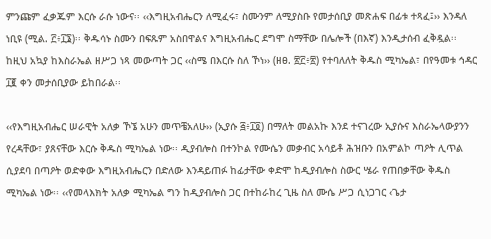ምንጩም ፈቃጁም እርሱ ራሱ ነውና፡፡ ‹‹እግዚአብሔርን ለሚፈሩ፣ ስሙንም ለሚያስቡ የመታሰቢያ መጽሐፍ በፊቱ ተጻፈ፤›› እንዳለ ነቢዩ (ሚል. ፫፥፲፮)፡፡ ቅዱሳኑ ስሙን በፍጹም አስበዋልና እግዚአብሔር ደግሞ ስማቸው በሌሎች (በእኛ) እንዲታሰብ ፈቅዷል፡፡ ከዚህ አኳያ ከእስራኤል ዘሥጋ ነጻ መውጣት ጋር ‹‹ስሜ በእርሱ ስለ ኾነ›› (ዘፀ. ፳፫፥፳) የተባለለት ቅዱስ ሚካኤል፣ በየዓመቱ ኅዳር ፲፪ ቀን መታሰቢያው ይከበራል፡፡

‹‹የእግዚአብሔር ሠራዊት አለቃ ኾኜ አሁን መጥቼአለሁ›› (ኢያሱ ፭፥፲፬) በማለት መልአኩ እንደ ተናገረው ኢያሱና እስራኤላውያንን የረዳቸው፣ ያጸናቸው እርሱ ቅዱስ ሚካኤል ነው፡፡ ዲያብሎስ በተንኮል የሙሴን መቃብር አሳይቶ ሕዝቡን በአምልኮ ጣዖት ሊጥል ሲያደባ በጣዖት ወድቀው እግዚአብሔርን በድለው እንዳይጠፉ ከፊታቸው ቀድሞ ከዲያብሎስ ስውር ሤራ የጠበቃቸው ቅዱስ ሚካኤል ነው፡፡ ‹‹የመላእክት አለቃ ሚካኤል ግን ከዲያብሎስ ጋር በተከራከረ ጊዜ ስለ ሙሴ ሥጋ ሲነጋገር ‹ጌታ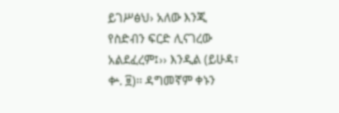ይገሥፅህ› አለው እንጂ የስድብን ፍርድ ሊናገረው አልደፈረም፤›› እንዲል (ይሁዳ፣ ቍ. ፱)፡፡ ዳግመኛም ቀኑን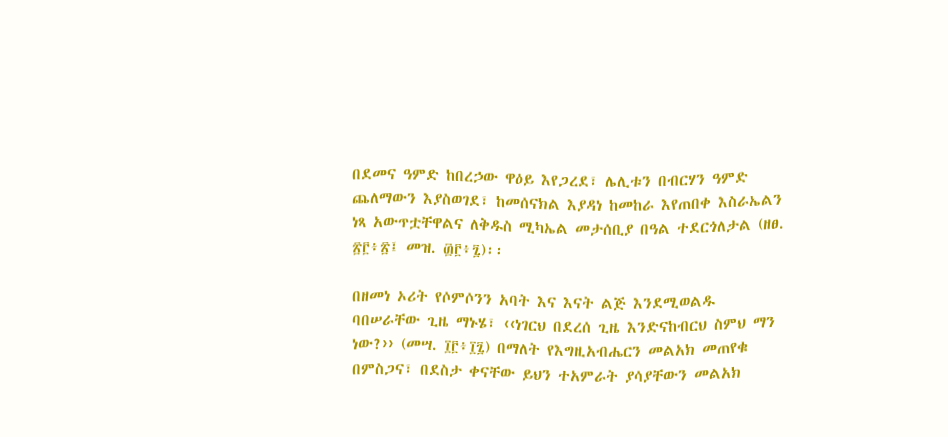በደመና ዓምድ ከበረኃው ዋዕይ እየጋረደ፣ ሌሊቱን በብርሃን ዓምድ ጨለማውን እያስወገደ፣ ከመሰናክል እያዳነ ከመከራ እየጠበቀ እስራኤልን ነጻ አውጥቷቸዋልና ለቅዱስ ሚካኤል መታሰቢያ በዓል ተደርጎለታል (ዘፀ. ፳፫፥፳፤ መዝ. ፴፫፥፯)፡፡

በዘመነ ኦሪት የሶምሶንን አባት እና እናት ልጅ እንደሚወልዱ ባበሠራቸው ጊዜ ማኑሄ፣ ‹‹ነገርህ በደረሰ ጊዜ እንድናከብርህ ስምህ ማን ነው?›› (መሣ. ፲፫፥፲፯) በማለት የእግዚአብሔርን መልአክ መጠየቁ በምስጋና፣ በደስታ ቀናቸው ይህን ተአምራት ያሳያቸውን መልአክ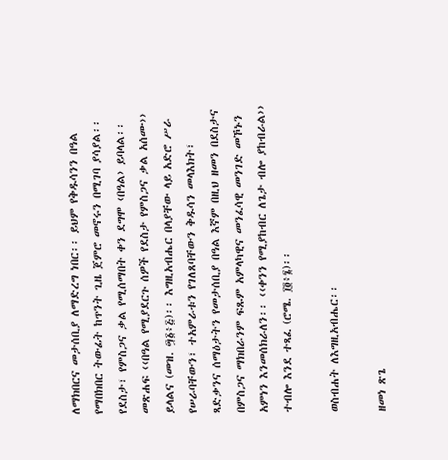ለማክበርና መታሰቢያ ለማድረግ ነበር፡፡ ይህም የቅዱሳንን በዓል የማበክበር ትውፊት ከጥንት ጊዜ ጀምሮ መኖሩን በሚገባ ያሳያል፡፡ የደስታ፣ የምስጋና ቃል የሚሰማበት ቀን ደግሞ ‹በዓል› ይባላል፡፡ መጽሐፍ ‹‹በዓል የሚያደርጉ ሰዎች የደስታ የምስጋና ቃል አሰሙ›› ይላልና (መዝ. ፵፩፥፭)፡፡ እግዚአብሔር በላያቸው ላይ አድሮ ሥራ የሠራባቸውን፣ ተአምራቱን የገለጸባቸውን ቅዱሳን መላእክት፣ ጻድቃንና ሰማዕታትን የመታሰቢያ በዓል እኛም በዚህ ዘመን በደስታና በምስጋና ማክበራንም ፍጹም አምላካዊና መንፈሳዊ መንገድ መኾኑን አምነን እንመሰክራለን፡፡ ‹‹ቀንን የሚያከብር ለጌታ ብሎ ያከብራል›› ተብሎ እንደ ተጻፈ (ሮሜ. ፲፬፥፮)፡፡

ወስብሐት ለእግዚአብሔር፡፡

ዘመነ ጽጌ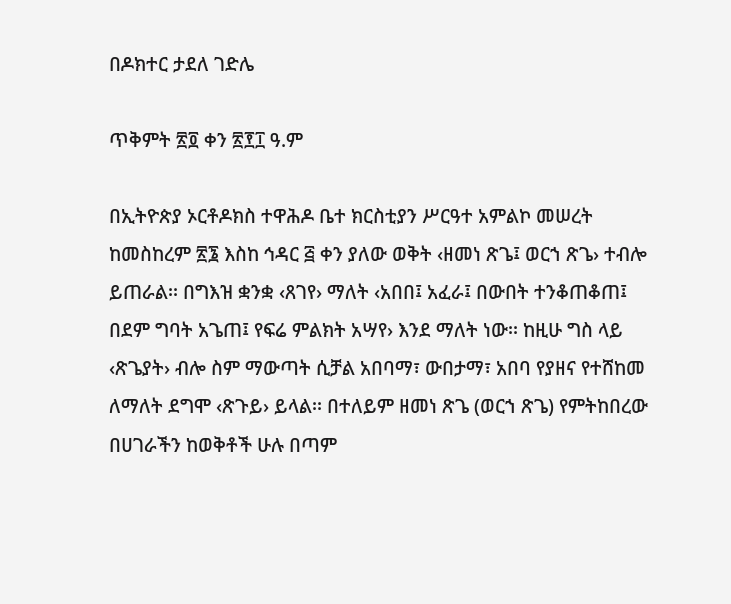በዶክተር ታደለ ገድሌ

ጥቅምት ፳፬ ቀን ፳፻፲ ዓ.ም

በኢትዮጵያ ኦርቶዶክስ ተዋሕዶ ቤተ ክርስቲያን ሥርዓተ አምልኮ መሠረት ከመስከረም ፳፮ እስከ ኅዳር ፭ ቀን ያለው ወቅት ‹ዘመነ ጽጌ፤ ወርኀ ጽጌ› ተብሎ ይጠራል፡፡ በግእዝ ቋንቋ ‹ጸገየ› ማለት ‹አበበ፤ አፈራ፤ በውበት ተንቆጠቆጠ፤ በደም ግባት አጌጠ፤ የፍሬ ምልክት አሣየ› እንደ ማለት ነው፡፡ ከዚሁ ግስ ላይ ‹ጽጌያት› ብሎ ስም ማውጣት ሲቻል አበባማ፣ ውበታማ፣ አበባ የያዘና የተሸከመ ለማለት ደግሞ ‹ጽጉይ› ይላል፡፡ በተለይም ዘመነ ጽጌ (ወርኀ ጽጌ) የምትከበረው በሀገራችን ከወቅቶች ሁሉ በጣም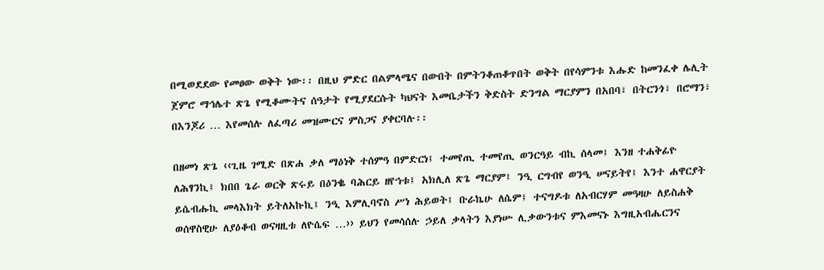በሚወደደው የመፀው ወቅት ነው፡፡ በዚህ ምድር በልምላሜና በውበት በምትንቆጠቆጥበት ወቅት በየሳምንቱ እሑድ ከመንፈቀ ሌሊት ጀምሮ ማኅሌተ ጽጌ የሚቆሙትና ሰዓታት የሚያደርሱት ካህናት እመቤታችን ቅድስት ድንግል ማርያምን በአበባ፣ በትርንጎ፣ በሮማን፣ በእንጆሪ … እየመሰሉ ለፈጣሪ መዝሙርና ምስጋና ያቀርባሉ፡፡

በዘመነ ጽጌ ‹‹ጊዜ ገሚድ በጽሐ ቃለ ማዕነቅ ተሰምዓ በምድርነ፤ ተመየጢ ተመየጢ ወንርዓይ ብኪ ሰላመ፤ እንዘ ተሐቅፊዮ ለሕፃንኪ፤ ክበበ ጌራ ወርቅ ጽሩይ በዕንቈ ባሕርይ ዘየኀቱ፤ አክሊለ ጽጌ ማርያም፤ ንዒ ርግብየ ወንዒ ሠናይትየ፤ እንተ ሐዋርያት ይሴብሑኪ መላእክት ይትለአኩኪ፤ ንዒ እምሊባኖስ ሥነ ሕይወት፤ ቡራኬሁ ለሴም፤ ተናግዶቱ ለአብርሃም መዓዛሁ ለይስሐቅ ወሰዋስዊሁ ለያዕቆብ ወናዛዚቱ ለዮሴፍ …›› ይህን የመሳሰሉ ኃይለ ቃላትን እያነሡ ሊቃውንቱና ምእመናኑ እግዚአብሔርንና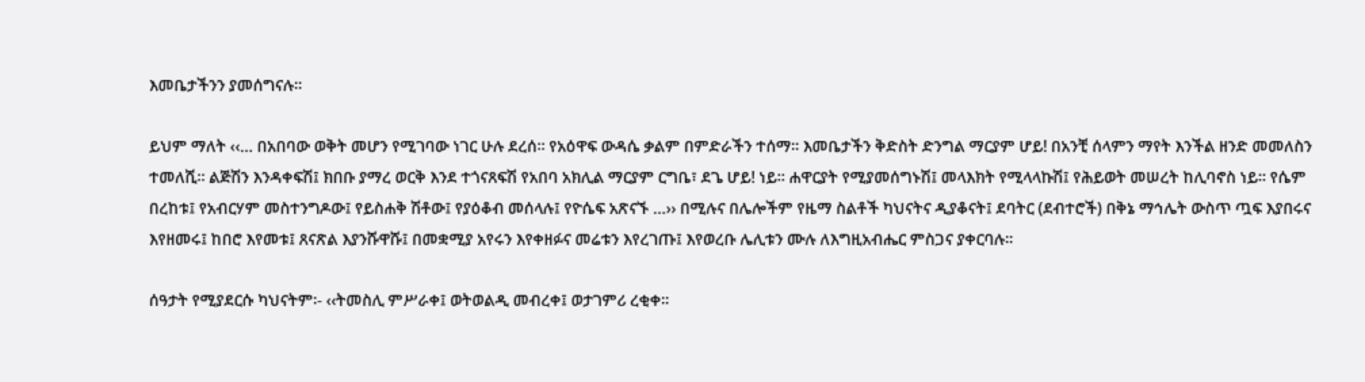እመቤታችንን ያመሰግናሉ፡፡

ይህም ማለት ‹‹… በአበባው ወቅት መሆን የሚገባው ነገር ሁሉ ደረሰ፡፡ የአዕዋፍ ውዳሴ ቃልም በምድራችን ተሰማ፡፡ እመቤታችን ቅድስት ድንግል ማርያም ሆይ! በአንቺ ሰላምን ማየት እንችል ዘንድ መመለስን ተመለሺ፡፡ ልጅሽን እንዳቀፍሽ፤ ክበቡ ያማረ ወርቅ እንደ ተጎናጸፍሽ የአበባ አክሊል ማርያም ርግቤ፣ ደጌ ሆይ! ነይ፡፡ ሐዋርያት የሚያመሰግኑሽ፤ መላእክት የሚላላኩሽ፤ የሕይወት መሠረት ከሊባኖስ ነይ፡፡ የሴም በረከቱ፤ የአብርሃም መስተንግዶው፤ የይስሐቅ ሽቶው፤ የያዕቆብ መሰላሉ፤ የዮሴፍ አጽናኙ …›› በሚሉና በሌሎችም የዜማ ስልቶች ካህናትና ዲያቆናት፤ ደባትር (ደብተሮች) በቅኔ ማኅሌት ውስጥ ጧፍ እያበሩና እየዘመሩ፤ ከበሮ እየመቱ፤ ጸናጽል እያንሹዋሹ፤ በመቋሚያ አየሩን እየቀዘፉና መሬቱን እየረገጡ፤ እየወረቡ ሌሊቱን ሙሉ ለእግዚአብሔር ምስጋና ያቀርባሉ፡፡

ሰዓታት የሚያደርሱ ካህናትም፡- ‹‹ትመስሊ ምሥራቀ፤ ወትወልዲ መብረቀ፤ ወታገምሪ ረቂቀ፡፡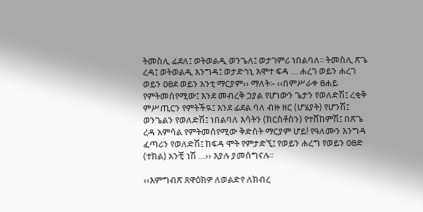ትመስሊ ፊደለ፤ ወትወልዲ ወንጌለ፤ ወታገምሪ ነበልባለ፡፡ ትመስሊ ጽጌ ረዳ፤ ወትወልዲ እንግዳ፤ ወታድኅኒ እሞተ ፍዳ … ሐረገ ወይን ሐረገ ወይን ዐፀደ ወይን አንቲ ማርያም›› ማለት፡- ‹‹በምሥራቀ ፀሐይ የምትመሰየሚው፤ እንደ መብረቅ ኃያል የሆነውን ጌታን የወለድሽ፤ ረቂቅ ምሥጢርን የምትችዪ፤ እንደ ፊደል ባለ ብዙ ዘር (ሆሄያት) የሆንሽ፤ ወንጌልን የወለድሽ፤ ነበልባለ እሳትን (ክርስቶስን) የተሸከምሽ፤ በጽጌ ረዳ አምሳል የምትመሰየሚው ቅድስት ማርያም ሆይ! የዓለሙን እንግዳ ፈጣሪን የወለድሽ፤ ከፍዳ ሞት የምታድኚ፤ የወይን ሐረግ የወይን ዐፀድ (ተክል) አንቺ ነሽ …›› እያሉ ያመሰግናሉ፡፡

‹‹እምግብጽ ጸዋዕክዎ ለወልድየ ለክብረ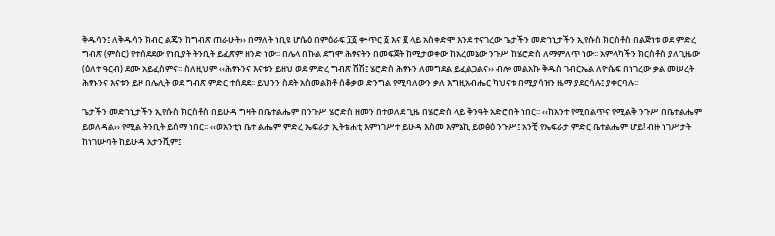ቅዱሳን፤ ለቅዱሳን ክብር ልጄን ከግብጽ ጠራሁት›› በማለት ነቢዩ ሆሴዕ በምዕራፍ ፲፩ ቍጥር ፩ እና ፪ ላይ አስቀድሞ እንደ ተናገረው ጌታችን መድኀኒታችን ኢየሱስ ክርስቶስ በልጅነቱ ወደ ምድረ ግብጽ (ምስር) የተሰደደው የነቢያት ትንቢት ይፈጽም ዘንድ ነው፡፡ በሌላ በኩል ደግሞ ሕፃናትን በመፍጀት ከሚታወቀው ከአረመኔው ንጉሥ ከሄሮድስ ለማምለጥ ነው፡፡ አምላካችን ክርስቶስ ያለጊዜው (ዕለተ ዓርብ) ደሙ አይፈስምና፡፡ ስለዚህም ‹‹ሕፃኑንና እናቱን ይዘህ ወደ ምድረ ግብጽ ሽሽ፤ ሄሮድስ ሕፃኑን ለመግደል ይፈልጋልና›› ብሎ መልአኩ ቅዱስ ገብርኤል ለዮሴፍ በነገረው ቃል መሠረት ሕፃኑንና እናቱን ይዞ በሌሊት ወደ ግብጽ ምድር ተሰደደ፡፡ ይህንን ስደት አስመልክቶ ሰቆቃወ ድንግል የሚባለውን ቃለ እግዚአብሔር ካህናቱ በሚያሳዝን ዜማ ያደርሳሉ፤ ያቀርባሉ፡፡

ጌታችን መድኀኒታችን ኢየሱስ ክርስቶስ በይሁዳ ግዛት በቤተልሔም በንጉሥ ሄሮድስ ዘመን በተወለደ ጊዜ በሄሮድስ ላይ ቅንዓት አድሮበት ነበር፡፡ ‹‹ከአንተ የሚበልጥና የሚልቅ ንጉሥ በቤተልሔም ይወለዳል›› የሚል ትንቢት ይሰማ ነበር፡፡ ‹‹ወአንቲነ ቤተ ልሔም ምድረ ኤፍራታ ኢትቴሐቲ እምነገሥተ ይሁዳ እስመ እምኔኪ ይወፅዕ ንጉሥ፤ አንቺ የኤፍራታ ምድር ቤተልሔም ሆይ! ብዙ ነገሥታት ከነገሡባት ከይሁዳ አታንሺም፤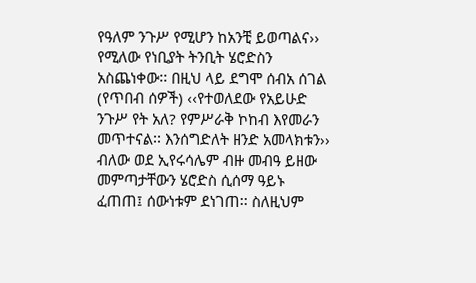የዓለም ንጉሥ የሚሆን ከአንቺ ይወጣልና›› የሚለው የነቢያት ትንቢት ሄሮድስን አስጨነቀው፡፡ በዚህ ላይ ደግሞ ሰብአ ሰገል (የጥበብ ሰዎች) ‹‹የተወለደው የአይሁድ ንጉሥ የት አለ? የምሥራቅ ኮከብ እየመራን መጥተናል፡፡ እንሰግድለት ዘንድ አመላክቱን›› ብለው ወደ ኢየሩሳሌም ብዙ መብዓ ይዘው መምጣታቸውን ሄሮድስ ሲሰማ ዓይኑ ፈጠጠ፤ ሰውነቱም ደነገጠ፡፡ ስለዚህም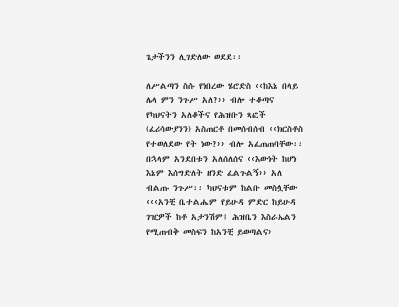ጌታችንን ሊገድለው ወደደ፡፡

ለሥልጣን ስሱ የነበረው ሄሮድስ ‹‹ከእኔ በላይ ሌላ ምን ንጉሥ አለ?›› ብሎ ተቆጣና የካህናትን አለቆችና የሕዝቡን ጻፎች (ፈሪሳውያንን) አስጠርቶ በመሰብሰብ ‹‹ክርስቶስ የተወለደው የት ነው?›› ብሎ አፈጠጠባቸው፡፡ በኋላም አንደበቱን አለሰለሰና ‹‹እውነት ከሆነ እኔም እሰግድለት ዘንድ ፈልጉልኝ›› አለ ብልጡ ንጉሥ፡፡ ካህናቱም ከልቡ መስሏቸው ‹‹‹አንቺ ቤተልሔም የይሁዳ ምድር ከይሁዳ ገዢዎች ከቶ አታንሽም፤ ሕዝቤን እስራኤልን የሚጠብቅ መስፍን ከአንቺ ይወጣልና›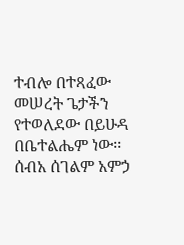ተብሎ በተጻፈው መሠረት ጌታችን የተወለደው በይሁዳ በቤተልሔም ነው፡፡ ሰብአ ሰገልም አምኃ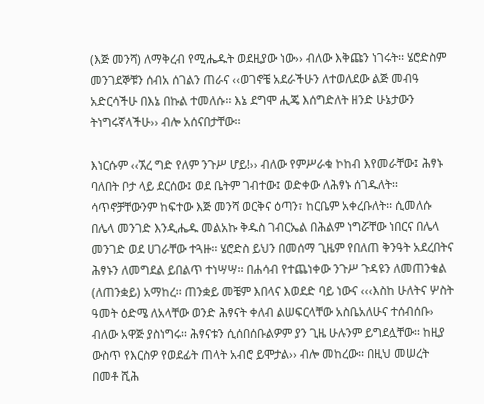(እጅ መንሻ) ለማቅረብ የሚሔዱት ወደዚያው ነው›› ብለው እቅጩን ነገሩት፡፡ ሄሮድስም መንገደኞቹን ሰብአ ሰገልን ጠራና ‹‹ወገኖቼ አደራችሁን ለተወለደው ልጅ መብዓ አድርሳችሁ በእኔ በኩል ተመለሱ፡፡ እኔ ደግሞ ሒጄ እሰግድለት ዘንድ ሁኔታውን ትነግሩኛላችሁ›› ብሎ አሰናበታቸው፡፡

እነርሱም ‹‹ኧረ ግድ የለም ንጉሥ ሆይ!›› ብለው የምሥራቁ ኮከብ እየመራቸው፤ ሕፃኑ ባለበት ቦታ ላይ ደርሰው፤ ወደ ቤትም ገብተው፤ ወድቀው ለሕፃኑ ሰገዱለት፡፡ ሳጥኖቻቸውንም ከፍተው እጅ መንሻ ወርቅና ዕጣን፣ ከርቤም አቀረቡለት፡፡ ሲመለሱ በሌላ መንገድ እንዲሔዱ መልአኩ ቅዱስ ገብርኤል በሕልም ነግሯቸው ነበርና በሌላ መንገድ ወደ ሀገራቸው ተጓዙ፡፡ ሄሮድስ ይህን በመሰማ ጊዜም የበለጠ ቅንዓት አደረበትና ሕፃኑን ለመግደል ይበልጥ ተነሣሣ፡፡ በሐሳብ የተጨነቀው ንጉሥ ጉዳዩን ለመጠንቁል (ለጠንቋይ) አማከረ፡፡ ጠንቋይ መቼም እበላና እወደድ ባይ ነውና ‹‹‹እስከ ሁለትና ሦስት ዓመት ዕድሜ ለአላቸው ወንድ ሕፃናት ቀለብ ልሠፍርላቸው አስቤአለሁና ተሰብሰቡ› ብለው አዋጅ ያስነግሩ፡፡ ሕፃናቱን ሲሰበሰቡልዎም ያን ጊዜ ሁሉንም ይግደሏቸው፡፡ ከዚያ ውስጥ የእርስዎ የወደፊት ጠላት አብሮ ይሞታል›› ብሎ መከረው፡፡ በዚህ መሠረት በመቶ ሺሕ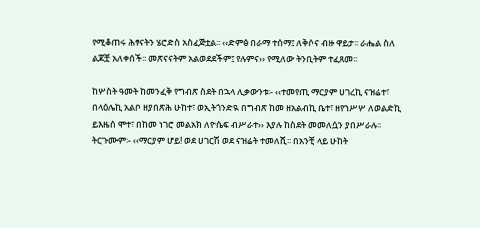የሚቆጠሩ ሕፃናትን ሄሮድስ አስፈጅቷል፡፡ ‹‹ድምፅ በራማ ተሰማ፤ ለቅሶና ብዙ ዋይታ፡፡ ራሔል ስለ ልጆቿ አለቀሰች፡፡ መጽናናትም አልወደደችም፤ የሉምና›› የሚለው ትንቢትም ተፈጸመ፡፡

ከሦስት ዓመት ከመንፈቅ የግብጽ ስደት በኋላ ሊቃውንቱ፡- ‹‹ተመየጢ ማርያም ሀገረኪ ናዝሬተ፣ በላዕሌኪ አልቦ ዘያበጽሕ ሁከተ፣ ወኢትጎንድዪ በግብጽ ከመ ዘአልብኪ ቤተ፣ ዘየኀሥሦ ለወልድኪ ይእዜሰ ሞተ፣ በከመ ነገሮ መልአክ ለዮሴፍ ብሥራተ›› እያሉ ከስደት መመለሷን ያበሥራሉ፡፡ ትርጉሙም፡- ‹‹ማርያም ሆይ! ወደ ሀገርሽ ወደ ናዝሬት ተመለሺ፡፡ በአንቺ ላይ ሁከት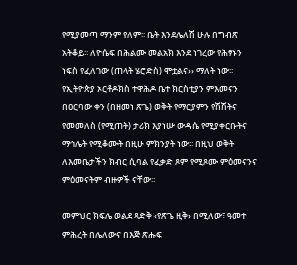የሚያመጣ ማንም የለም፡፡ ቤት እንደሌለሽ ሁሉ በግብጽ አትቆይ፡፡ ለዮሴፍ በሕልሙ መልአክ እንደ ነገረው የሕፃኑን ነፍስ የፈለገው (ጠላት ሄሮድስ) ሞቷልና›› ማለት ነው፡፡ የኢትዮጵያ ኦርቶዶክስ ተዋሕዶ ቤተ ክርስቲያን ምእመናን በዐርባው ቀን (በዘመነ ጽጌ) ወቅት የማርያምን የሽሽትና የመመለስ (የሚጠት) ታሪክ እያነሡ ውዳሴ የሚያቀርቡትና ማኅሌት የሚቆሙት በዚሁ ምክንያት ነው፡፡ በዚህ ወቅት ለእመቤታችን ክብር ሲባል የፈቃድ ጾም የሚጾሙ ምዕመናንና ምዕመናትም ብዙዎች ናቸው፡፡

መምህር ክፍሌ ወልደ ጻድቅ ‹የጽጌ ዚቅ› በሚለው፣ ዓመተ ምሕረት በሌለውና በእጅ ጽሑፍ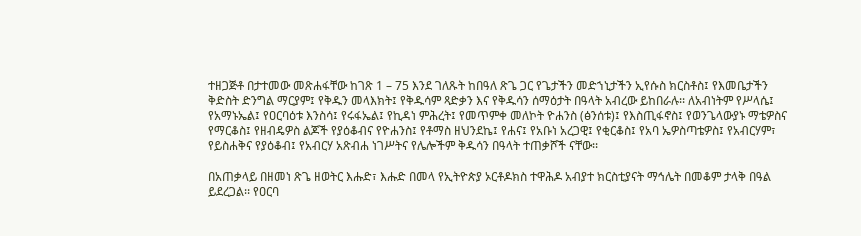ተዘጋጅቶ በታተመው መጽሐፋቸው ከገጽ 1 – 75 እንደ ገለጹት ከበዓለ ጽጌ ጋር የጌታችን መድኀኒታችን ኢየሱስ ክርስቶስ፤ የእመቤታችን ቅድስት ድንግል ማርያም፤ የቅዱን መላእክት፤ የቅዱሳም ጻድቃን እና የቅዱሳን ሰማዕታት በዓላት አብረው ይከበራሉ፡፡ ለአብነትም የሥላሴ፤ የአማኑኤል፤ የዐርባዕቱ እንስሳ፤ የሩፋኤል፤ የኪዳነ ምሕረት፤ የመጥምቀ መለኮት ዮሐንስ (ፅንሰቱ)፤ የእስጢፋኖስ፤ የወንጌላውያኑ ማቴዎስና የማርቆስ፤ የዘብዴዎስ ልጆች የያዕቆብና የዮሐንስ፤ የቶማስ ዘህንደኬ፤ የሐና፤ የአቡነ አረጋዊ፤ የቂርቆስ፤ የአባ ኤዎስጣቴዎስ፤ የአብርሃም፣ የይስሐቅና የያዕቆብ፤ የአብርሃ አጽብሐ ነገሥትና የሌሎችም ቅዱሳን በዓላት ተጠቃሾች ናቸው፡፡

በአጠቃላይ በዘመነ ጽጌ ዘወትር እሑድ፣ እሑድ በመላ የኢትዮጵያ ኦርቶዶክስ ተዋሕዶ አብያተ ክርስቲያናት ማኅሌት በመቆም ታላቅ በዓል ይደረጋል፡፡ የዐርባ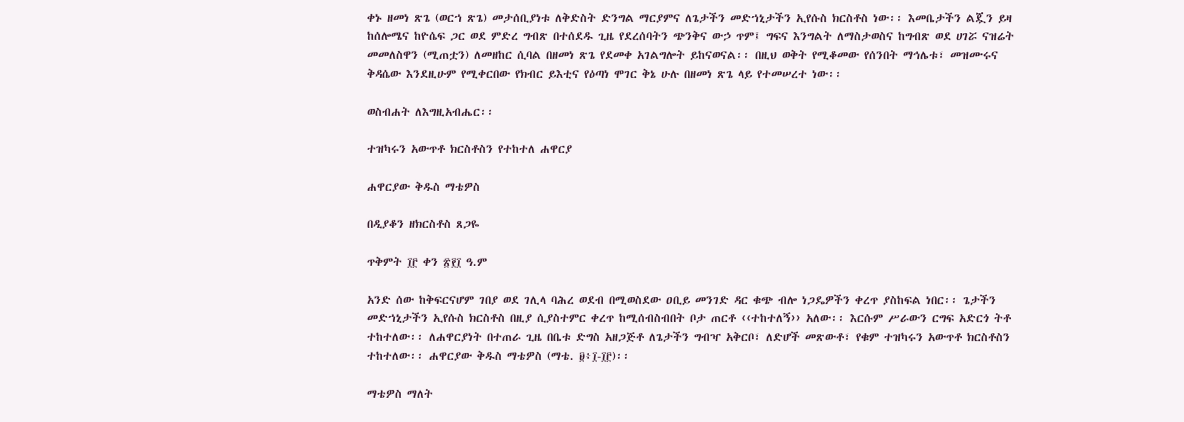ቀኑ ዘመነ ጽጌ (ወርኀ ጽጌ) መታሰቢያነቱ ለቅድስት ድንግል ማርያምና ለጌታችን መድኀኒታችን ኢየሱስ ክርስቶስ ነው፡፡ እመቤታችን ልጇን ይዛ ከሰሎሜና ከዮሴፍ ጋር ወደ ምድረ ግብጽ በተሰደዱ ጊዜ የደረሰባትን ጭንቅና ውኃ ጥም፤ ግፍና እንግልት ለማስታወስና ከግብጽ ወደ ሀገሯ ናዝሬት መመለስዋን (ሚጠቷን) ለመዘከር ሲባል በዘመነ ጽጌ የደመቀ አገልግሎት ይከናወናል፡፡ በዚህ ወቅት የሚቆመው የሰንበት ማኅሌቱ፣ መዝሙሩና ቅዳሴው እንደዚሁም የሚቀርበው የክብር ይእቲና የዕጣነ ሞገር ቅኔ ሁሉ በዘመነ ጽጌ ላይ የተመሠረተ ነው፡፡

ወስብሐት ለእግዚአብሔር፡፡

ተዝካሩን አውጥቶ ክርስቶስን የተከተለ ሐዋርያ

ሐዋርያው ቅዱስ ማቴዎስ

በዲያቆን ዘክርስቶስ ጸጋዬ

ጥቅምት ፲፫ ቀን ፳፻፲ ዓ.ም

አንድ ሰው ከቅፍርናሆም ገበያ ወደ ገሊላ ባሕረ ወደብ በሚወስደው ዐቢይ መንገድ ዳር ቁጭ ብሎ ነጋዴዎችን ቀረጥ ያስከፍል ነበር፡፡ ጌታችን መድኀኒታችን ኢየሱስ ክርስቶስ በዚያ ሲያስተምር ቀረጥ ከሚሰብስብበት ቦታ ጠርቶ ‹‹ተከተለኝ›› አለው፡፡ እርሱም ሥራውን ርግፍ አድርጎ ትቶ ተከተለው፡፡ ለሐዋርያነት በተጠራ ጊዜ በቤቱ ድግስ አዘጋጅቶ ለጌታችን ግብዣ አቅርቦ፣ ለድሆች መጽውቶ፣ የቁም ተዝካሩን አውጥቶ ክርስቶስን ተከተለው፡፡ ሐዋርያው ቅዱስ ማቴዎስ (ማቴ. ፱፥፲-፲፫)፡፡

ማቴዎስ ማለት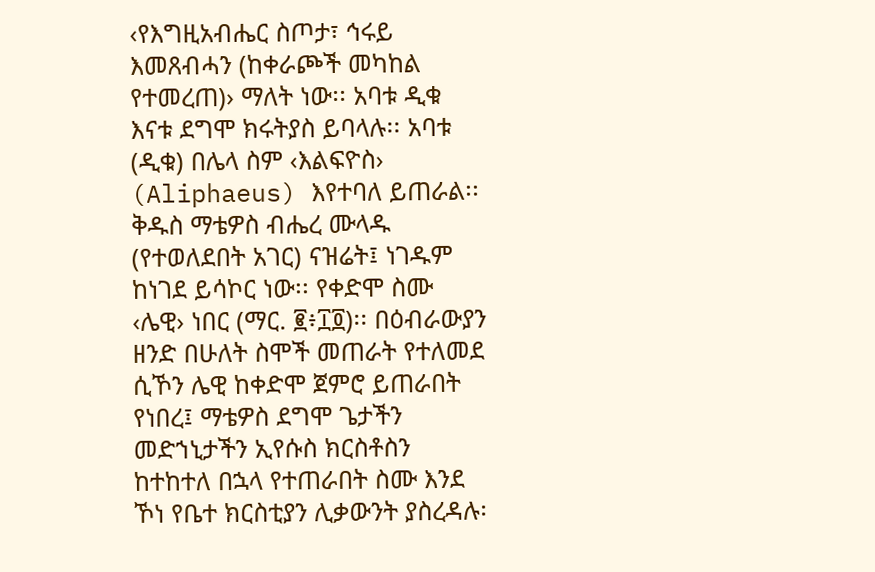‹የእግዚአብሔር ስጦታ፣ ኅሩይ እመጸብሓን (ከቀራጮች መካከል የተመረጠ)› ማለት ነው፡፡ አባቱ ዲቁ እናቱ ደግሞ ክሩትያስ ይባላሉ፡፡ አባቱ (ዲቁ) በሌላ ስም ‹እልፍዮስ› (Aliphaeus) እየተባለ ይጠራል፡፡ ቅዱስ ማቴዎስ ብሔረ ሙላዱ (የተወለደበት አገር) ናዝሬት፤ ነገዱም ከነገደ ይሳኮር ነው፡፡ የቀድሞ ስሙ ‹ሌዊ› ነበር (ማር. ፪፥፲፬)፡፡ በዕብራውያን ዘንድ በሁለት ስሞች መጠራት የተለመደ ሲኾን ሌዊ ከቀድሞ ጀምሮ ይጠራበት የነበረ፤ ማቴዎስ ደግሞ ጌታችን መድኀኒታችን ኢየሱስ ክርስቶስን ከተከተለ በኋላ የተጠራበት ስሙ እንደ ኾነ የቤተ ክርስቲያን ሊቃውንት ያስረዳሉ፡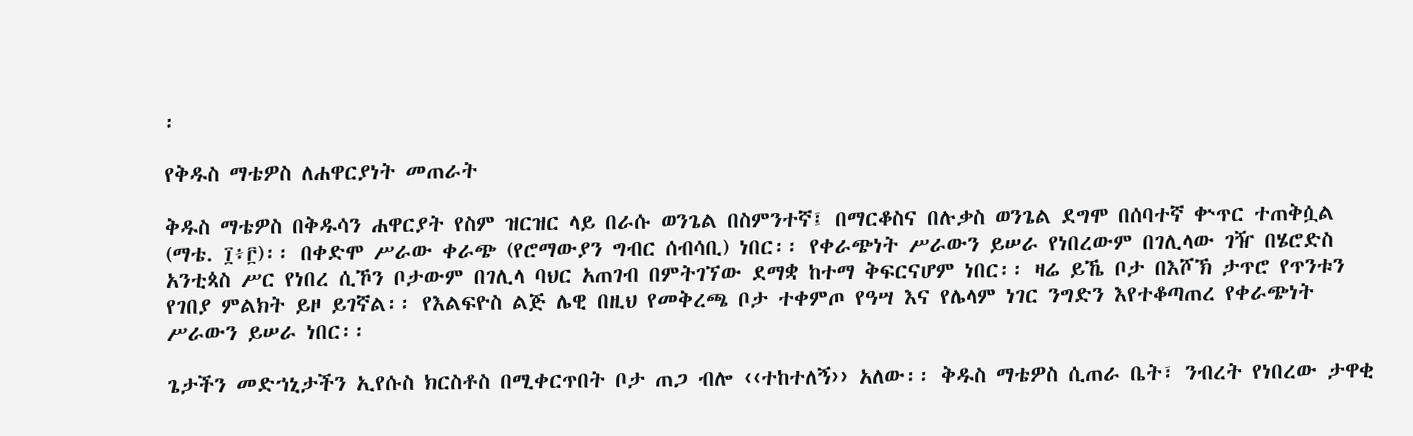፡

የቅዱስ ማቴዎስ ለሐዋርያነት መጠራት

ቅዱስ ማቴዎስ በቅዱሳን ሐዋርያት የስም ዝርዝር ላይ በራሱ ወንጌል በስምንተኛ፤ በማርቆስና በሉቃስ ወንጌል ደግሞ በሰባተኛ ቍጥር ተጠቅሷል (ማቴ. ፲፥፫)፡፡ በቀድሞ ሥራው ቀራጭ (የሮማውያን ግብር ሰብሳቢ) ነበር፡፡ የቀራጭነት ሥራውን ይሠራ የነበረውም በገሊላው ገዥ በሄሮድስ አንቲጳስ ሥር የነበረ ሲኾን ቦታውም በገሊላ ባህር አጠገብ በምትገኘው ደማቋ ከተማ ቅፍርናሆም ነበር፡፡ ዛሬ ይኼ ቦታ በእሾኽ ታጥሮ የጥንቱን የገበያ ምልክት ይዞ ይገኛል፡፡ የእልፍዮስ ልጅ ሌዊ በዚህ የመቅረጫ ቦታ ተቀምጦ የዓሣ እና የሌላም ነገር ንግድን እየተቆጣጠረ የቀራጭነት ሥራውን ይሠራ ነበር፡፡

ጌታችን መድኀኒታችን ኢየሱስ ክርስቶስ በሚቀርጥበት ቦታ ጠጋ ብሎ ‹‹ተከተለኝ›› አለው፡፡ ቅዱስ ማቴዎስ ሲጠራ ቤት፣ ንብረት የነበረው ታዋቂ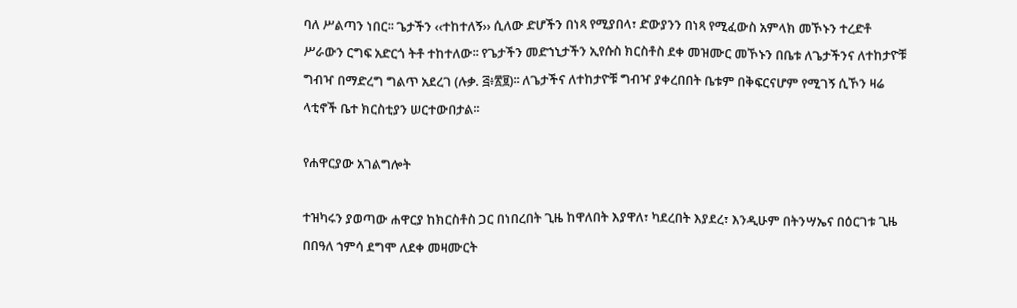ባለ ሥልጣን ነበር፡፡ ጌታችን ‹‹ተከተለኝ›› ሲለው ድሆችን በነጻ የሚያበላ፣ ድውያንን በነጻ የሚፈውስ አምላክ መኾኑን ተረድቶ ሥራውን ርግፍ አድርጎ ትቶ ተከተለው፡፡ የጌታችን መድኀኒታችን ኢየሱስ ክርስቶስ ደቀ መዝሙር መኾኑን በቤቱ ለጌታችንና ለተከታዮቹ ግብዣ በማድረግ ግልጥ አደረገ (ሉቃ. ፭፥፳፱)፡፡ ለጌታችና ለተከታዮቹ ግብዣ ያቀረበበት ቤቱም በቅፍርናሆም የሚገኝ ሲኾን ዛሬ ላቲኖች ቤተ ክርስቲያን ሠርተውበታል፡፡

የሐዋርያው አገልግሎት

ተዝካሩን ያወጣው ሐዋርያ ከክርስቶስ ጋር በነበረበት ጊዜ ከዋለበት እያዋለ፣ ካደረበት እያደረ፣ እንዲሁም በትንሣኤና በዕርገቱ ጊዜ በበዓለ ኀምሳ ደግሞ ለደቀ መዛሙርት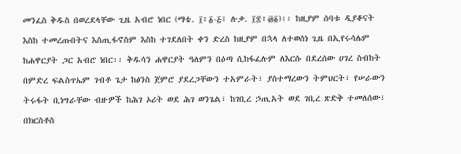መንፈስ ቅዱስ በወረደላቸው ጊዜ አብሮ ነበር (ማቴ. ፲፥፩-፭፤ ሉቃ. ፲፰፥፴፩)፡፡ ከዚያም ሰባቱ ዲያቆናት እስከ ተመረጡበትና እስጢፋኖስም እስከ ተገደለበት ቀን ድረስ ከዚያም በኋላ ለተወሰነ ጊዜ በኢየሩሳሌም ከሐዋርያት ጋር አብሮ ነበር፡፡ ቅዱሳን ሐዋርያት ዓለምን በዕጣ ሲከፋፈሉም ለእርሱ በደረሰው ሀገረ ስብከት በምድረ ፍልስጥኤም ገብቶ ጌታ ከፅንስ ጀምሮ ያደረጋቸውን ተአምራት፣ ያስተማረውን ትምህርት፣ የሠራውን ትሩፋት ቢነግራቸው ብዙዎች ከሕገ ኦሪት ወደ ሕገ ወንጌል፣ ከገቢረ ኃጢአት ወደ ገቢረ ጽድቅ ተመለሰው፣ በክርስቶስ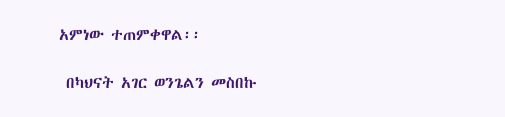አምነው ተጠምቀዋል፡፡

 በካህናት አገር ወንጌልን መስበኩ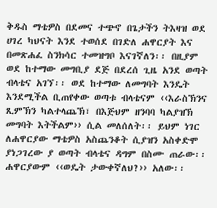ቅዱስ ማቴዎስ በደመና ተጭኖ በጌታችን ትእዛዝ ወደ ሀገረ ካህናት እንደ ተወሰደ በገድለ ሐዋርያት እና በመጽሐፈ ስንክሳር ተመዝግቦ እናገኛለን፡፡ በዚያም ወደ ከተማው መግቢያ ደጅ በደረሰ ጊዜ አንደ ወጣት ብላቴና አገኘ፡፡ ወደ ከተማው ለመግባት እንዴት እንደሚችል ቢጠየቀው ወጣቱ ብላቴናም ‹‹እራስኽንና ጺምኽን ካልተላጨኽ፣ በእጅህም ዘንባባ ካልያዝኽ መግባት እትችልም›› ሲል መለሰለት፡፡ ይህም ነገር ለሐዋርያው ማቴዎስ አስጨንቆት ሲያዝን አስቀድሞ ያነጋገረው ያ ወጣት ብላቴና ዳግም በስሙ ጠራው፡፡ ሐዋርያውም ‹‹ወዴት ታውቀኛለህ?›› አለው፡፡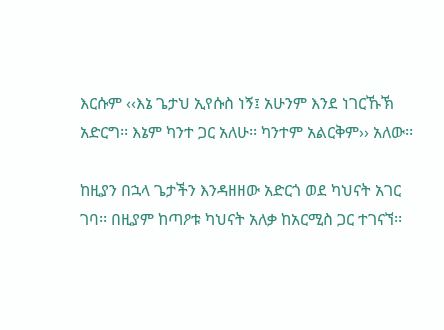እርሱም ‹‹እኔ ጌታህ ኢየሱስ ነኝ፤ አሁንም እንደ ነገርኹኽ አድርግ፡፡ እኔም ካንተ ጋር አለሁ፡፡ ካንተም አልርቅም›› አለው፡፡

ከዚያን በኋላ ጌታችን እንዳዘዘው አድርጎ ወደ ካህናት አገር ገባ፡፡ በዚያም ከጣዖቱ ካህናት አለቃ ከአርሚስ ጋር ተገናኘ፡፡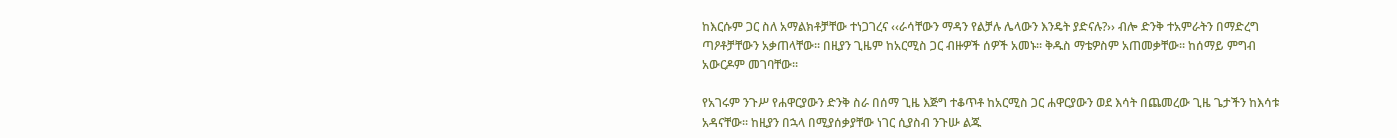ከእርሱም ጋር ስለ አማልክቶቻቸው ተነጋገረና ‹‹ራሳቸውን ማዳን የልቻሉ ሌላውን እንዴት ያድናሉ?›› ብሎ ድንቅ ተአምራትን በማድረግ ጣዖቶቻቸውን አቃጠላቸው፡፡ በዚያን ጊዜም ከአርሚስ ጋር ብዙዎች ሰዎች አመኑ፡፡ ቅዱስ ማቴዎስም አጠመቃቸው፡፡ ከሰማይ ምግብ አውርዶም መገባቸው፡፡

የአገሩም ንጉሥ የሐዋርያውን ድንቅ ስራ በሰማ ጊዜ እጅግ ተቆጥቶ ከአርሚስ ጋር ሐዋርያውን ወደ እሳት በጨመረው ጊዜ ጌታችን ከእሳቱ አዳናቸው፡፡ ከዚያን በኋላ በሚያሰቃያቸው ነገር ሲያስብ ንጉሡ ልጁ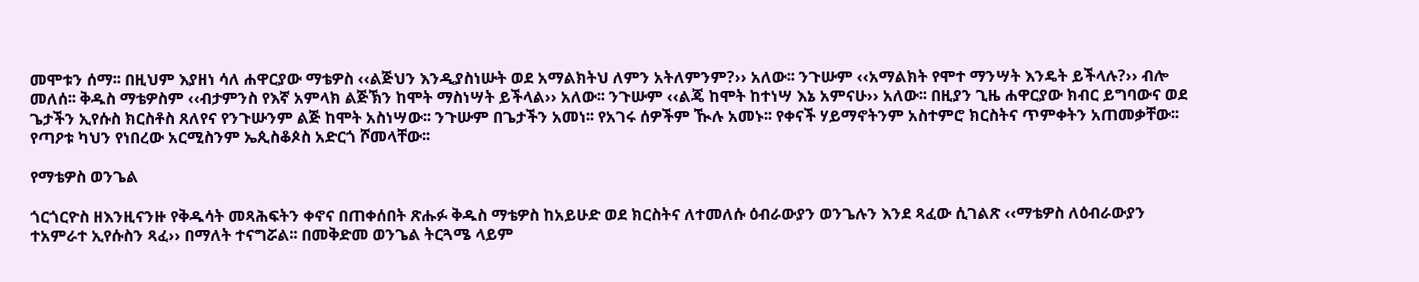መሞቱን ሰማ፡፡ በዚህም እያዘነ ሳለ ሐዋርያው ማቴዎስ ‹‹ልጅህን እንዲያስነሡት ወደ አማልክትህ ለምን አትለምንም?›› አለው፡፡ ንጉሡም ‹‹አማልክት የሞተ ማንሣት እንዴት ይችላሉ?›› ብሎ መለሰ፡፡ ቅዱስ ማቴዎስም ‹‹ብታምንስ የእኛ አምላክ ልጅኽን ከሞት ማስነሣት ይችላል›› አለው፡፡ ንጉሡም ‹‹ልጄ ከሞት ከተነሣ እኔ አምናሁ›› አለው፡፡ በዚያን ጊዜ ሐዋርያው ክብር ይግባውና ወደ ጌታችን ኢየሱስ ክርስቶስ ጸለየና የንጉሡንም ልጅ ከሞት አስነሣው፡፡ ንጉሡም በጌታችን አመነ፡፡ የአገሩ ሰዎችም ዂሉ አመኑ፡፡ የቀናች ሃይማኖትንም አስተምሮ ክርስትና ጥምቀትን አጠመቃቸው፡፡ የጣዖቱ ካህን የነበረው አርሚስንም ኤጲስቆጶስ አድርጎ ሾመላቸው፡፡

የማቴዎስ ወንጌል

ጎርጎርዮስ ዘእንዚናንዙ የቅዱሳት መጻሕፍትን ቀኖና በጠቀሰበት ጽሑፉ ቅዱስ ማቴዎስ ከአይሁድ ወደ ክርስትና ለተመለሱ ዕብራውያን ወንጌሉን እንደ ጻፈው ሲገልጽ ‹‹ማቴዎስ ለዕብራውያን ተአምራተ ኢየሱስን ጻፈ›› በማለት ተናግሯል፡፡ በመቅድመ ወንጌል ትርጓሜ ላይም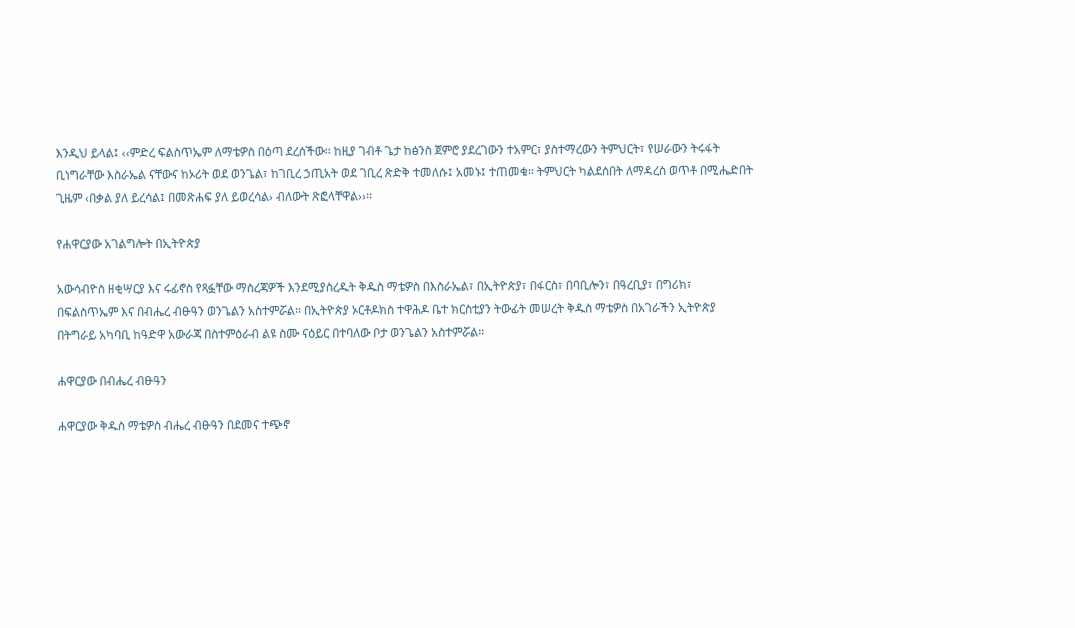እንዲህ ይላል፤ ‹‹ምድረ ፍልስጥኤም ለማቴዎስ በዕጣ ደረሰችው፡፡ ከዚያ ገብቶ ጌታ ከፅንስ ጀምሮ ያደረገውን ተአምር፣ ያስተማረውን ትምህርት፣ የሠራውን ትሩፋት ቢነግራቸው እስራኤል ናቸውና ከኦሪት ወደ ወንጌል፣ ከገቢረ ኃጢአት ወደ ገቢረ ጽድቅ ተመለሱ፤ አመኑ፤ ተጠመቁ፡፡ ትምህርት ካልደሰበት ለማዳረስ ወጥቶ በሚሔድበት ጊዜም ‹በቃል ያለ ይረሳል፤ በመጽሐፍ ያለ ይወረሳል› ብለውት ጽፎላቸዋል››፡፡

የሐዋርያው አገልግሎት በኢትዮጵያ

አውሳብዮስ ዘቂሣርያ እና ሩፊኖስ የጻፏቸው ማስረጃዎች እንደሚያስረዱት ቅዱስ ማቴዎስ በእስራኤል፣ በኢትዮጵያ፣ በፋርስ፣ በባቢሎን፣ በዓረቢያ፣ በግሪክ፣ በፍልስጥኤም እና በብሔረ ብፁዓን ወንጌልን አስተምሯል፡፡ በኢትዮጵያ ኦርቶዶክስ ተዋሕዶ ቤተ ክርስቲያን ትውፊት መሠረት ቅዱስ ማቴዎስ በአገራችን ኢትዮጵያ በትግራይ አካባቢ ከዓድዋ አውራጃ በስተምዕራብ ልዩ ስሙ ናዕይር በተባለው ቦታ ወንጌልን አስተምሯል፡፡

ሐዋርያው በብሔረ ብፁዓን

ሐዋርያው ቅዱስ ማቴዎስ ብሔረ ብፁዓን በደመና ተጭኖ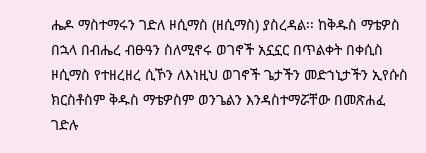ሔዶ ማስተማሩን ገድለ ዞሲማስ (ዘሲማስ) ያስረዳል፡፡ ከቅዱስ ማቴዎስ በኋላ በብሔረ ብፁዓን ስለሚኖሩ ወገኖች አኗኗር በጥልቀት በቀሲስ ዞሲማስ የተዘረዘረ ሲኾን ለእነዚህ ወገኖች ጌታችን መድኀኒታችን ኢየሱስ ክርስቶስም ቅዱስ ማቴዎስም ወንጌልን እንዳስተማሯቸው በመጽሐፈ ገድሉ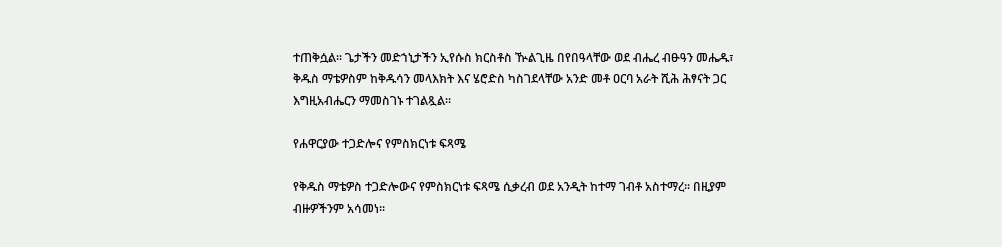ተጠቅሷል፡፡ ጌታችን መድኀኒታችን ኢየሱስ ክርስቶስ ዂልጊዜ በየበዓላቸው ወደ ብሔረ ብፁዓን መሔዱ፣ ቅዱስ ማቴዎስም ከቅዱሳን መላእክት እና ሄሮድስ ካስገደላቸው አንድ መቶ ዐርባ አራት ሺሕ ሕፃናት ጋር እግዚአብሔርን ማመስገኑ ተገልጿል፡፡

የሐዋርያው ተጋድሎና የምስክርነቱ ፍጻሜ

የቅዱስ ማቴዎስ ተጋድሎውና የምስክርነቱ ፍጻሜ ሲቃረብ ወደ አንዲት ከተማ ገብቶ አስተማረ፡፡ በዚያም ብዙዎችንም አሳመነ፡፡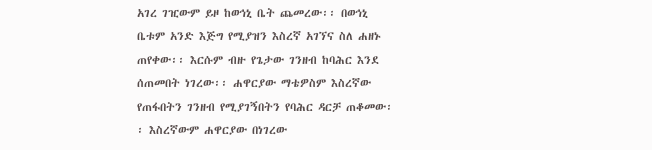አገረ ገዢውም ይዞ ከወኅኒ ቤት ጨመረው፡፡ በወኅኒ ቤቱም አንድ እጅግ የሚያዝን እስረኛ አገኘና ስለ ሐዘኑ ጠየቀው፡፡ እርሱም ብዙ የጌታው ገንዘብ ከባሕር እንደ ሰጠመበት ነገረው፡፡ ሐዋርያው ማቴዎስም እስረኛው የጠፋበትን ገንዘብ የሚያገኝበትን የባሕር ዳርቻ ጠቆመው፡፡ እስረኛውም ሐዋርያው በነገረው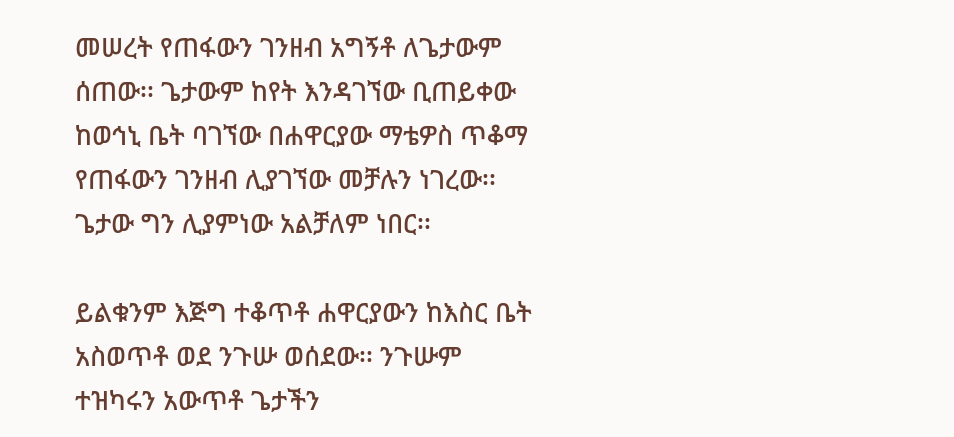መሠረት የጠፋውን ገንዘብ አግኝቶ ለጌታውም ሰጠው፡፡ ጌታውም ከየት እንዳገኘው ቢጠይቀው ከወኅኒ ቤት ባገኘው በሐዋርያው ማቴዎስ ጥቆማ የጠፋውን ገንዘብ ሊያገኘው መቻሉን ነገረው፡፡ ጌታው ግን ሊያምነው አልቻለም ነበር፡፡

ይልቁንም እጅግ ተቆጥቶ ሐዋርያውን ከእስር ቤት አስወጥቶ ወደ ንጉሡ ወሰደው፡፡ ንጉሡም ተዝካሩን አውጥቶ ጌታችን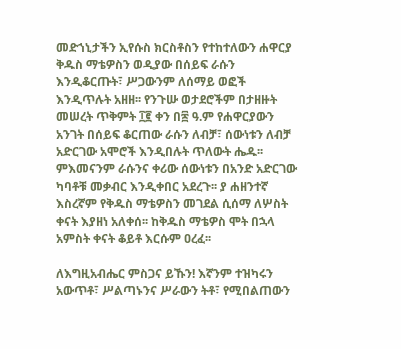መድኀኒታችን ኢየሱስ ክርስቶስን የተከተለውን ሐዋርያ ቅዱስ ማቴዎስን ወዲያው በሰይፍ ራሱን እንዲቆርጡት፣ ሥጋውንም ለሰማይ ወፎች እንዲጥሉት አዘዘ፡፡ የንጉሡ ወታደሮችም በታዘዙት መሠረት ጥቅምት ፲፪ ቀን በ፷ ዓ.ም የሐዋርያውን አንገት በሰይፍ ቆርጠው ራሱን ለብቻ፣ ሰውነቱን ለብቻ አድርገው አሞሮች እንዲበሉት ጥለውት ሔዱ፡፡ ምእመናንም ራሱንና ቀሪው ሰውነቱን በአንድ አድርገው ካባቶቹ መቃብር እንዲቀበር አደረጉ፡፡ ያ ሐዘንተኛ እስረኛም የቅዱስ ማቴዎስን መገደል ሲሰማ ለሦስት ቀናት እያዘነ አለቀሰ፡፡ ከቅዱስ ማቴዎስ ሞት በኋላ አምስት ቀናት ቆይቶ እርሱም ዐረፈ፡፡

ለእግዚአብሔር ምስጋና ይኹን! እኛንም ተዝካሩን አውጥቶ፣ ሥልጣኑንና ሥራውን ትቶ፣ የሚበልጠውን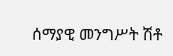ሰማያዊ መንግሥት ሽቶ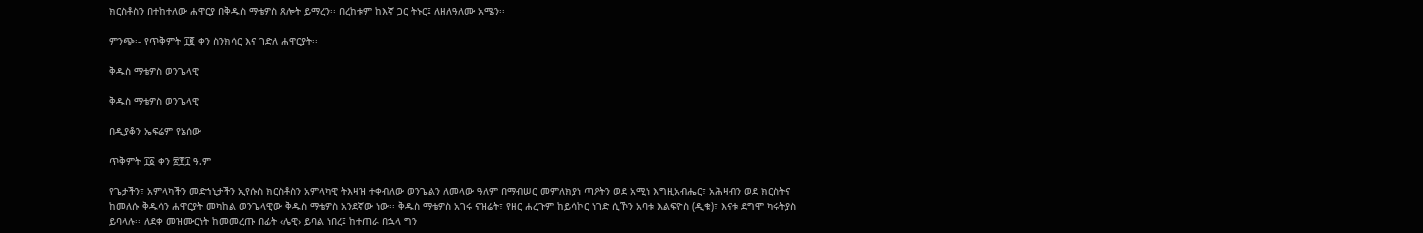ክርስቶስን በተከተለው ሐዋርያ በቅዱስ ማቴዎስ ጸሎት ይማረን፡፡ በረከቱም ከእኛ ጋር ትኑር፤ ለዘለዓለሙ አሜን፡፡

ምንጭ፡- የጥቅምት ፲፪ ቀን ስንክሳር እና ገድለ ሐዋርያት፡፡

ቅዱስ ማቴዎስ ወንጌላዊ

ቅዱስ ማቴዎስ ወንጌላዊ

በዲያቆን ኤፍሬም የኔሰው

ጥቅምት ፲፩ ቀን ፳፻፲ ዓ.ም

የጌታችን፣ አምላካችን መድኀኒታችን ኢየሱስ ክርስቶስን አምላካዊ ትእዛዝ ተቀብለው ወንጌልን ለመላው ዓለም በማብሠር መምለክያነ ጣዖትን ወደ አሚነ እግዚአብሔር፣ አሕዛብን ወደ ክርስትና ከመለሱ ቅዱሳን ሐዋርያት መካከል ወንጌላዊው ቅዱስ ማቴዎስ አንደኛው ነው፡፡ ቅዱስ ማቴዎስ አገሩ ናዝሬት፣ የዘር ሐረጉም ከይሳኮር ነገድ ሲኾን አባቱ እልፍዮስ (ዲቁ)፣ እናቱ ደግሞ ካሩትያስ ይባላሉ፡፡ ለደቀ መዝሙርነት ከመመረጡ በፊት ‹ሌዊ› ይባል ነበረ፤ ከተጠራ በኋላ ግን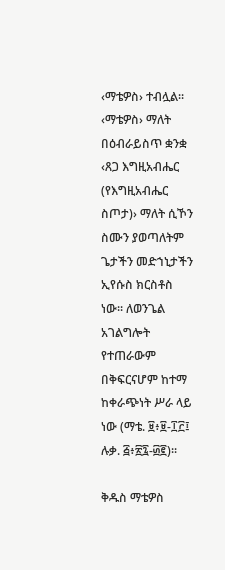‹ማቴዎስ› ተብሏል፡፡ ‹ማቴዎስ› ማለት በዕብራይስጥ ቋንቋ ‹ጸጋ እግዚአብሔር (የእግዚአብሔር ስጦታ)› ማለት ሲኾን ስሙን ያወጣለትም ጌታችን መድኀኒታችን ኢየሱስ ክርስቶስ ነው፡፡ ለወንጌል አገልግሎት የተጠራውም በቅፍርናሆም ከተማ ከቀራጭነት ሥራ ላይ ነው (ማቴ. ፱፥፱-፲፫፤ ሉቃ. ፭፥፳፯-፴፪)፡፡

ቅዱስ ማቴዎስ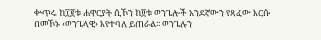ቍጥሩ ከ፲፪ቱ ሐዋርያት ሲኾን ከ፬ቱ ወንጌሎች አንደኛውን የጻፈው እርሱ በመኾኑ ‹ወንጌላዊ› እየተባለ ይጠራል፡፡ ወንጌሉን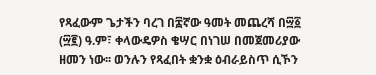የጻፈውም ጌታችን ባረገ በ፰ኛው ዓመት መጨረሻ በ፵፩ (፵፪) ዓ.ም፣ ቀላውዴዎስ ቄሣር በነገሠ በመጀመሪያው ዘመን ነው፡፡ ወንሉን የጻፈበት ቋንቋ ዕብራይስጥ ሲኾን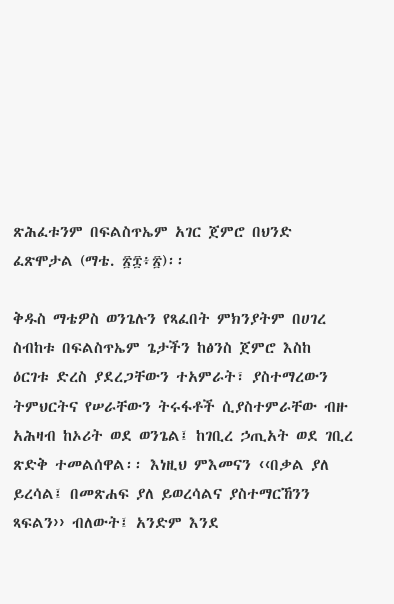ጽሕፈቱንም በፍልስጥኤም አገር ጀምሮ በህንድ ፈጽሞታል (ማቴ. ፳፰፥፳)፡፡

ቅዱስ ማቴዎስ ወንጌሉን የጻፈበት ምክንያትም በሀገረ ስብከቱ በፍልስጥኤም ጌታችን ከፅንስ ጀምሮ እስከ ዕርገቱ ድረስ ያደረጋቸውን ተአምራት፣ ያስተማረውን ትምህርትና የሠራቸውን ትሩፋቶች ሲያስተምራቸው ብዙ አሕዛብ ከኦሪት ወደ ወንጌል፤ ከገቢረ ኃጢአት ወደ ገቢረ ጽድቅ ተመልሰዋል፡፡ እነዚህ ምእመናን ‹‹በቃል ያለ ይረሳል፤ በመጽሐፍ ያለ ይወረሳልና ያስተማርኸንን ጻፍልን›› ብለውት፤ አንድም እንደ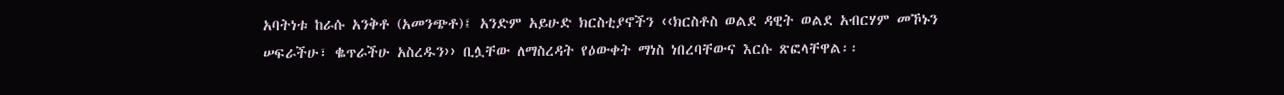አባትነቱ ከራሱ አንቅቶ (አመንጭቶ)፤ አንድም አይሁድ ክርስቲያኖችን ‹‹ክርስቶስ ወልደ ዳዊት ወልደ አብርሃም መኾኑን ሠፍራችሁ፣ ቈጥራችሁ አስረዱን›› ቢሏቸው ለማስረዳት የዕውቀት ማነስ ነበረባቸውና እርሱ ጽፎላቸዋል፡፡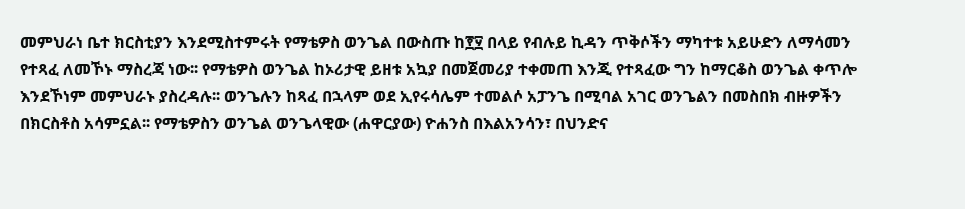መምህራነ ቤተ ክርስቲያን እንደሚስተምሩት የማቴዎስ ወንጌል በውስጡ ከ፻፶ በላይ የብሉይ ኪዳን ጥቅሶችን ማካተቱ አይሁድን ለማሳመን የተጻፈ ለመኾኑ ማስረጃ ነው፡፡ የማቴዎስ ወንጌል ከኦሪታዊ ይዘቱ አኳያ በመጀመሪያ ተቀመጠ እንጂ የተጻፈው ግን ከማርቆስ ወንጌል ቀጥሎ እንደኾነም መምህራኑ ያስረዳሉ፡፡ ወንጌሉን ከጻፈ በኋላም ወደ ኢየሩሳሌም ተመልሶ አፓንጌ በሚባል አገር ወንጌልን በመስበክ ብዙዎችን በክርስቶስ አሳምኗል፡፡ የማቴዎስን ወንጌል ወንጌላዊው (ሐዋርያው) ዮሐንስ በእልአንሳን፣ በህንድና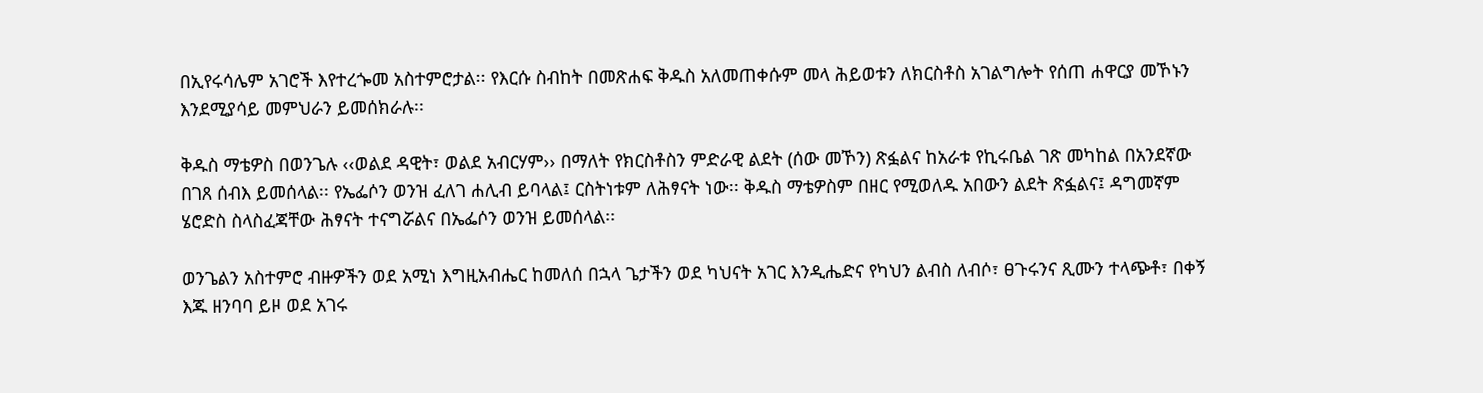በኢየሩሳሌም አገሮች እየተረጐመ አስተምሮታል፡፡ የእርሱ ስብከት በመጽሐፍ ቅዱስ አለመጠቀሱም መላ ሕይወቱን ለክርስቶስ አገልግሎት የሰጠ ሐዋርያ መኾኑን እንደሚያሳይ መምህራን ይመሰክራሉ፡፡

ቅዱስ ማቴዎስ በወንጌሉ ‹‹ወልደ ዳዊት፣ ወልደ አብርሃም›› በማለት የክርስቶስን ምድራዊ ልደት (ሰው መኾን) ጽፏልና ከአራቱ የኪሩቤል ገጽ መካከል በአንደኛው በገጸ ሰብእ ይመሰላል፡፡ የኤፌሶን ወንዝ ፈለገ ሐሊብ ይባላል፤ ርስትነቱም ለሕፃናት ነው፡፡ ቅዱስ ማቴዎስም በዘር የሚወለዱ አበውን ልደት ጽፏልና፤ ዳግመኛም ሄሮድስ ስላስፈጃቸው ሕፃናት ተናግሯልና በኤፌሶን ወንዝ ይመሰላል፡፡

ወንጌልን አስተምሮ ብዙዎችን ወደ አሚነ እግዚአብሔር ከመለሰ በኋላ ጌታችን ወደ ካህናት አገር እንዲሔድና የካህን ልብስ ለብሶ፣ ፀጉሩንና ጺሙን ተላጭቶ፣ በቀኝ እጁ ዘንባባ ይዞ ወደ አገሩ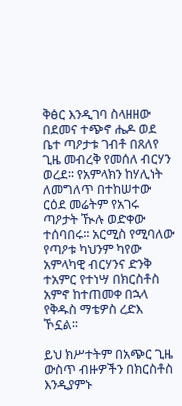ቅፅር እንዲገባ ስላዘዘው በደመና ተጭኖ ሔዶ ወደ ቤተ ጣዖታቱ ገብቶ በጸለየ ጊዜ መብረቅ የመሰለ ብርሃን ወረደ፡፡ የአምላክን ከሃሊነት ለመግለጥ በተከሠተው ርዕደ መሬትም የአገሩ ጣዖታት ዂሉ ወድቀው ተሰባበሩ፡፡ አርሚስ የሚባለው የጣዖቱ ካህንም ካየው አምላካዊ ብርሃንና ድንቅ ተአምር የተነሣ በክርስቶስ አምኖ ከተጠመቀ በኋላ የቅዱስ ማቴዎስ ረድእ ኾኗል፡፡

ይህ ክሥተትም በአጭር ጊዜ ውስጥ ብዙዎችን በክርስቶስ እንዲያምኑ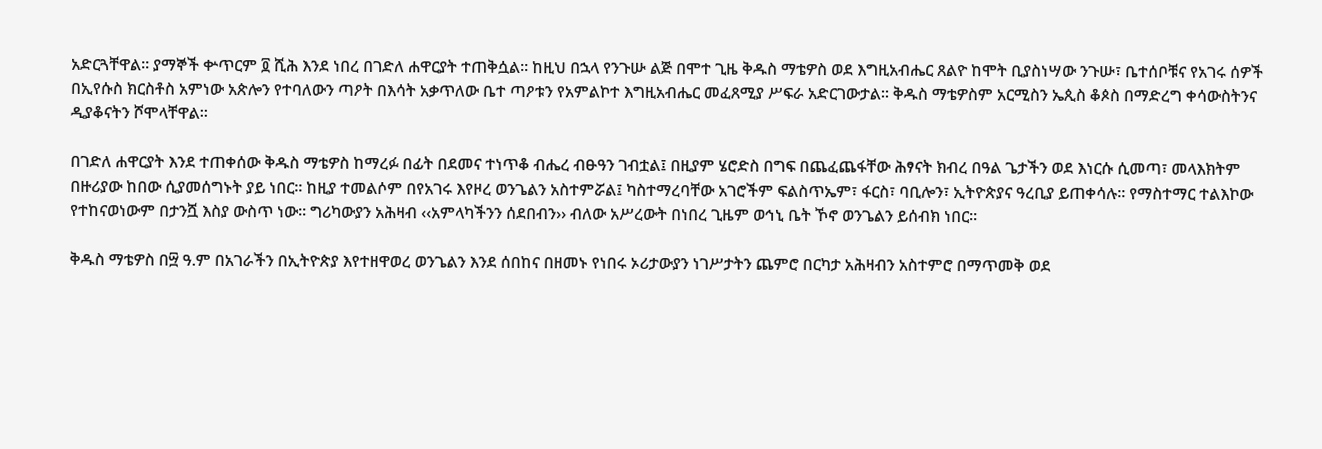አድርጓቸዋል፡፡ ያማኞች ቍጥርም ፬ ሺሕ እንደ ነበረ በገድለ ሐዋርያት ተጠቅሷል፡፡ ከዚህ በኋላ የንጉሡ ልጅ በሞተ ጊዜ ቅዱስ ማቴዎስ ወደ እግዚአብሔር ጸልዮ ከሞት ቢያስነሣው ንጉሡ፣ ቤተሰቦቹና የአገሩ ሰዎች በኢየሱስ ክርስቶስ አምነው አጵሎን የተባለውን ጣዖት በእሳት አቃጥለው ቤተ ጣዖቱን የአምልኮተ እግዚአብሔር መፈጸሚያ ሥፍራ አድርገውታል፡፡ ቅዱስ ማቴዎስም አርሚስን ኤጲስ ቆጶስ በማድረግ ቀሳውስትንና ዲያቆናትን ሾሞላቸዋል፡፡

በገድለ ሐዋርያት እንደ ተጠቀሰው ቅዱስ ማቴዎስ ከማረፉ በፊት በደመና ተነጥቆ ብሔረ ብፁዓን ገብቷል፤ በዚያም ሄሮድስ በግፍ በጨፈጨፋቸው ሕፃናት ክብረ በዓል ጌታችን ወደ እነርሱ ሲመጣ፣ መላእክትም በዙሪያው ከበው ሲያመሰግኑት ያይ ነበር፡፡ ከዚያ ተመልሶም በየአገሩ እየዞረ ወንጌልን አስተምሯል፤ ካስተማረባቸው አገሮችም ፍልስጥኤም፣ ፋርስ፣ ባቢሎን፣ ኢትዮጵያና ዓረቢያ ይጠቀሳሉ፡፡ የማስተማር ተልእኮው የተከናወነውም በታንሿ እስያ ውስጥ ነው፡፡ ግሪካውያን አሕዛብ ‹‹አምላካችንን ሰደበብን›› ብለው አሥረውት በነበረ ጊዜም ወኅኒ ቤት ኾኖ ወንጌልን ይሰብክ ነበር፡፡

ቅዱስ ማቴዎስ በ፵ ዓ.ም በአገራችን በኢትዮጵያ እየተዘዋወረ ወንጌልን እንደ ሰበከና በዘመኑ የነበሩ ኦሪታውያን ነገሥታትን ጨምሮ በርካታ አሕዛብን አስተምሮ በማጥመቅ ወደ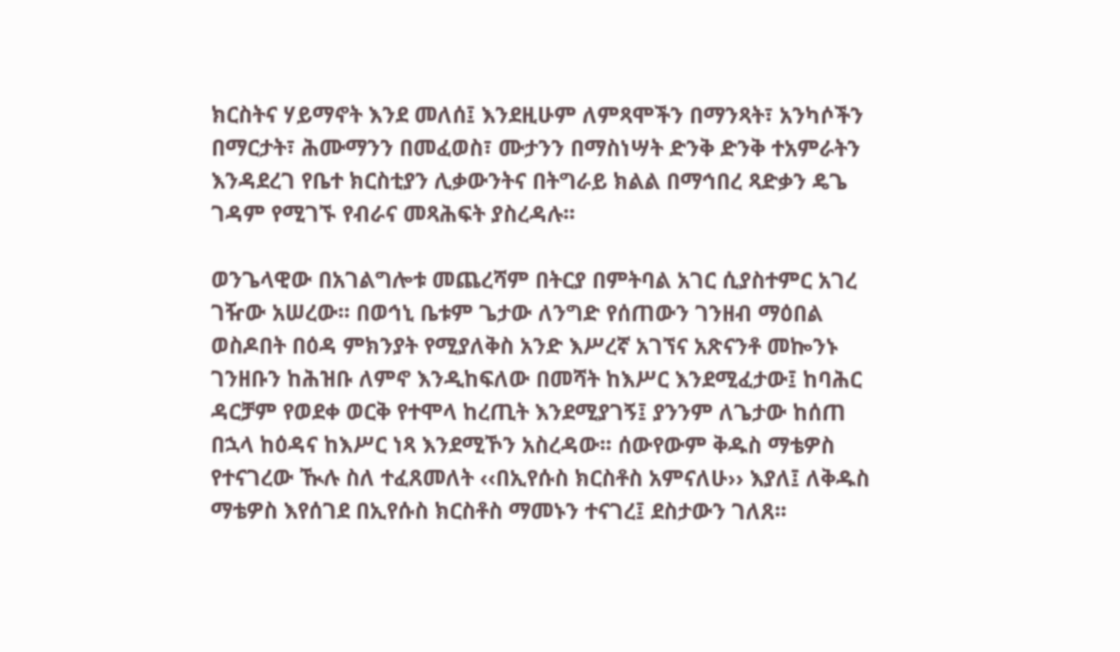ክርስትና ሃይማኖት እንደ መለሰ፤ እንደዚሁም ለምጻሞችን በማንጻት፣ አንካሶችን በማርታት፣ ሕሙማንን በመፈወስ፣ ሙታንን በማስነሣት ድንቅ ድንቅ ተአምራትን እንዳደረገ የቤተ ክርስቲያን ሊቃውንትና በትግራይ ክልል በማኅበረ ጻድቃን ዴጌ ገዳም የሚገኙ የብራና መጻሕፍት ያስረዳሉ፡፡

ወንጌላዊው በአገልግሎቱ መጨረሻም በትርያ በምትባል አገር ሲያስተምር አገረ ገዥው አሠረው፡፡ በወኅኒ ቤቱም ጌታው ለንግድ የሰጠውን ገንዘብ ማዕበል ወስዶበት በዕዳ ምክንያት የሚያለቅስ አንድ እሥረኛ አገኘና አጽናንቶ መኰንኑ ገንዘቡን ከሕዝቡ ለምኖ እንዲከፍለው በመሻት ከእሥር እንደሚፈታው፤ ከባሕር ዳርቻም የወደቀ ወርቅ የተሞላ ከረጢት እንደሚያገኝ፤ ያንንም ለጌታው ከሰጠ በኋላ ከዕዳና ከእሥር ነጻ እንደሚኾን አስረዳው፡፡ ሰውየውም ቅዱስ ማቴዎስ የተናገረው ዂሉ ስለ ተፈጸመለት ‹‹በኢየሱስ ክርስቶስ አምናለሁ›› እያለ፤ ለቅዱስ ማቴዎስ እየሰገደ በኢየሱስ ክርስቶስ ማመኑን ተናገረ፤ ደስታውን ገለጸ፡፡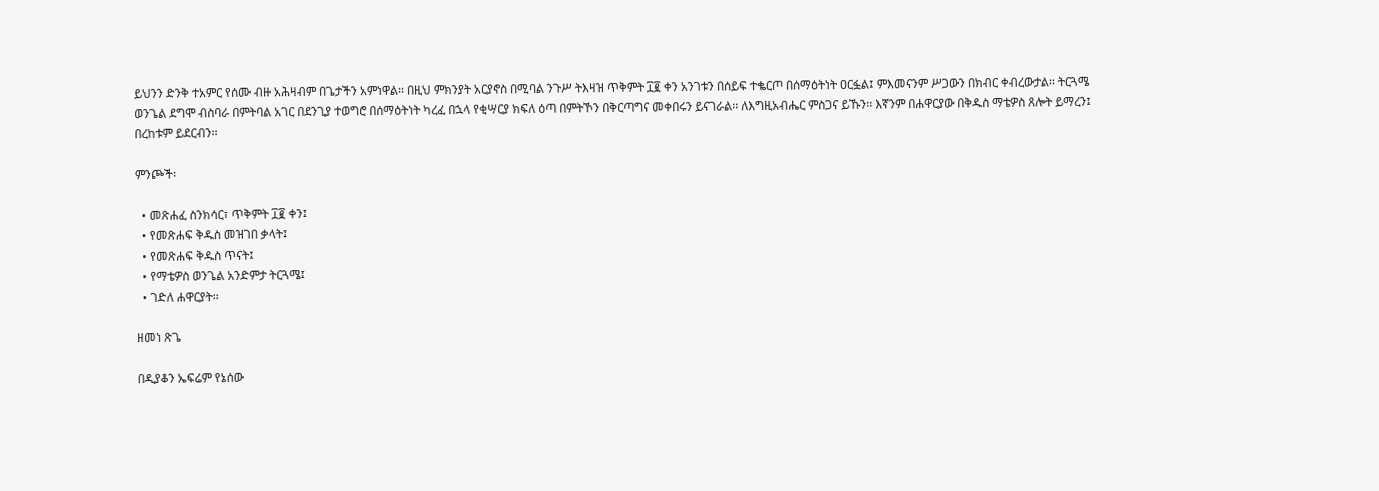ይህንን ድንቅ ተአምር የሰሙ ብዙ አሕዛብም በጌታችን አምነዋል፡፡ በዚህ ምክንያት አርያኖስ በሚባል ንጉሥ ትእዛዝ ጥቅምት ፲፪ ቀን አንገቱን በሰይፍ ተቈርጦ በሰማዕትነት ዐርፏል፤ ምእመናንም ሥጋውን በክብር ቀብረውታል፡፡ ትርጓሜ ወንጌል ደግሞ ብስባራ በምትባል አገር በደንጊያ ተወግሮ በሰማዕትነት ካረፈ በኋላ የቂሣርያ ክፍለ ዕጣ በምትኾን በቅርጣግና መቀበሩን ይናገራል፡፡ ለእግዚአብሔር ምስጋና ይኹን፡፡ እኛንም በሐዋርያው በቅዱስ ማቴዎስ ጸሎት ይማረን፤ በረከቱም ይደርብን፡፡

ምንጮች፡

  • መጽሐፈ ስንክሳር፣ ጥቅምት ፲፪ ቀን፤
  • የመጽሐፍ ቅዱስ መዝገበ ቃላት፤
  • የመጽሐፍ ቅዱስ ጥናት፤
  • የማቴዎስ ወንጌል አንድምታ ትርጓሜ፤
  • ገድለ ሐዋርያት፡፡

ዘመነ ጽጌ

በዲያቆን ኤፍሬም የኔሰው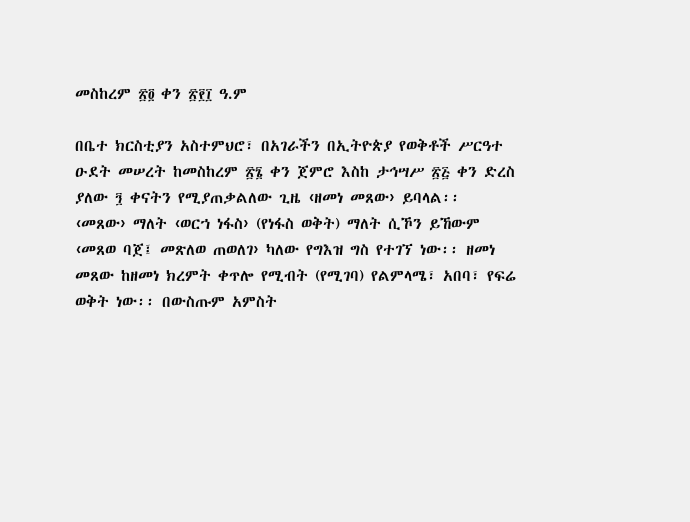መስከረም ፳፬ ቀን ፳፻፲ ዓ.ም

በቤተ ክርስቲያን አስተምህሮ፣ በአገራችን በኢትዮጵያ የወቅቶች ሥርዓተ ዑደት መሠረት ከመስከረም ፳፮ ቀን ጀምሮ እስከ ታኅሣሥ ፳፭ ቀን ድረስ ያለው ፺ ቀናትን የሚያጠቃልለው ጊዜ ‹ዘመነ መጸው› ይባላል፡፡ ‹መጸው› ማለት ‹ወርኀ ነፋስ› (የነፋስ ወቅት) ማለት ሲኾን ይኸውም ‹መጸወ ባጀ፤ መጽለወ ጠወለገ› ካለው የግእዝ ግስ የተገኘ ነው፡፡ ዘመነ መጸው ከዘመነ ክረምት ቀጥሎ የሚብት (የሚገባ) የልምላሜ፣ አበባ፣ የፍሬ ወቅት ነው፡፡ በውስጡም አምስት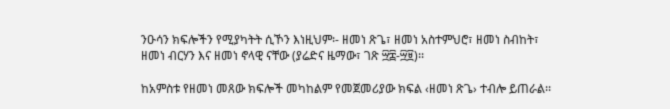ንዑሳን ክፍሎችን የሚያካትት ሲኾን እነዚህም፡- ዘመነ ጽጌ፣ ዘመነ አስተምህሮ፣ ዘመነ ስብከት፣ ዘመነ ብርሃን እና ዘመነ ኖላዊ ናቸው (ያሬድና ዜማው፣ ገጽ ፵፰-፵፱)፡፡

ከአምስቱ የዘመነ መጸው ክፍሎች መካከልም የመጀመሪያው ክፍል ‹ዘመነ ጽጌ› ተብሎ ይጠራል፡፡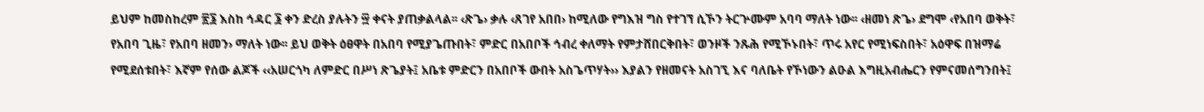ይህም ከመስከረም ፳፮ እስከ ኅዳር ፮ ቀን ድረስ ያሉትን ፵ ቀናት ያጠቃልላል፡፡ ‹ጽጌ› ቃሉ ‹ጸገየ አበበ› ከሚለው የግእዝ ግስ የተገኘ ሲኾን ትርጕሙም አባባ ማለት ነው፡፡ ‹ዘመነ ጽጌ› ደግሞ ‹የአበባ ወቅት፣ የአበባ ጊዜ፣ የአበባ ዘመን› ማለት ነው፡፡ ይህ ወቅት ዕፀዋት በአበባ የሚያጌጡበት፣ ምድር በአበቦች ኅብረ ቀለማት የምታሸበርቅበት፣ ወንዞች ንጹሕ የሚኾኑበት፣ ጥሩ አየር የሚነፍስበት፣ አዕዋፍ በዝማሬ የሚደሰቱበት፣ እኛም የሰው ልጆች ‹‹አሠርጎካ ለምድር በሥነ ጽጌያት፤ አቤቱ ምድርን በአበቦች ውበት አስጌጥሃት›› እያልን የዘመናት አስገኚ እና ባለቤት የኾነውን ልዑል እግዚአብሔርን የምናመሰግንበት፤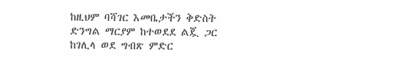ከዚህም ባሻገር እመቤታችን ቅድስት ድንግል ማርያም ከተወደደ ልጇ ጋር ከገሊላ ወደ ግብጽ ምድር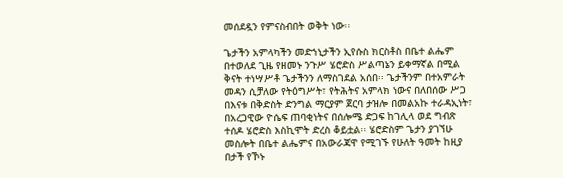መሰደዷን የምናስብበት ወቅት ነው፡፡

ጌታችን አምላካችን መድኀኒታችን ኢየሱስ ክርስቶስ በቤተ ልሔም በተወለደ ጊዜ የዘመኑ ንጉሥ ሄሮድስ ሥልጣኔን ይቀማኛል በሚል ቅናት ተነሣሥቶ ጌታችንን ለማስገደል አሰበ፡፡ ጌታችንም በተአምራት መዳን ሲቻለው የትዕግሥት፣ የትሕትና አምላክ ነውና በለበሰው ሥጋ በእናቱ በቅድስት ድንግል ማርያም ጀርባ ታዝሎ በመልአኩ ተራዳኢነት፣ በአረጋዊው ዮሴፍ ጠባቂነትና በሰሎሜ ድጋፍ ከገሊላ ወደ ግብጽ ተሰዶ ሄሮድስ እስኪሞት ድረስ ቆይቷል፡፡ ሄሮድስም ጌታን ያገኘሁ መስሎት በቤተ ልሔምና በአውራጃዋ የሚገኙ የሁለት ዓመት ከዚያ በታች የኾኑ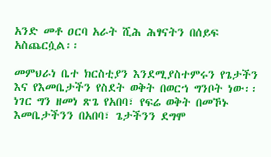አንድ መቶ ዐርባ አራት ሺሕ ሕፃናትን በሰይፍ አስጨርሷል፡፡

መምህራነ ቤተ ክርስቲያን እንደሚያስተምሩን የጌታችን እና የእመቤታችን የስደት ወቅት በወርኀ ግንቦት ነው፡፡ ነገር ግን ዘመነ ጽጌ የአበባ፣ የፍሬ ወቅት በመኾኑ እመቤታችንን በአበባ፣ ጌታችንን ደግሞ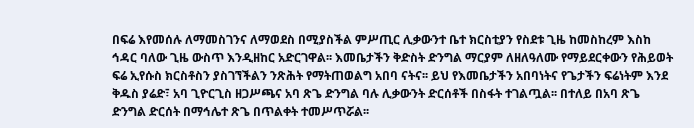በፍሬ እየመሰሉ ለማመስገንና ለማወደስ በሚያስችል ምሥጢር ሊቃውንተ ቤተ ክርስቲያን የስደቱ ጊዜ ከመስከረም እስከ ኅዳር ባለው ጊዜ ውስጥ እንዲዘከር አድርገዋል፡፡ እመቤታችን ቅድስት ድንግል ማርያም ለዘለዓለሙ የማይደርቀውን የሕይወት ፍሬ ኢየሱስ ክርስቶስን ያስገኘችልን ንጽሕት የማትጠወልግ አበባ ናትና፡፡ ይህ የእመቤታችን አበባነትና የጌታችን ፍሬነትም እንደ ቅዱስ ያሬድ፣ አባ ጊዮርጊስ ዘጋሥጫና አባ ጽጌ ድንግል ባሉ ሊቃውንት ድርሰቶች በስፋት ተገልጧል፡፡ በተለይ በአባ ጽጌ ድንግል ድርሰት በማኅሌተ ጽጌ በጥልቀት ተመሥጥሯል፡፡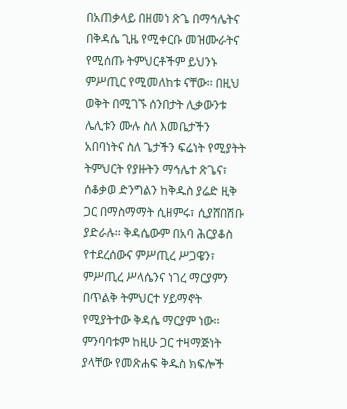በአጠቃላይ በዘመነ ጽጌ በማኅሌትና በቅዳሴ ጊዜ የሚቀርቡ መዝሙራትና የሚሰጡ ትምህርቶችም ይህንኑ ምሥጢር የሚመለከቱ ናቸው፡፡ በዚህ ወቅት በሚገኙ ሰንበታት ሊቃውንቱ ሌሊቱን ሙሉ ስለ እመቤታችን አበባነትና ስለ ጌታችን ፍሬነት የሚያትት ትምህርት የያዙትን ማኅሌተ ጽጌና፣ ሰቆቃወ ድንግልን ከቅዱስ ያሬድ ዚቅ ጋር በማስማማት ሲዘምሩ፣ ሲያሸበሽቡ ያድራሉ፡፡ ቅዳሴውም በአባ ሕርያቆስ የተደረሰውና ምሥጢረ ሥጋዌን፣ ምሥጢረ ሥላሴንና ነገረ ማርያምን በጥልቅ ትምህርተ ሃይማኖት የሚያትተው ቅዳሴ ማርያም ነው፡፡ ምንባባቱም ከዚሁ ጋር ተዛማጅነት ያላቸው የመጽሐፍ ቅዱስ ክፍሎች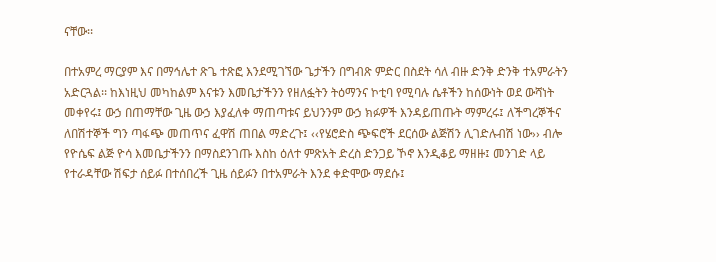ናቸው፡፡

በተአምረ ማርያም እና በማኅሌተ ጽጌ ተጽፎ እንደሚገኘው ጌታችን በግብጽ ምድር በስደት ሳለ ብዙ ድንቅ ድንቅ ተአምራትን አድርጓል፡፡ ከእነዚህ መካከልም እናቱን እመቤታችንን የዘለፏትን ትዕማንና ኮቲባ የሚባሉ ሴቶችን ከሰውነት ወደ ውሻነት መቀየሩ፤ ውኃ በጠማቸው ጊዜ ውኃ እያፈለቀ ማጠጣቱና ይህንንም ውኃ ክፉዎች እንዳይጠጡት ማምረሩ፤ ለችግረኞችና ለበሽተኞች ግን ጣፋጭ መጠጥና ፈዋሽ ጠበል ማድረጉ፤ ‹‹የሄሮድስ ጭፍሮች ደርሰው ልጅሽን ሊገድሉብሽ ነው›› ብሎ የዮሴፍ ልጅ ዮሳ እመቤታችንን በማስደንገጡ እስከ ዕለተ ምጽአት ድረስ ድንጋይ ኾኖ እንዲቆይ ማዘዙ፤ መንገድ ላይ የተራዳቸው ሽፍታ ሰይፉ በተሰበረች ጊዜ ሰይፉን በተአምራት እንደ ቀድሞው ማደሱ፤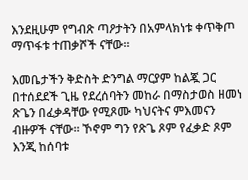እንደዚሁም የግብጽ ጣዖታትን በአምላክነቱ ቀጥቅጦ ማጥፋቱ ተጠቃሾች ናቸው፡፡

እመቤታችን ቅድስት ድንግል ማርያም ከልጇ ጋር በተሰደደች ጊዜ የደረሰባትን መከራ በማስታወስ ዘመነ ጽጌን በፈቃዳቸው የሚጾሙ ካህናትና ምእመናን ብዙዎች ናቸው፡፡ ኾኖም ግን የጽጌ ጾም የፈቃድ ጾም እንጂ ከሰባቱ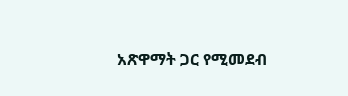አጽዋማት ጋር የሚመደብ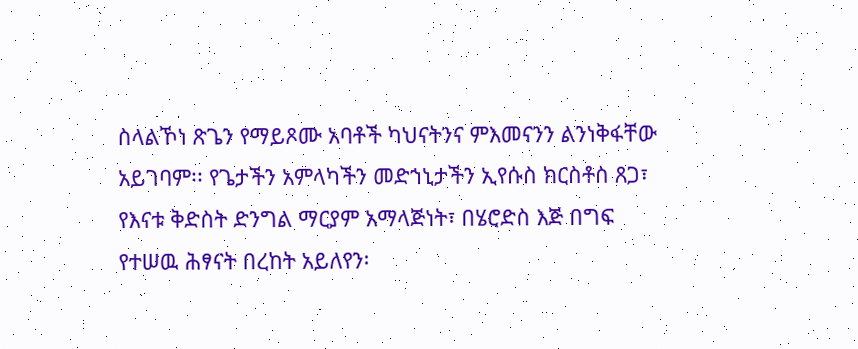ስላልኾነ ጽጌን የማይጾሙ አባቶች ካህናትንና ምእመናንን ልንነቅፋቸው አይገባም፡፡ የጌታችን አምላካችን መድኀኒታችን ኢየሱስ ክርስቶስ ጸጋ፣ የእናቱ ቅድስት ድንግል ማርያም አማላጅነት፣ በሄሮድስ እጅ በግፍ የተሠዉ ሕፃናት በረከት አይለየን፡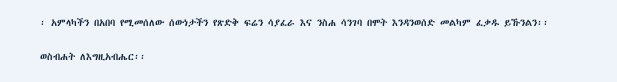፡ አምላካችን በአበባ የሚመሰለው ሰውነታችን የጽድቅ ፍሬን ሳያፈራ እና ንስሐ ሳንገባ በሞት እንዳንወሰድ መልካም ፈቃዱ ይኹንልን፡፡

ወስብሐት ለእግዚአብሔር፡፡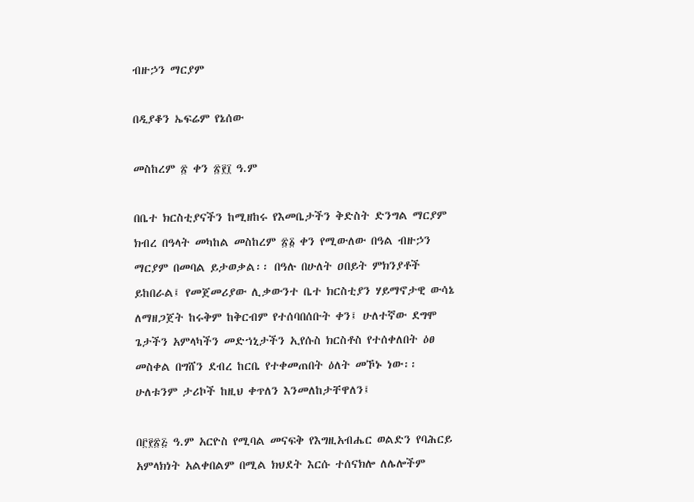ብዙኃን ማርያም

በዲያቆን ኤፍሬም የኔሰው

መስከረም ፳ ቀን ፳፻፲ ዓ.ም

በቤተ ክርስቲያናችን ከሚዘከሩ የእመቤታችን ቅድስት ድንግል ማርያም ክብረ በዓላት መካከል መስከረም ፳፩ ቀን የሚውለው በዓል ብዙኃን ማርያም በመባል ይታወቃል፡፡ በዓሉ በሁለት ዐበይት ምክንያቶች ይከበራል፤ የመጀመሪያው ሊቃውንተ ቤተ ክርስቲያን ሃይማኖታዊ ውሳኔ ለማዘጋጀት ከሩቅም ከቅርብም የተሰባበሰቡት ቀን፤ ሁለተኛው ደግሞ ጌታችን አምላካችን መድኀኒታችን ኢየሱስ ክርስቶስ የተሰቀለበት ዕፀ መስቀል በግሸን ደብረ ከርቤ የተቀመጠበት ዕለት መኾኑ ነው፡፡ ሁለቱንም ታሪኮች ከዚህ ቀጥለን እንመለከታቸዋለን፤

በ፫፻፳፭ ዓ.ም አርዮስ የሚባል መናፍቅ የእግዚአብሔር ወልድን የባሕርይ አምላክነት አልቀበልም በሚል ክህደት እርሱ ተሰናክሎ ለሌሎችም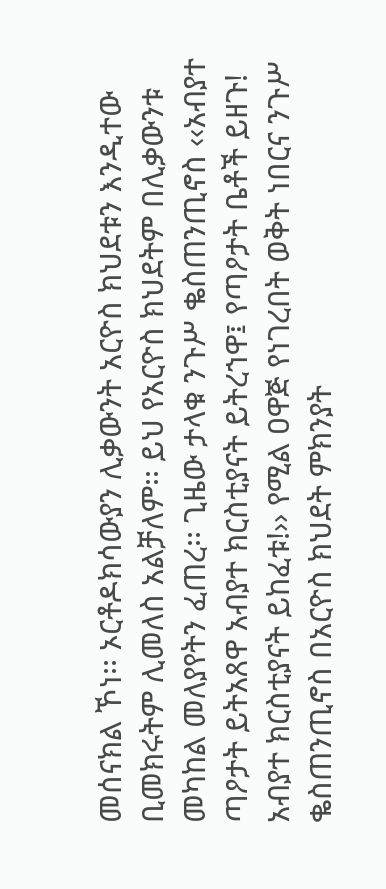መሰናክል ኾነ፡፡ ኦርቶዶክሳውያን ሊቃውንት አርዮስ ክህደቱን እንዲተው ቢመክሩትም ሊመለስ አልቻለም፡፡ ይህ የአርዮስ ክህደትም በሊቃውንቱ መካከል መለያየትን ፈጠረ፡፡ ጊዜው ታላቁ ንጉሥ ቈስጠንጢኖስ ‹‹አብያተ ጣዖታት ይትአጸዋ አብያተ ክርስቲያናት ይትረኀዋ፤ የጣዖታት ቤቶች ይዘጉ! አብያተ ክርስቲያናት ይከፈቱ!›› የሚል ዐዋጅ የነገረበት ወቅት ነበርና ንጉሥ ቈስጠንጢኖስ በአርዮስ ክህደት ምክንያት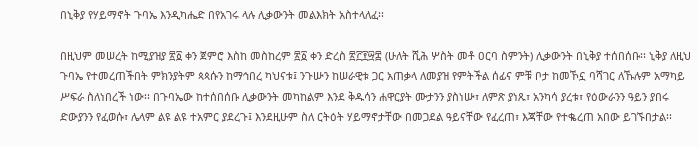በኒቅያ የሃይማኖት ጉባኤ እንዲካሔድ በየአገሩ ላሉ ሊቃውንት መልእክት አስተላለፈ፡፡

በዚህም መሠረት ከሚያዝያ ፳፩ ቀን ጀምሮ እስከ መስከረም ፳፩ ቀን ድረስ ፳፫፻፵፰ (ሁለት ሺሕ ሦስት መቶ ዐርባ ስምንት) ሊቃውንት በኒቅያ ተሰበሰቡ፡፡ ኒቅያ ለዚህ ጉባኤ የተመረጠችበት ምክንያትም ጳጳሱን ከማኅበረ ካህናቱ፤ ንጉሡን ከሠራዊቱ ጋር አጠቃላ ለመያዝ የምትችል ሰፊና ምቹ ቦታ ከመኾኗ ባሻገር ለኹሉም አማካይ ሥፍራ ስለነበረች ነው፡፡ በጉባኤው ከተሰበሰቡ ሊቃውንት መካከልም እንደ ቅዱሳን ሐዋርያት ሙታንን ያስነሡ፣ ለምጽ ያነጹ፣ አንካሳ ያረቱ፣ የዕውራንን ዓይን ያበሩ ድውያንን የፈወሱ፣ ሌላም ልዩ ልዩ ተአምር ያደረጉ፤ እንደዚሁም ስለ ርትዕት ሃይማኖታቸው በመጋደል ዓይናቸው የፈረጠ፣ እጃቸው የተቈረጠ አበው ይገኙበታል፡፡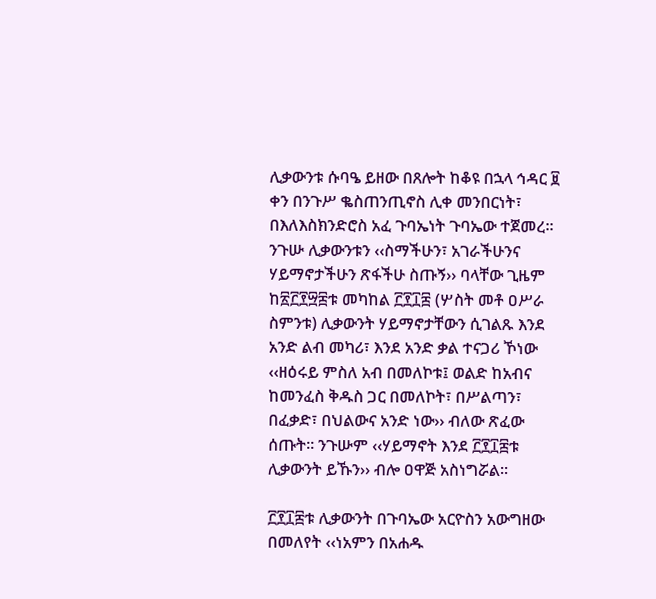ሊቃውንቱ ሱባዔ ይዘው በጸሎት ከቆዩ በኋላ ኅዳር ፱ ቀን በንጉሥ ቈስጠንጢኖስ ሊቀ መንበርነት፣ በእለእስክንድሮስ አፈ ጉባኤነት ጉባኤው ተጀመረ፡፡ ንጉሡ ሊቃውንቱን ‹‹ስማችሁን፣ አገራችሁንና ሃይማኖታችሁን ጽፋችሁ ስጡኝ›› ባላቸው ጊዜም ከ፳፫፻፵፰ቱ መካከል ፫፻፲፰ (ሦስት መቶ ዐሥራ ስምንቱ) ሊቃውንት ሃይማኖታቸውን ሲገልጹ እንደ አንድ ልብ መካሪ፣ እንደ አንድ ቃል ተናጋሪ ኾነው ‹‹ዘዕሩይ ምስለ አብ በመለኮቱ፤ ወልድ ከአብና ከመንፈስ ቅዱስ ጋር በመለኮት፣ በሥልጣን፣ በፈቃድ፣ በህልውና አንድ ነው›› ብለው ጽፈው ሰጡት፡፡ ንጉሡም ‹‹ሃይማኖት እንደ ፫፻፲፰ቱ ሊቃውንት ይኹን›› ብሎ ዐዋጅ አስነግሯል፡፡

፫፻፲፰ቱ ሊቃውንት በጉባኤው አርዮስን አውግዘው በመለየት ‹‹ነአምን በአሐዱ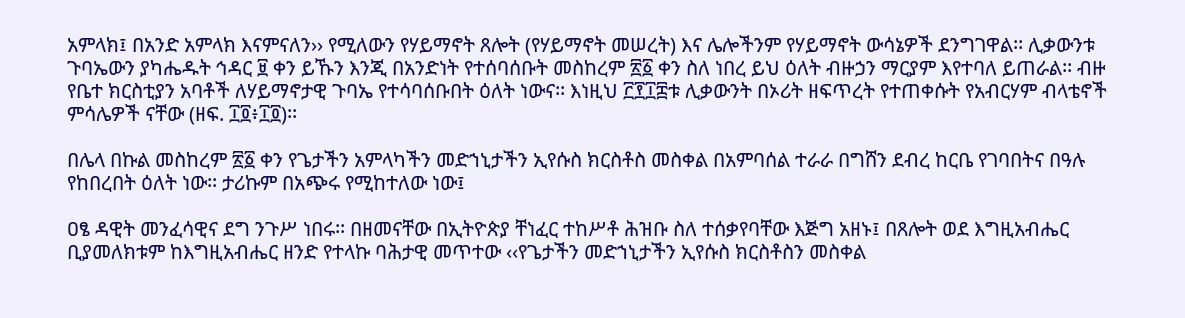አምላክ፤ በአንድ አምላክ እናምናለን›› የሚለውን የሃይማኖት ጸሎት (የሃይማኖት መሠረት) እና ሌሎችንም የሃይማኖት ውሳኔዎች ደንግገዋል፡፡ ሊቃውንቱ ጉባኤውን ያካሔዱት ኅዳር ፱ ቀን ይኹን እንጂ በአንድነት የተሰባሰቡት መስከረም ፳፩ ቀን ስለ ነበረ ይህ ዕለት ብዙኃን ማርያም እየተባለ ይጠራል፡፡ ብዙ የቤተ ክርስቲያን አባቶች ለሃይማኖታዊ ጉባኤ የተሳባሰቡበት ዕለት ነውና፡፡ እነዚህ ፫፻፲፰ቱ ሊቃውንት በኦሪት ዘፍጥረት የተጠቀሱት የአብርሃም ብላቴኖች ምሳሌዎች ናቸው (ዘፍ. ፲፬፥፲፬)፡፡

በሌላ በኩል መስከረም ፳፩ ቀን የጌታችን አምላካችን መድኀኒታችን ኢየሱስ ክርስቶስ መስቀል በአምባሰል ተራራ በግሸን ደብረ ከርቤ የገባበትና በዓሉ የከበረበት ዕለት ነው፡፡ ታሪኩም በአጭሩ የሚከተለው ነው፤

ዐፄ ዳዊት መንፈሳዊና ደግ ንጉሥ ነበሩ፡፡ በዘመናቸው በኢትዮጵያ ቸነፈር ተከሥቶ ሕዝቡ ስለ ተሰቃየባቸው እጅግ አዘኑ፤ በጸሎት ወደ እግዚአብሔር ቢያመለክቱም ከእግዚአብሔር ዘንድ የተላኩ ባሕታዊ መጥተው ‹‹የጌታችን መድኀኒታችን ኢየሱስ ክርስቶስን መስቀል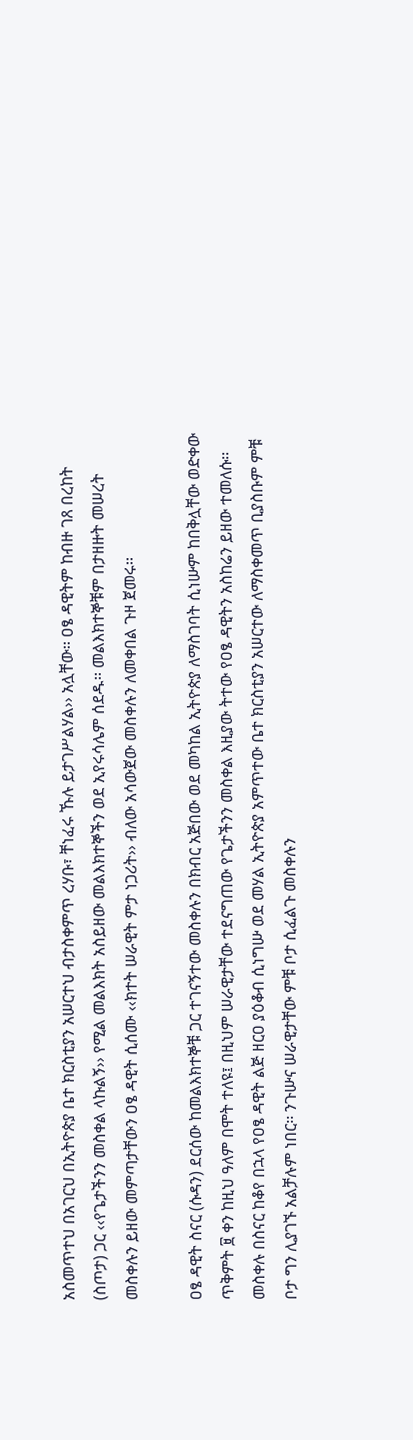አስመጥተህ በአገርህ በኢትዮጵያ ቤተ ክርስቲያን አሠርተህ ብታስቀምጥ ረሃቡ፣ ቸነፈሩ ኹሉ ይታገሥልሃል›› አሏቸው፡፡ ዐፄ ዳዊትም ከብዙ ገጸ በረከት (ስጦታ) ጋር ‹‹የጌታችንን መስቀል ላኩልኝ›› የሚል መልእክት አስይዘው መልእክተኞችን ወደ ኢየሩሳሌም ሰደዱ፡፡ መልእክተኞቹም በታዘዙት መሠረት መስቀሉን ይዘው መምጣታቸውን ዐፄ ዳዊት ሲሰሙ ‹‹ክተት ሠራዊት ምታ ነጋሪት›› ብለው አሳውጀው መስቀሉን ለመቀበል ጉዞ ጀመሩ፡፡

ዐፄ ዳዊት ስናር (ሱዳን) ደርሰው ከመልእክተኞቹ ጋር ተገናኝተው መስቀሉን በክብር አጅበው ወደ መካከል ኢትዮጵያ ለማስገባት ሲነሡም ከበቅሏቸው ወድቀው ጥቅምት ፱ ቀን ከዚህ ዓለም በሞት ተለዩ፤ በዚህም ሠራዊታቸው ተደናግጠው የጌታችንን መስቀል እዚያው ትተው የዐፄ ዳዊትን አስከሬን ይዘው ተመለሱ፡፡ መስቀሉ በስናር ከቆየ በኋላ የዐፄ ዳዊት ልጅ ዘርዐ ያዕቆብ ሲነግሡ ወደ መሃል ኢትዮጵያ አምጥተው ቤተ ክርስቲያን አሠርተው ለማስቀመጥ ቢያስቡም ምቹ ቦታ ግን ሊያገኙ አልቻሉም ነበር፡፡ ንጉሡና ሠራዊታቸው ምቹ ቦታ ሲፈልጉ መስቀሉን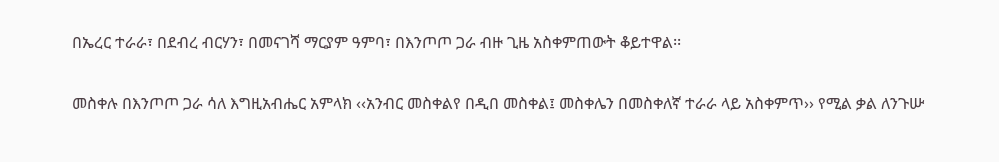በኤረር ተራራ፣ በደብረ ብርሃን፣ በመናገሻ ማርያም ዓምባ፣ በእንጦጦ ጋራ ብዙ ጊዜ አስቀምጠውት ቆይተዋል፡፡

መስቀሉ በእንጦጦ ጋራ ሳለ እግዚአብሔር አምላክ ‹‹አንብር መስቀልየ በዲበ መስቀል፤ መስቀሌን በመስቀለኛ ተራራ ላይ አስቀምጥ›› የሚል ቃል ለንጉሡ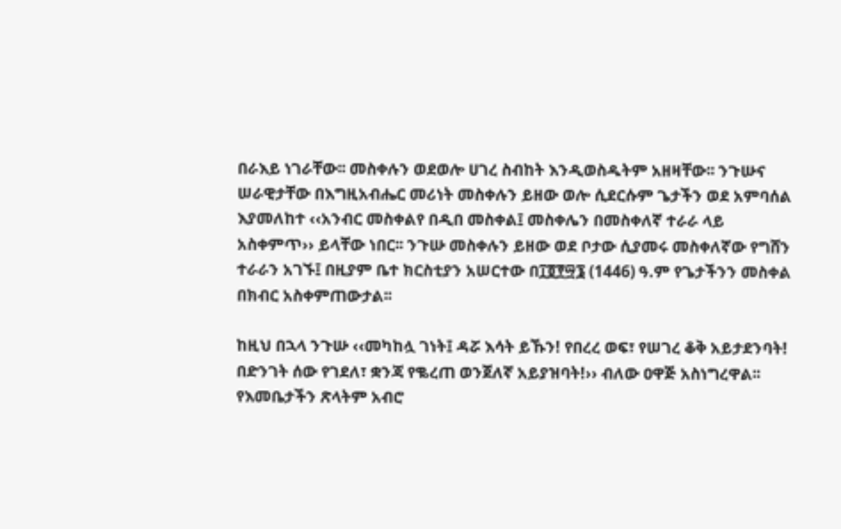በራእይ ነገራቸው፡፡ መስቀሉን ወደወሎ ሀገረ ስብከት እንዲወስዱትም አዘዛቸው፡፡ ንጉሡና ሠራዊታቸው በእግዚአብሔር መሪነት መስቀሉን ይዘው ወሎ ሲደርሱም ጌታችን ወደ አምባሰል እያመለከተ ‹‹አንብር መስቀልየ በዲበ መስቀል፤ መስቀሌን በመስቀለኛ ተራራ ላይ አስቀምጥ›› ይላቸው ነበር፡፡ ንጉሡ መስቀሉን ይዘው ወደ ቦታው ሲያመሩ መስቀለኛው የግሸን ተራራን አገኙ፤ በዚያም ቤተ ክርስቲያን አሠርተው በ፲፬፻፵፮ (1446) ዓ.ም የጌታችንን መስቀል በክብር አስቀምጠውታል፡፡

ከዚህ በኋላ ንጉሡ ‹‹መካከሏ ገነት፤ ዳሯ እሳት ይኹን! የበረረ ወፍ፣ የሠገረ ቆቅ አይታደንባት! በድንገት ሰው የገደለ፣ ቋንጃ የቈረጠ ወንጀለኛ አይያዝባት!›› ብለው ዐዋጅ አስነግረዋል፡፡ የእመቤታችን ጽላትም አብሮ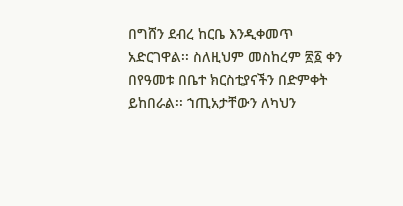በግሸን ደብረ ከርቤ እንዲቀመጥ አድርገዋል፡፡ ስለዚህም መስከረም ፳፩ ቀን በየዓመቱ በቤተ ክርስቲያናችን በድምቀት ይከበራል፡፡ ኀጢአታቸውን ለካህን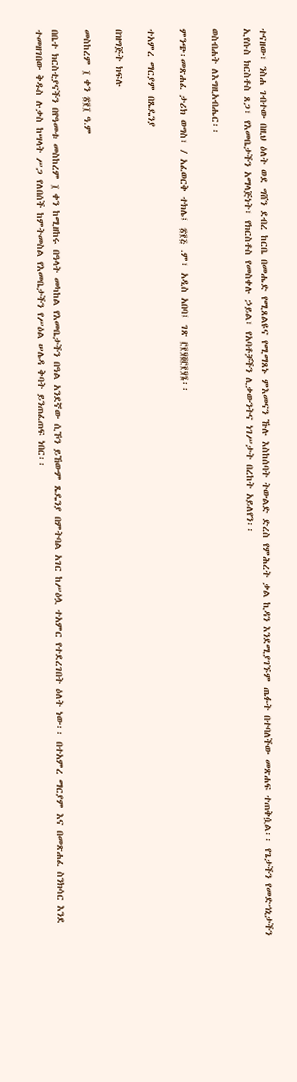ተናዘው፣ ንስሐ ገብተው በዚህ ዕለት ወደ ግሸን ደብረ ከርቤ በመሔድ የሚጸልዩና የሚማጸኑ ምእመናን ኹሉ እስከሰባት ትውልድ ድረስ የምሕረት ቃል ኪዳን እንደሚያገኙም ጤፉት በተባለችው መጽሐፍ ተጠቅሷል፡፡ የጌታችን የመድኀኒታችን ኢየሱስ ክርስቶስ ጸጋ፣ የእመቤታችን አማላጅነት፣ የክርስቶስ የመስቀሉ ኃይል፣ የአባቶቻችን ሊቃውንትና ነገሥታት በረከት አይለየን፡፡

ወስብሐት ለእግዚአብሔር፡፡

ምንጭ፡መጽሐፈ ታሪክ ወግስ፣ / አፈወርቅ ተክሌ፤ ፳፻፭ .ም፣ አዲስ አበባ፤ ገጽ ፫፻፶፬፫፻፶፮፡፡

ተአምረ ማርያም በጼዴንያ

በዝግጅት ክፍሉ

መስከረም ፲ ቀን ፳፻፲ ዓ.ም

በቤተ ክርስቲያናችን በየዓመቱ መስከረም ፲ ቀን ከሚዘከሩ በዓላት መካከል የእመቤታችን በዓል አንደኛው ሲኾን ይኸውም ጼዴንያ በምትባል አገር ከሥዕሏ ተአምር የተደረገበት ዕለት ነው፡፡ በተአምረ ማርያም እና በመጽሐፈ ስንክሳር እንደ ተመዘገበው ቅዱስ ሉቃስ ከሣላት ሥጋ የለበሰች ከምትመስል የእመቤታችን የሥዕል ሠሌዳ ቅባት ይንጠፈጠፍ ነበር፡፡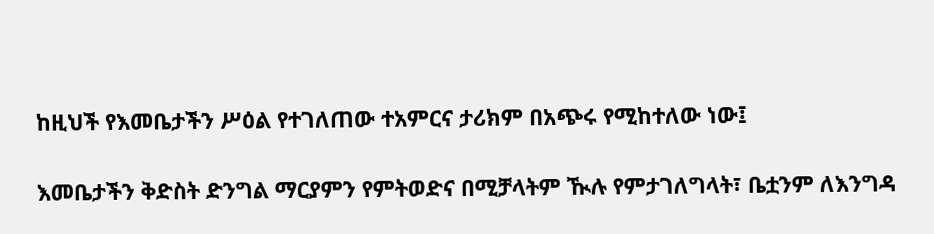ከዚህች የእመቤታችን ሥዕል የተገለጠው ተአምርና ታሪክም በአጭሩ የሚከተለው ነው፤

እመቤታችን ቅድስት ድንግል ማርያምን የምትወድና በሚቻላትም ዂሉ የምታገለግላት፣ ቤቷንም ለእንግዳ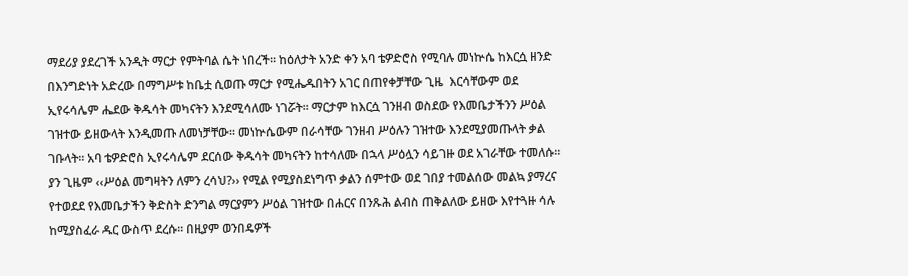ማደሪያ ያደረገች አንዲት ማርታ የምትባል ሴት ነበረች፡፡ ከዕለታት አንድ ቀን አባ ቴዎድሮስ የሚባሉ መነኵሴ ከእርሷ ዘንድ በእንግድነት አድረው በማግሥቱ ከቤቷ ሲወጡ ማርታ የሚሔዱበትን አገር በጠየቀቻቸው ጊዜ  እርሳቸውም ወደ ኢየሩሳሌም ሔደው ቅዱሳት መካናትን እንደሚሳለሙ ነገሯት፡፡ ማርታም ከእርሷ ገንዘብ ወስደው የእመቤታችንን ሥዕል ገዝተው ይዘውላት እንዲመጡ ለመነቻቸው፡፡ መነኵሴውም በራሳቸው ገንዘብ ሥዕሉን ገዝተው እንደሚያመጡላት ቃል ገቡላት፡፡ አባ ቴዎድሮስ ኢየሩሳሌም ደርሰው ቅዱሳት መካናትን ከተሳለሙ በኋላ ሥዕሏን ሳይገዙ ወደ አገራቸው ተመለሱ፡፡ ያን ጊዜም ‹‹ሥዕል መግዛትን ለምን ረሳህ?›› የሚል የሚያስደነግጥ ቃልን ሰምተው ወደ ገበያ ተመልሰው መልኳ ያማረና የተወደደ የእመቤታችን ቅድስት ድንግል ማርያምን ሥዕል ገዝተው በሐርና በንጹሕ ልብስ ጠቅልለው ይዘው እየተጓዙ ሳሉ ከሚያስፈራ ዱር ውስጥ ደረሱ፡፡ በዚያም ወንበዴዎች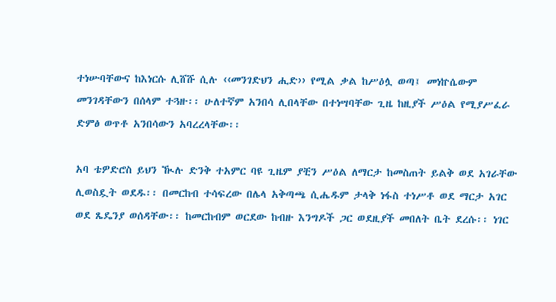ተነሡባቸውና ከእነርሱ ሊሸሹ ሲሉ ‹‹መንገድህን ሒድ›› የሚል ቃል ከሥዕሏ ወጣ፤ መነኵሴውም መንገዳቸውን በሰላም ተጓዙ፡፡ ሁለተኛም አንበሳ ሊበላቸው በተነሣባቸው ጊዜ ከዚያች ሥዕል የሚያሥፈራ ድምፅ ወጥቶ አንበሳውን አባረረላቸው፡፡

አባ ቴዎድሮስ ይህን ዂሉ ድንቅ ተአምር ባዩ ጊዜም ያቺን ሥዕል ለማርታ ከመስጠት ይልቅ ወደ አገራቸው ሊወስዷት ወደዱ፡፡ በመርከብ ተሳፍረው በሌላ አቅጣጫ ሲሔዱም ታላቅ ነፋስ ተነሥቶ ወደ ማርታ አገር ወደ ጼዴንያ ወሰዳቸው፡፡ ከመርከብም ወርደው ከብዙ እንግዶች ጋር ወደዚያች መበለት ቤት ደረሱ፡፡ ነገር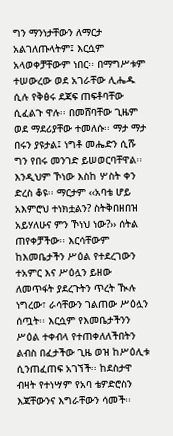ግን ማንነታቸውን ለማርታ አልገለጡላትም፤ እርሷም አላወቀቻቸውም ነበር፡፡ በማግሥቱም ተሠውረው ወደ አገራቸው ሊሔዱ ሲሉ የቅፅሩ ደጃፍ ጠፍቶባቸው ሲፈልጉ ዋሉ፡፡ በመሸባቸው ጊዜም ወደ ማደሪያቸው ተመለሱ፡፡ ማታ ማታ በሩን ያዩታል፤ ነግቶ መሔድን ሲሹ ግን የበሩ መንገድ ይሠወርባቸዋል፡፡ እንዲህም ኾነው እስከ ሦስት ቀን ድረስ ቆዩ፡፡ ማርታም ‹‹አባቴ ሆይ አእምሮህ ተነክቷልን? ስትቅበዘበዝ አይሃለሁና ምን ኾነህ ነው?›› ሰትል ጠየቀቻችው፡፡ እርሳቸውም ከእመቤታችን ሥዕል የተደረገውን ተአምር እና ሥዕሏን ይዘው ለመጥፋት ያደረጉትን ጥረት ዂሉ ነግረው፣ ራሳቸውን ገልጠው ሥዕሏን ሰጧት፡፡ እርሷም የእመቤታችንን ሥዕል ተቀብላ የተጠቀለለችበትን ልብስ በፈታችው ጊዜ ወዝ ከሥዕሊቱ ሲንጠፈጠፍ አገኘች፡፡ ከደስታዋ ብዛት የተነሣም የአባ ቴዎድሮስን እጃቸውንና እግራቸውን ሳመች፡፡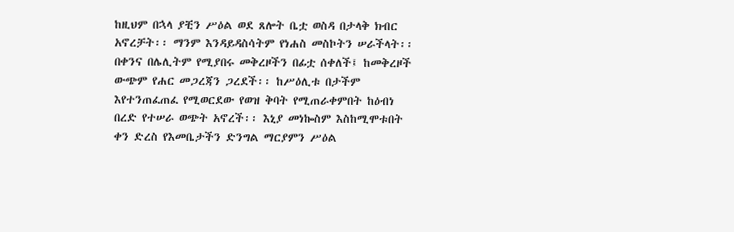ከዚህም በኋላ ያቺን ሥዕል ወደ ጸሎት ቤቷ ወስዳ በታላቅ ክብር አኖረቻት፡፡ ማንም እንዳይዳስሳትም የነሐስ መስኮትን ሠራችላት፡፡ በቀንና በሌሊትም የሚያበሩ መቅረዞችን በፊቷ ሰቀለች፤ ከመቅረዞች ውጭም የሐር መጋረጃን ጋረደች፡፡ ከሥዕሊቱ በታችም እየተንጠፈጠፈ የሚወርደው የወዝ ቅባት የሚጠራቀምበት ከዕብነ በረድ የተሠራ ወጭት አኖረች፡፡ እኒያ መነኰስም እስከሚሞቱበት ቀን ድረስ የእመቤታችን ድንግል ማርያምን ሥዕል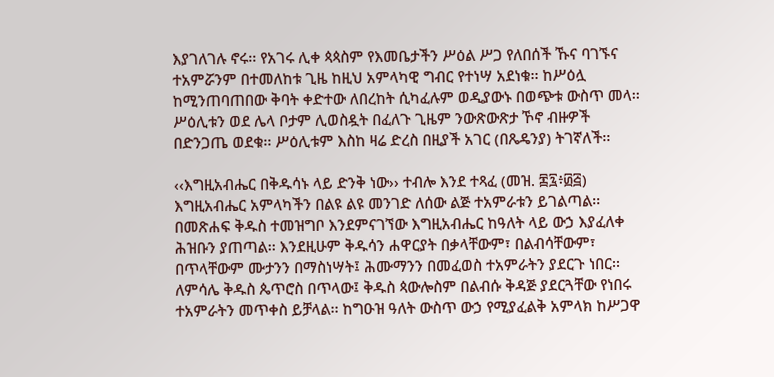እያገለገሉ ኖሩ፡፡ የአገሩ ሊቀ ጳጳስም የእመቤታችን ሥዕል ሥጋ የለበሰች ኹና ባገኙና ተአምሯንም በተመለከቱ ጊዜ ከዚህ አምላካዊ ግብር የተነሣ አደነቁ፡፡ ከሥዕሏ ከሚንጠባጠበው ቅባት ቀድተው ለበረከት ሲካፈሉም ወዲያውኑ በወጭቱ ውስጥ መላ፡፡ ሥዕሊቱን ወደ ሌላ ቦታም ሊወስዷት በፈለጉ ጊዜም ንውጽውጽታ ኾኖ ብዙዎች በድንጋጤ ወደቁ፡፡ ሥዕሊቱም እስከ ዛሬ ድረስ በዚያች አገር (በጼዴንያ) ትገኛለች፡፡

‹‹እግዚአብሔር በቅዱሳኑ ላይ ድንቅ ነው›› ተብሎ እንደ ተጻፈ (መዝ. ፷፯፥፴፭) እግዚአብሔር አምላካችን በልዩ ልዩ መንገድ ለሰው ልጅ ተአምራቱን ይገልጣል፡፡ በመጽሐፍ ቅዱስ ተመዝግቦ እንደምናገኘው እግዚአብሔር ከዓለት ላይ ውኃ እያፈለቀ ሕዝቡን ያጠጣል፡፡ እንደዚሁም ቅዱሳን ሐዋርያት በቃላቸውም፣ በልብሳቸውም፣ በጥላቸውም ሙታንን በማስነሣት፤ ሕሙማንን በመፈወስ ተአምራትን ያደርጉ ነበር፡፡ ለምሳሌ ቅዱስ ጴጥሮስ በጥላው፤ ቅዱስ ጳውሎስም በልብሱ ቅዳጅ ያደርጓቸው የነበሩ ተአምራትን መጥቀስ ይቻላል፡፡ ከግዑዝ ዓለት ውስጥ ውኃ የሚያፈልቅ አምላክ ከሥጋዋ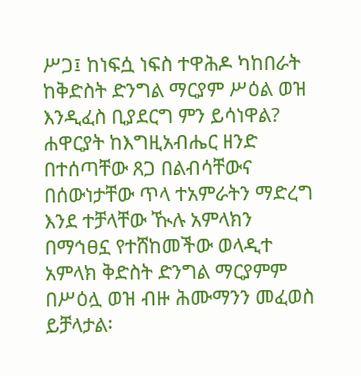ሥጋ፤ ከነፍሷ ነፍስ ተዋሕዶ ካከበራት ከቅድስት ድንግል ማርያም ሥዕል ወዝ እንዲፈስ ቢያደርግ ምን ይሳነዋል? ሐዋርያት ከእግዚአብሔር ዘንድ በተሰጣቸው ጸጋ በልብሳቸውና በሰውነታቸው ጥላ ተአምራትን ማድረግ እንደ ተቻላቸው ዂሉ አምላክን በማኅፀኗ የተሸከመችው ወላዲተ አምላክ ቅድስት ድንግል ማርያምም በሥዕሏ ወዝ ብዙ ሕሙማንን መፈወስ ይቻላታል፡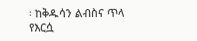፡ ከቅዱሳን ልብስና ጥላ የእርሷ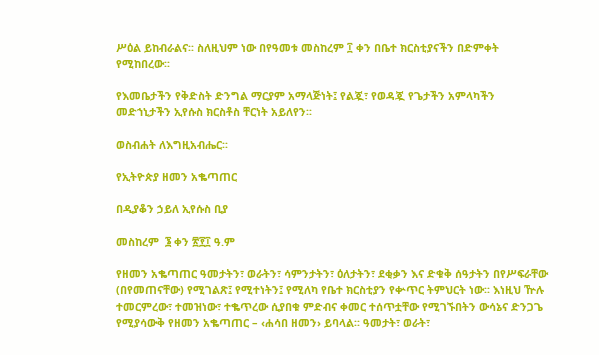ሥዕል ይከብራልና፡፡ ስለዚህም ነው በየዓመቱ መስከረም ፲ ቀን በቤተ ክርስቲያናችን በድምቀት የሚከበረው፡፡

የእመቤታችን የቅድስት ድንግል ማርያም አማላጅነት፤ የልጇ፣ የወዳጇ የጌታችን አምላካችን መድኀኒታችን ኢየሱስ ክርስቶስ ቸርነት አይለየን፡፡

ወስብሐት ለእግዚአብሔር፡፡

የኢትዮጵያ ዘመን አቈጣጠር

በዲያቆን ኃይለ ኢየሱስ ቢያ

መስከረም  ፮ ቀን ፳፻፲ ዓ.ም

የዘመን አቈጣጠር ዓመታትን፣ ወራትን፣ ሳምንታትን፣ ዕለታትን፣ ደቂቃን እና ድቁቅ ሰዓታትን በየሥፍራቸው (በየመጠናቸው) የሚገልጽ፤ የሚተነትን፤ የሚለካ የቤተ ክርስቲያን የቍጥር ትምህርት ነው፡፡ እነዚህ ዅሉ ተመርምረው፣ ተመዝነው፣ ተቈጥረው ሲያበቁ ምድብና ቀመር ተሰጥቷቸው የሚገኙበትን ውሳኔና ድንጋጌ የሚያሳውቅ የዘመን አቈጣጠር – ‹ሐሳበ ዘመን› ይባላል፡፡ ዓመታት፣ ወራት፣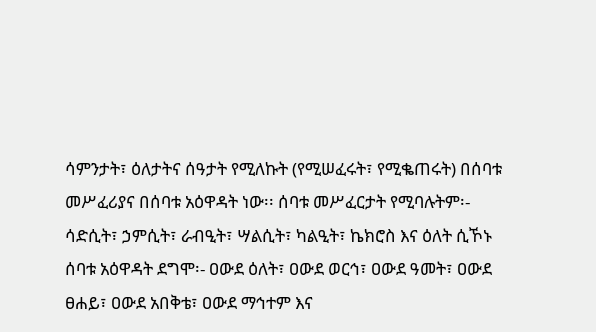ሳምንታት፣ ዕለታትና ሰዓታት የሚለኩት (የሚሠፈሩት፣ የሚቈጠሩት) በሰባቱ መሥፈሪያና በሰባቱ አዕዋዳት ነው፡፡ ሰባቱ መሥፈርታት የሚባሉትም፡- ሳድሲት፣ ኃምሲት፣ ራብዒት፣ ሣልሲት፣ ካልዒት፣ ኬክሮስ እና ዕለት ሲኾኑ ሰባቱ አዕዋዳት ደግሞ፡- ዐውደ ዕለት፣ ዐውደ ወርኅ፣ ዐውደ ዓመት፣ ዐውደ ፀሐይ፣ ዐውደ አበቅቴ፣ ዐውደ ማኅተም እና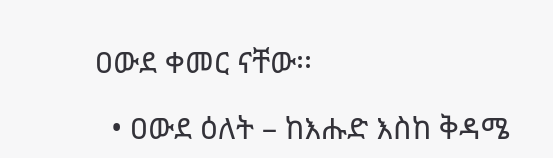ዐውደ ቀመር ናቸው፡፡

  • ዐውደ ዕለት – ከእሑድ እስከ ቅዳሜ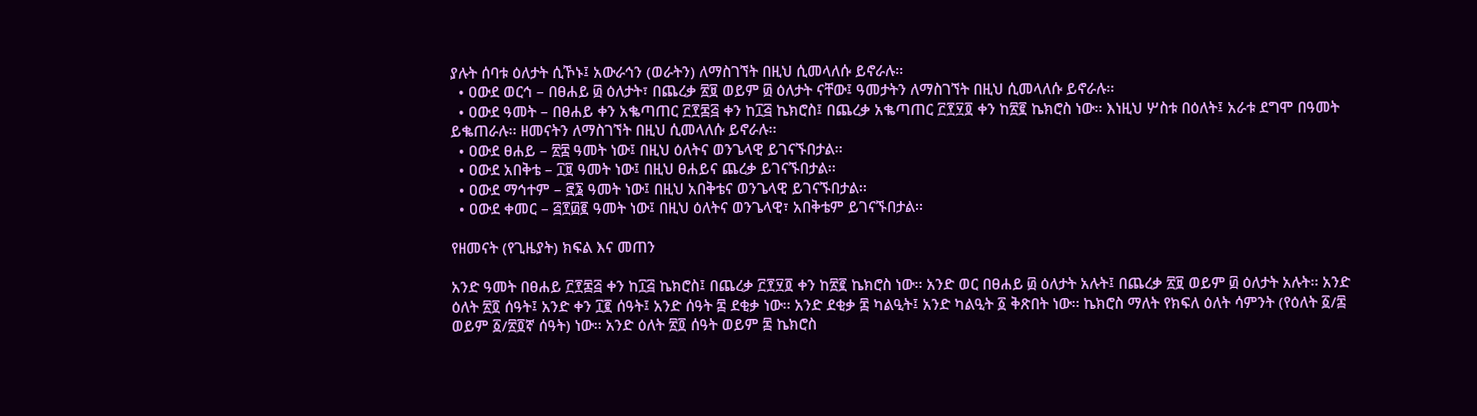ያሉት ሰባቱ ዕለታት ሲኾኑ፤ አውራኅን (ወራትን) ለማስገኘት በዚህ ሲመላለሱ ይኖራሉ፡፡
  • ዐውደ ወርኅ – በፀሐይ ፴ ዕለታት፣ በጨረቃ ፳፱ ወይም ፴ ዕለታት ናቸው፤ ዓመታትን ለማስገኘት በዚህ ሲመላለሱ ይኖራሉ፡፡
  • ዐውደ ዓመት – በፀሐይ ቀን አቈጣጠር ፫፻፷፭ ቀን ከ፲፭ ኬክሮስ፤ በጨረቃ አቈጣጠር ፫፻፶፬ ቀን ከ፳፪ ኬክሮስ ነው፡፡ እነዚህ ሦስቱ በዕለት፤ አራቱ ደግሞ በዓመት ይቈጠራሉ፡፡ ዘመናትን ለማስገኘት በዚህ ሲመላለሱ ይኖራሉ፡፡
  • ዐውደ ፀሐይ – ፳፰ ዓመት ነው፤ በዚህ ዕለትና ወንጌላዊ ይገናኙበታል፡፡
  • ዐውደ አበቅቴ – ፲፱ ዓመት ነው፤ በዚህ ፀሐይና ጨረቃ ይገናኙበታል፡፡
  • ዐውደ ማኅተም – ፸፮ ዓመት ነው፤ በዚህ አበቅቴና ወንጌላዊ ይገናኙበታል፡፡
  • ዐውደ ቀመር – ፭፻፴፪ ዓመት ነው፤ በዚህ ዕለትና ወንጌላዊ፣ አበቅቴም ይገናኙበታል፡፡

የዘመናት (የጊዜያት) ክፍል እና መጠን

አንድ ዓመት በፀሐይ ፫፻፷፭ ቀን ከ፲፭ ኬክሮስ፤ በጨረቃ ፫፻፶፬ ቀን ከ፳፪ ኬክሮስ ነው፡፡ አንድ ወር በፀሐይ ፴ ዕለታት አሉት፤ በጨረቃ ፳፱ ወይም ፴ ዕለታት አሉት፡፡ አንድ ዕለት ፳፬ ሰዓት፤ አንድ ቀን ፲፪ ሰዓት፤ አንድ ሰዓት ፷ ደቂቃ ነው፡፡ አንድ ደቂቃ ፷ ካልዒት፤ አንድ ካልዒት ፩ ቅጽበት ነው፡፡ ኬክሮስ ማለት የክፍለ ዕለት ሳምንት (የዕለት ፩/፷ ወይም ፩/፳፬ኛ ሰዓት) ነው፡፡ አንድ ዕለት ፳፬ ሰዓት ወይም ፷ ኬክሮስ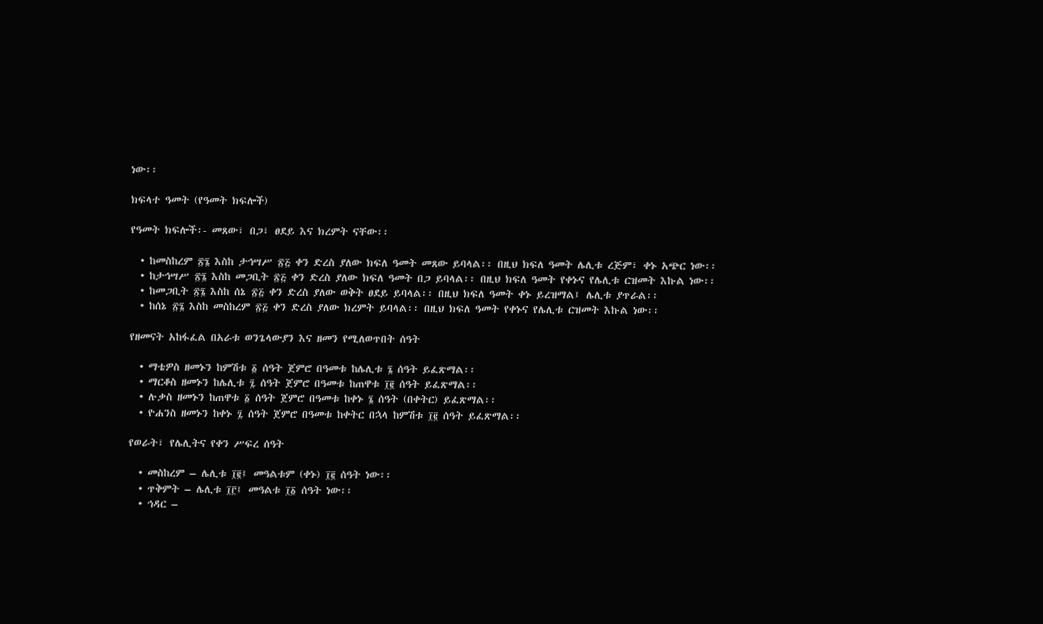ነው፡፡

ክፍላተ ዓመት (የዓመት ክፍሎች)

የዓመት ክፍሎች፡- መጸው፣ በጋ፣ ፀደይ እና ክረምት ናቸው፡፡

  • ከመስከረም ፳፮ እስከ ታኅሣሥ ፳፭ ቀን ድረስ ያለው ክፍለ ዓመት መጸው ይባላል፡፡ በዚህ ክፍለ ዓመት ሌሊቱ ረጅም፣ ቀኑ አጭር ነው፡፡
  • ከታኅሣሥ ፳፮ እስከ መጋቢት ፳፭ ቀን ድረስ ያለው ክፍለ ዓመት በጋ ይባላል፡፡ በዚህ ክፍለ ዓመት የቀኑና የሌሊቱ ርዝመት እኩል ነው፡፡
  • ከመጋቢት ፳፮ እስከ ሰኔ ፳፭ ቀን ድረስ ያለው ወቅት ፀደይ ይባላል፡፡ በዚህ ክፍለ ዓመት ቀኑ ይረዝማል፤ ሌሊቱ ያጥራል፡፡
  • ከሰኔ ፳፮ እስከ መስከረም ፳፭ ቀን ድረስ ያለው ክረምት ይባላል፡፡ በዚህ ክፍለ ዓመት የቀኑና የሌሊቱ ርዝመት እኩል ነው፡፡

የዘመናት አከፋፈል በአራቱ ወንጌላውያን እና ዘመን የሚለወጥበት ሰዓት

  • ማቴዎስ ዘመኑን ከምሽቱ ፩ ሰዓት ጀምሮ በዓመቱ ከሌሊቱ ፮ ሰዓት ይፈጽማል፡፡
  • ማርቆስ ዘመኑን ከሌሊቱ ፯ ሰዓት ጀምሮ በዓመቱ ከጠዋቱ ፲፪ ሰዓት ይፈጽማል፡፡
  • ሉቃስ ዘመኑን ከጠዋቱ ፩ ሰዓት ጀምሮ በዓመቱ ከቀኑ ፮ ሰዓት (በቀትር) ይፈጽማል፡፡
  • ዮሐንስ ዘመኑን ከቀኑ ፯ ሰዓት ጀምሮ በዓመቱ ከቀትር በኋላ ከምሽቱ ፲፪ ሰዓት ይፈጽማል፡፡

የወራት፣ የሌሊትና የቀን ሥፍረ ሰዓት

  • መስከረም – ሌሊቱ ፲፪፤ መዓልቱም (ቀኑ) ፲፪ ሰዓት ነው፡፡
  • ጥቅምት – ሌሊቱ ፲፫፤ መዓልቱ ፲፩ ሰዓት ነው፡፡
  • ኅዳር –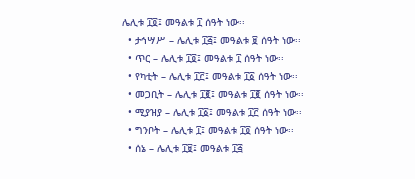ሌሊቱ ፲፬፤ መዓልቱ ፲ ሰዓት ነው፡፡
  • ታኅሣሥ – ሌሊቱ ፲፭፤ መዓልቱ ፱ ሰዓት ነው፡፡
  • ጥር – ሌሊቱ ፲፬፤ መዓልቱ ፲ ሰዓት ነው፡፡
  • የካቲት – ሌሊቱ ፲፫፤ መዓልቱ ፲፩ ሰዓት ነው፡፡
  • መጋቢት – ሌሊቱ ፲፪፤ መዓልቱ ፲፪ ሰዓት ነው፡፡
  • ሚያዝያ – ሌሊቱ ፲፩፤ መዓልቱ ፲፫ ሰዓት ነው፡፡
  • ግንቦት – ሌሊቱ ፲፤ መዓልቱ ፲፬ ሰዓት ነው፡፡
  • ሰኔ – ሌሊቱ ፲፱፤ መዓልቱ ፲፭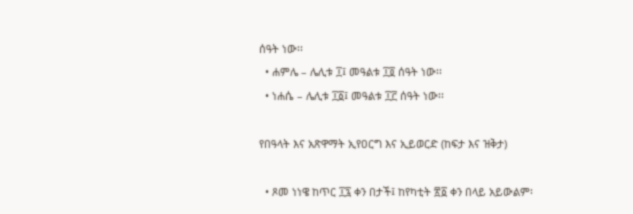ሰዓት ነው፡፡
  • ሐምሌ – ሌሊቱ ፲፤ መዓልቱ ፲፬ ሰዓት ነው፡፡
  • ነሐሴ – ሌሊቱ ፲፩፤ መዓልቱ ፲፫ ሰዓት ነው፡፡

የበዓላት እና አጽዋማት ኢየዐርግ እና ኢይወርድ (ከፍታ እና ዝቅታ)

  • ጾመ ነነዌ ከጥር ፲፯ ቀን በታች፤ ከየካቲት ፳፩ ቀን በላይ አይውልም፡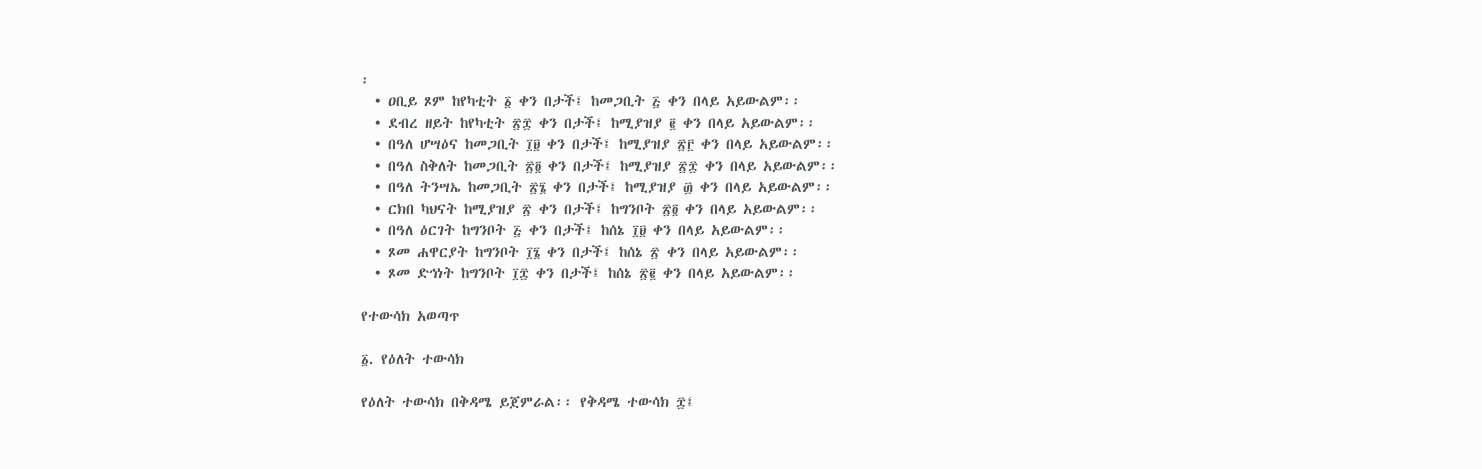፡
  • ዐቢይ ጾም ከየካቲት ፩ ቀን በታች፤ ከመጋቢት ፭ ቀን በላይ አይውልም፡፡
  • ደብረ ዘይት ከየካቲት ፳፰ ቀን በታች፤ ከሚያዝያ ፪ ቀን በላይ አይውልም፡፡
  • በዓለ ሆሣዕና ከመጋቢት ፲፱ ቀን በታች፤ ከሚያዝያ ፳፫ ቀን በላይ አይውልም፡፡
  • በዓለ ስቅለት ከመጋቢት ፳፬ ቀን በታች፤ ከሚያዝያ ፳፰ ቀን በላይ አይውልም፡፡
  • በዓለ ትንሣኤ ከመጋቢት ፳፮ ቀን በታች፤ ከሚያዝያ ፴ ቀን በላይ አይውልም፡፡
  • ርክበ ካህናት ከሚያዝያ ፳ ቀን በታች፤ ከግንቦት ፳፬ ቀን በላይ አይውልም፡፡
  • በዓለ ዕርገት ከግንቦት ፭ ቀን በታች፤ ከሰኔ ፲፱ ቀን በላይ አይውልም፡፡
  • ጾመ ሐዋርያት ከግንቦት ፲፮ ቀን በታች፤ ከሰኔ ፳ ቀን በላይ አይውልም፡፡
  • ጾመ ድኅነት ከግንቦት ፲፰ ቀን በታች፤ ከሰኔ ፳፪ ቀን በላይ አይውልም፡፡

የተውሳክ አወጣጥ

፩. የዕለት ተውሳክ

የዕለት ተውሳክ በቅዳሜ ይጀምራል፡፡ የቅዳሜ ተውሳክ ፰፤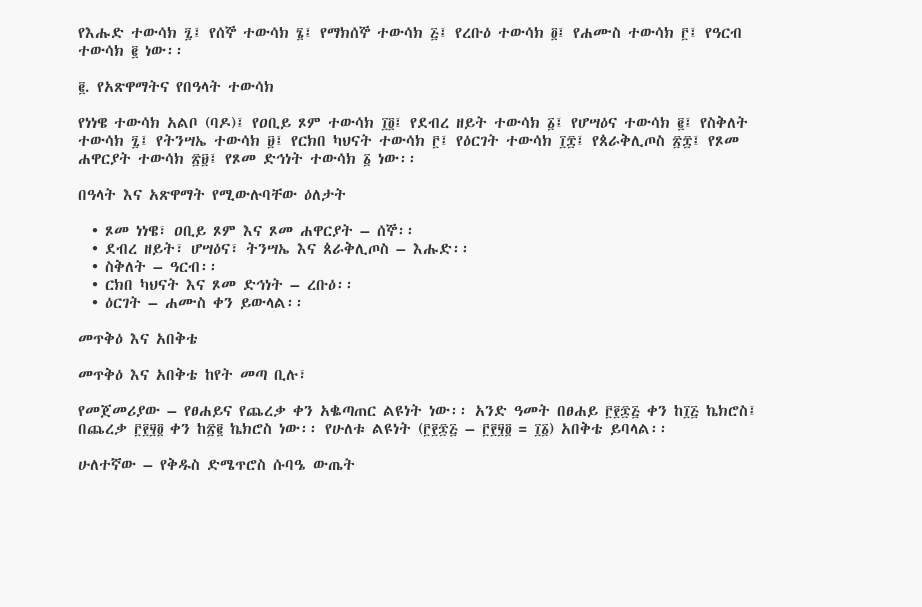የእሑድ ተውሳክ ፯፤ የሰኞ ተውሳክ ፮፤ የማክሰኞ ተውሳክ ፭፤ የረቡዕ ተውሳክ ፬፤ የሐሙስ ተውሳክ ፫፤ የዓርብ ተውሳክ ፪ ነው፡፡

፪. የአጽዋማትና የበዓላት ተውሳክ

የነነዌ ተውሳክ አልቦ (ባዶ)፤ የዐቢይ ጾም ተውሳክ ፲፬፤ የደብረ ዘይት ተውሳክ ፩፤ የሆሣዕና ተውሳክ ፪፤ የስቅለት ተውሳክ ፯፤ የትንሣኤ ተውሳክ ፱፤ የርክበ ካህናት ተውሳክ ፫፤ የዕርገት ተውሳክ ፲፰፤ የጰራቅሊጦስ ፳፰፤ የጾመ ሐዋርያት ተውሳክ ፳፱፤ የጾመ ድኅነት ተውሳክ ፩ ነው፡፡

በዓላት እና አጽዋማት የሚውሉባቸው ዕለታት

  • ጾመ ነነዌ፣ ዐቢይ ጾም እና ጾመ ሐዋርያት – ሰኞ፡፡
  • ደብረ ዘይት፣ ሆሣዕና፣ ትንሣኤ እና ጰራቅሊጦስ – እሑድ፡፡
  • ስቅለት – ዓርብ፡፡
  • ርክበ ካህናት እና ጾመ ድኅነት – ረቡዕ፡፡
  • ዕርገት – ሐሙስ ቀን ይውላል፡፡

መጥቅዕ እና አበቅቴ

መጥቅዕ እና አበቅቴ ከየት መጣ ቢሉ፣

የመጀመሪያው – የፀሐይና የጨረቃ ቀን አቈጣጠር ልዩነት ነው፡፡ አንድ ዓመት በፀሐይ ፫፻፷፭ ቀን ከ፲፭ ኬክሮስ፤ በጨረቃ ፫፻፶፬ ቀን ከ፳፪ ኬክሮስ ነው፡፡ የሁለቱ ልዩነት (፫፻፷፭ – ፫፻፶፬ = ፲፩) አበቅቴ ይባላል፡፡

ሁለተኛው – የቅዱስ ድሜጥሮስ ሱባዔ ውጤት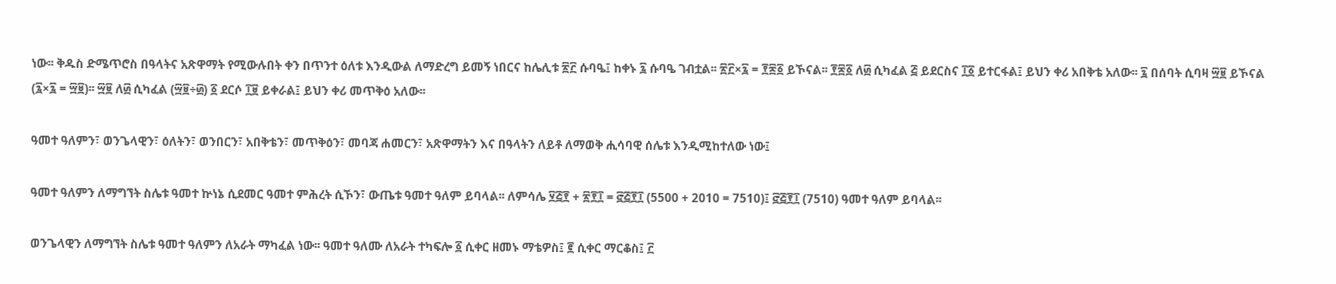ነው፡፡ ቅዱስ ድሜጥሮስ በዓላትና አጽዋማት የሚውሉበት ቀን በጥንተ ዕለቱ እንዲውል ለማድረግ ይመኝ ነበርና ከሌሊቱ ፳፫ ሱባዔ፤ ከቀኑ ፯ ሱባዔ ገብቷል፡፡ ፳፫×፯ = ፻፷፩ ይኾናል፡፡ ፻፷፩ ለ፴ ሲካፈል ፭ ይደርስና ፲፩ ይተርፋል፤ ይህን ቀሪ አበቅቴ አለው፡፡ ፯ በሰባት ሲባዛ ፵፱ ይኾናል (፯×፯ = ፵፱)፡፡ ፵፱ ለ፴ ሲካፈል (፵፱÷፴) ፩ ደርሶ ፲፱ ይቀራል፤ ይህን ቀሪ መጥቅዕ አለው፡፡

ዓመተ ዓለምን፣ ወንጌላዊን፣ ዕለትን፣ ወንበርን፣ አበቅቴን፣ መጥቅዕን፣ መባጃ ሐመርን፣ አጽዋማትን እና በዓላትን ለይቶ ለማወቅ ሒሳባዊ ሰሌቱ እንዲሚከተለው ነው፤

ዓመተ ዓለምን ለማግኘት ስሌቱ ዓመተ ኵነኔ ሲደመር ዓመተ ምሕረት ሲኾን፣ ውጤቱ ዓመተ ዓለም ይባላል፡፡ ለምሳሌ ፶፭፻ + ፳፻፲ = ፸፭፻፲ (5500 + 2010 = 7510)፤ ፸፭፻፲ (7510) ዓመተ ዓለም ይባላል፡፡

ወንጌላዊን ለማግኘት ስሌቱ ዓመተ ዓለምን ለአራት ማካፈል ነው፡፡ ዓመተ ዓለሙ ለአራት ተካፍሎ ፩ ሲቀር ዘመኑ ማቴዎስ፤ ፪ ሲቀር ማርቆስ፤ ፫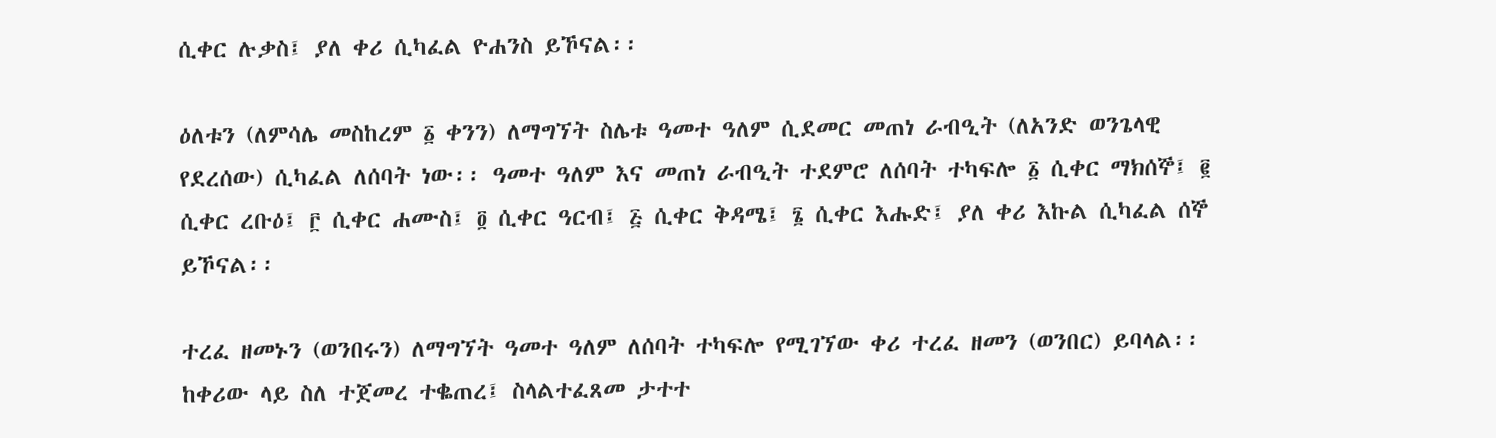ሲቀር ሉቃስ፤ ያለ ቀሪ ሲካፈል ዮሐንስ ይኾናል፡፡

ዕለቱን (ለምሳሌ መስከረም ፩ ቀንን) ለማግኘት ስሌቱ ዓመተ ዓለም ሲደመር መጠነ ራብዒት (ለአንድ ወንጌላዊ የደረሰው) ሲካፈል ለሰባት ነው፡፡ ዓመተ ዓለም እና መጠነ ራብዒት ተደምሮ ለሰባት ተካፍሎ ፩ ሲቀር ማክሰኞ፤ ፪ ሲቀር ረቡዕ፤ ፫ ሲቀር ሐሙስ፤ ፬ ሲቀር ዓርብ፤ ፭ ሲቀር ቅዳሜ፤ ፮ ሲቀር እሑድ፤ ያለ ቀሪ እኩል ሲካፈል ሰኞ ይኾናል፡፡

ተረፈ ዘመኑን (ወንበሩን) ለማግኘት ዓመተ ዓለም ለሰባት ተካፍሎ የሚገኘው ቀሪ ተረፈ ዘመን (ወንበር) ይባላል፡፡ ከቀሪው ላይ ስለ ተጀመረ ተቈጠረ፤ ስላልተፈጸመ ታተተ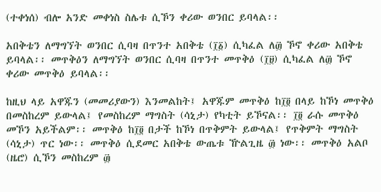(ተቀነሰ) ብሎ አንድ መቀነስ ስሌቱ ሲኾን ቀሪው ወንበር ይባላል፡፡

አበቅቴን ለማግኘት ወንበር ሲባዛ በጥንተ አበቅቴ (፲፩) ሲካፈል ለ፴ ኾኖ ቀሪው አበቅቴ ይባላል፡፡ መጥቅዕን ለማግኘት ወንበር ሲባዛ በጥንተ መጥቅዕ (፲፱) ሲካፈል ለ፴ ኾኖ ቀሪው መጥቅዕ ይባላል፡፡

ከዚህ ላይ አዋጁን (መመሪያውን) እንመልከት፤ አዋጁም መጥቅዕ ከ፲፬ በላይ ከኾነ መጥቅዕ በመስከረም ይውላል፤ የመስከረም ማግስት (ሳኒታ) የካቲት ይኾናል፡፡ ፲፬ ራሱ መጥቅዕ መኾን አይችልም፡፡ መጥቅዕ ከ፲፬ በታች ከኾነ በጥቅምት ይውላል፤ የጥቅምት ማግስት (ሳኒታ) ጥር ነው፡፡ መጥቅዕ ሲደመር አበቅቴ ውጤቱ ዅልጊዜ ፴ ነው፡፡ መጥቅዕ አልቦ (ዜሮ) ሲኾን መስከረም ፴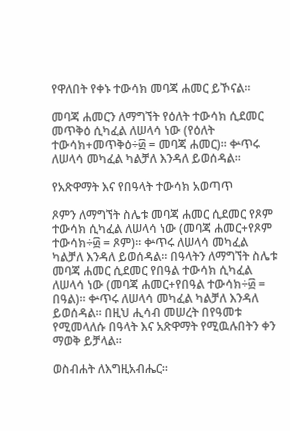የዋለበት የቀኑ ተውሳክ መባጃ ሐመር ይኾናል፡፡

መባጃ ሐመርን ለማግኘት የዕለት ተውሳክ ሲደመር መጥቅዕ ሲካፈል ለሠላሳ ነው (የዕለት ተውሳክ+መጥቅዕ÷፴ = መባጃ ሐመር)፡፡ ቍጥሩ ለሠላሳ መካፈል ካልቻለ እንዳለ ይወሰዳል፡፡

የአጽዋማት እና የበዓላት ተውሳክ አወጣጥ

ጾምን ለማግኘት ስሌቱ መባጃ ሐመር ሲደመር የጾም ተውሳክ ሲካፈል ለሠላሳ ነው (መባጃ ሐመር+የጾም ተውሳክ÷፴ = ጾም)፡፡ ቍጥሩ ለሠላሳ መካፈል ካልቻለ እንዳለ ይወሰዳል፡፡ በዓላትን ለማግኘት ስሌቱ መባጃ ሐመር ሲደመር የበዓል ተውሳክ ሲካፈል ለሠላሳ ነው (መባጃ ሐመር+የበዓል ተውሳክ÷፴ = በዓል)፡፡ ቍጥሩ ለሠላሳ መካፈል ካልቻለ እንዳለ ይወሰዳል፡፡ በዚህ ሒሳብ መሠረት በየዓመቱ የሚመላለሱ በዓላት እና አጽዋማት የሚዉሉበትን ቀን ማወቅ ይቻላል፡፡

ወስብሐት ለእግዚአብሔር፡፡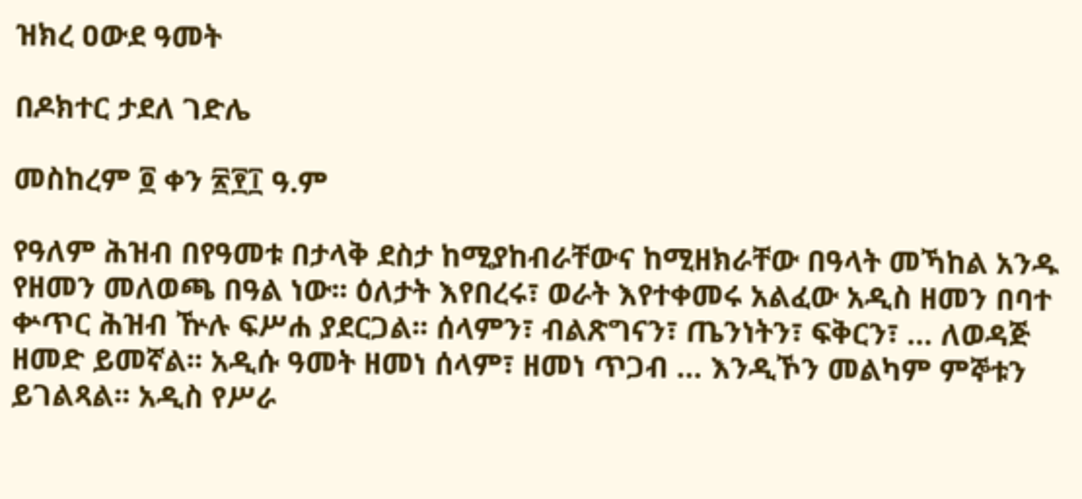ዝክረ ዐውደ ዓመት

በዶክተር ታደለ ገድሌ

መስከረም ፬ ቀን ፳፻፲ ዓ.ም

የዓለም ሕዝብ በየዓመቱ በታላቅ ደስታ ከሚያከብራቸውና ከሚዘክራቸው በዓላት መኻከል አንዱ የዘመን መለወጫ በዓል ነው፡፡ ዕለታት እየበረሩ፣ ወራት እየተቀመሩ አልፈው አዲስ ዘመን በባተ ቍጥር ሕዝብ ዅሉ ፍሥሐ ያደርጋል፡፡ ሰላምን፣ ብልጽግናን፣ ጤንነትን፣ ፍቅርን፣ … ለወዳጅ ዘመድ ይመኛል፡፡ አዲሱ ዓመት ዘመነ ሰላም፣ ዘመነ ጥጋብ … እንዲኾን መልካም ምኞቱን ይገልጻል፡፡ አዲስ የሥራ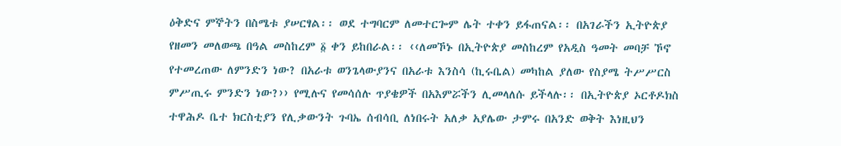ዕቅድና ምኞትን በስሜቱ ያሠርፃል፡፡ ወደ ተግባርም ለመተርጐም ሌት ተቀን ይፋጠናል፡፡ በአገራችን ኢትዮጵያ የዘመን መለወጫ በዓል መስከረም ፩ ቀን ይከበራል፡፡ ‹‹ለመኾኑ በኢትዮጵያ መስከረም የአዲስ ዓመት መባቻ ኾኖ የተመረጠው ለምንድን ነው? በአራቱ ወንጌላውያንና በአራቱ እንስሳ (ኪሩቤል) መካከል ያለው የስያሜ ትሥሥርስ ምሥጢሩ ምንድን ነው?›› የሚሉና የመሳሰሉ ጥያቄዎች በአእምሯችን ሊመላለሱ ይችላሉ፡፡ በኢትዮጵያ ኦርቶዶክስ ተዋሕዶ ቤተ ክርስቲያን የሊቃውንት ጉባኤ ሰብሳቢ ለነበሩት አለቃ አያሌው ታምሩ በአንድ ወቅት እነዚህን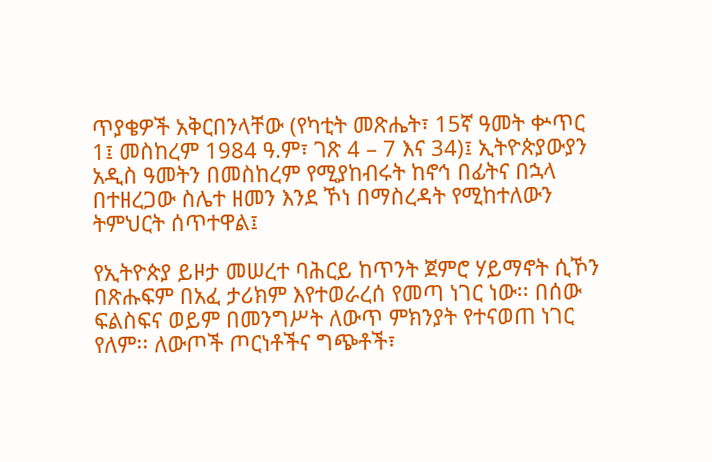ጥያቄዎች አቅርበንላቸው (የካቲት መጽሔት፣ 15ኛ ዓመት ቍጥር 1፤ መስከረም 1984 ዓ.ም፣ ገጽ 4 – 7 እና 34)፤ ኢትዮጵያውያን አዲስ ዓመትን በመስከረም የሚያከብሩት ከኖኅ በፊትና በኋላ በተዘረጋው ስሌተ ዘመን እንደ ኾነ በማስረዳት የሚከተለውን ትምህርት ሰጥተዋል፤

የኢትዮጵያ ይዞታ መሠረተ ባሕርይ ከጥንት ጀምሮ ሃይማኖት ሲኾን በጽሑፍም በአፈ ታሪክም እየተወራረሰ የመጣ ነገር ነው፡፡ በሰው ፍልስፍና ወይም በመንግሥት ለውጥ ምክንያት የተናወጠ ነገር የለም፡፡ ለውጦች ጦርነቶችና ግጭቶች፣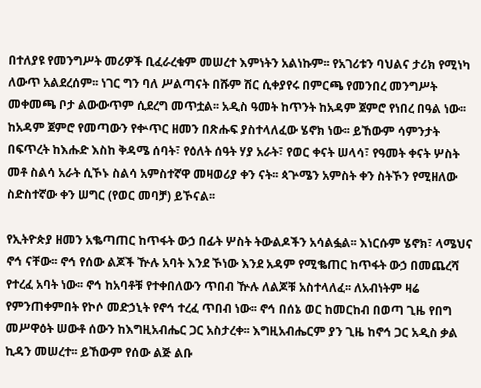በተለያዩ የመንግሥት መሪዎች ቢፈራረቁም መሠረተ እምነትን አልነኩም፡፡ የአገሪቱን ባህልና ታሪክ የሚነካ ለውጥ አልደረሰም፡፡ ነገር ግን ባለ ሥልጣናት በሹም ሽር ሲቀያየሩ በምርጫ የመንበረ መንግሥት መቀመጫ ቦታ ልውውጥም ሲደረግ መጥቷል፡፡ አዲስ ዓመት ከጥንት ከአዳም ጀምሮ የነበረ በዓል ነው፡፡ ከአዳም ጀምሮ የመጣውን የቍጥር ዘመን በጽሑፍ ያስተላለፈው ሄኖክ ነው፡፡ ይኸውም ሳምንታት በፍጥረት ከእሑድ እስከ ቅዳሜ ሰባት፣ የዕለት ሰዓት ሃያ አራት፣ የወር ቀናት ሠላሳ፣ የዓመት ቀናት ሦስት መቶ ስልሳ አራት ሲኾኑ ስልሳ አምስተኛዋ መዛወሪያ ቀን ናት፡፡ ጳጕሜን አምስት ቀን ስትኾን የሚዘለው ስድስተኛው ቀን ሠግር (የወር መባቻ) ይኾናል፡፡

የኢትዮጵያ ዘመን አቈጣጠር ከጥፋት ውኃ በፊት ሦስት ትውልዶችን አሳልፏል፡፡ እነርሱም ሄኖክ፣ ላሜህና ኖኅ ናቸው፡፡ ኖኅ የሰው ልጆች ዅሉ አባት እንደ ኾነው እንደ አዳም የሚቈጠር ከጥፋት ውኃ በመጨረሻ የተረፈ አባት ነው፡፡ ኖኅ ከአባቶቹ የተቀበለውን ጥበብ ዅሉ ለልጆቹ አስተላለፈ፡፡ ለአብነትም ዛሬ የምንጠቀምበት የኮሶ መድኃኒት የኖኅ ተረፈ ጥበብ ነው፡፡ ኖኅ በሰኔ ወር ከመርከብ በወጣ ጊዜ የበግ መሥዋዕት ሠውቶ ሰውን ከእግዚአብሔር ጋር አስታረቀ፡፡ እግዚአብሔርም ያን ጊዜ ከኖኅ ጋር አዲስ ቃል ኪዳን መሠረተ፡፡ ይኸውም የሰው ልጅ ልቡ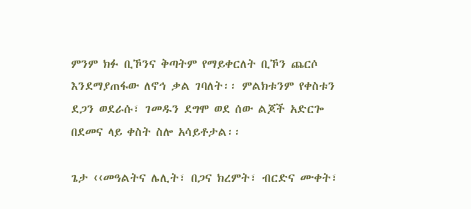ምንም ክፉ ቢኾንና ቅጣትም የማይቀርለት ቢኾን ጨርሶ እንደማያጠፋው ለኖኅ ቃል ገባለት፡፡ ምልክቱንም የቀስቱን ደጋን ወደራሱ፣ ገመዱን ደግሞ ወደ ሰው ልጆች አድርጐ በደመና ላይ ቀስት ስሎ አሳይቶታል፡፡

ጌታ ‹‹መዓልትና ሌሊት፣ በጋና ክረምት፣ ብርድና ሙቀት፣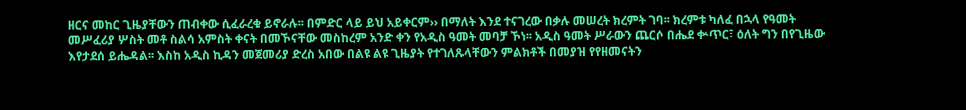ዘርና መከር ጊዜያቸውን ጠብቀው ሲፈራረቁ ይኖራሉ፡፡ በምድር ላይ ይህ አይቀርም›› በማለት እንደ ተናገረው በቃሉ መሠረት ክረምት ገባ፡፡ ክረምቱ ካለፈ በኋላ የዓመት መሥፈሪያ ሦስት መቶ ስልሳ አምስት ቀናት በመኾናቸው መስከረም አንድ ቀን የአዲስ ዓመት መባቻ ኾነ፡፡ አዲስ ዓመት ሥራውን ጨርሶ በሔደ ቍጥር፣ ዕለት ግን በየጊዜው እየታደሰ ይሔዳል፡፡ እስከ አዲስ ኪዳን መጀመሪያ ድረስ አበው በልዩ ልዩ ጊዜያት የተገለጹላቸውን ምልክቶች በመያዝ የየዘመናትን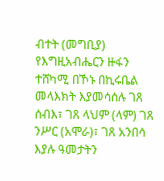ብተት (መግቢያ) የእግዚአብሔርን ዙፋን ተሸካሚ በኾኑ በኪሩቤል መላእክት እያመሳሰሉ ገጸ ሰብእ፣ ገጸ ላህም (ላም) ገጸ ንሥር (አሞራ)፣ ገጸ አንበሳ እያሉ ዓመታትን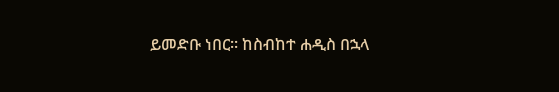ይመድቡ ነበር፡፡ ከስብከተ ሐዲስ በኋላ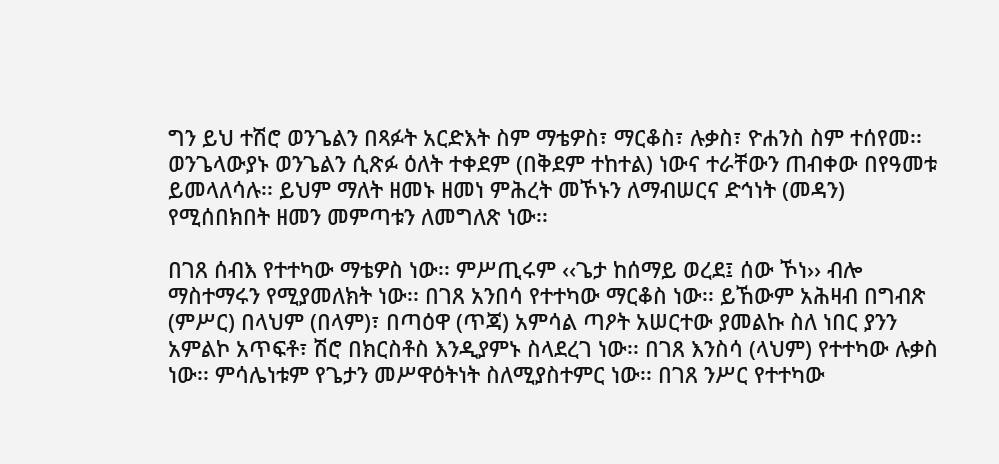ግን ይህ ተሽሮ ወንጌልን በጻፉት አርድእት ስም ማቴዎስ፣ ማርቆስ፣ ሉቃስ፣ ዮሐንስ ስም ተሰየመ፡፡ ወንጌላውያኑ ወንጌልን ሲጽፉ ዕለት ተቀደም (በቅደም ተከተል) ነውና ተራቸውን ጠብቀው በየዓመቱ ይመላለሳሉ፡፡ ይህም ማለት ዘመኑ ዘመነ ምሕረት መኾኑን ለማብሠርና ድኅነት (መዳን) የሚሰበክበት ዘመን መምጣቱን ለመግለጽ ነው፡፡

በገጸ ሰብእ የተተካው ማቴዎስ ነው፡፡ ምሥጢሩም ‹‹ጌታ ከሰማይ ወረደ፤ ሰው ኾነ›› ብሎ ማስተማሩን የሚያመለክት ነው፡፡ በገጸ አንበሳ የተተካው ማርቆስ ነው፡፡ ይኸውም አሕዛብ በግብጽ (ምሥር) በላህም (በላም)፣ በጣዕዋ (ጥጃ) አምሳል ጣዖት አሠርተው ያመልኩ ስለ ነበር ያንን አምልኮ አጥፍቶ፣ ሽሮ በክርስቶስ እንዲያምኑ ስላደረገ ነው፡፡ በገጸ እንስሳ (ላህም) የተተካው ሉቃስ ነው፡፡ ምሳሌነቱም የጌታን መሥዋዕትነት ስለሚያስተምር ነው፡፡ በገጸ ንሥር የተተካው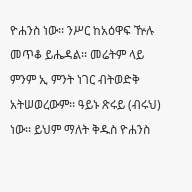ዮሐንስ ነው፡፡ ንሥር ከአዕዋፍ ዅሉ መጥቆ ይሔዳል፡፡ መሬትም ላይ ምንም ኢ ምንት ነገር ብትወድቅ አትሠወረውም፡፡ ዓይኑ ጽሩይ (ብሩህ) ነው፡፡ ይህም ማለት ቅዱስ ዮሐንስ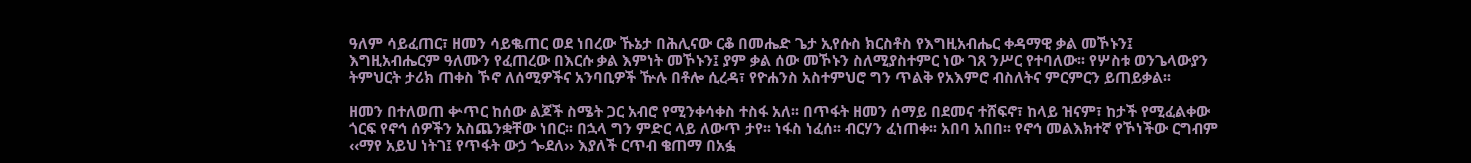ዓለም ሳይፈጠር፣ ዘመን ሳይቈጠር ወደ ነበረው ኹኔታ በሕሊናው ርቆ በመሔድ ጌታ ኢየሱስ ክርስቶስ የእግዚአብሔር ቀዳማዊ ቃል መኾኑን፤ እግዚአብሔርም ዓለሙን የፈጠረው በእርሱ ቃል እምነት መኾኑን፤ ያም ቃል ሰው መኾኑን ስለሚያስተምር ነው ገጸ ንሥር የተባለው፡፡ የሦስቱ ወንጌላውያን ትምህርት ታሪክ ጠቀስ ኾኖ ለሰሚዎችና አንባቢዎች ዅሉ በቶሎ ሲረዳ፣ የዮሐንስ አስተምህሮ ግን ጥልቅ የአእምሮ ብስለትና ምርምርን ይጠይቃል፡፡

ዘመን በተለወጠ ቍጥር ከሰው ልጆች ስሜት ጋር አብሮ የሚንቀሳቀስ ተስፋ አለ፡፡ በጥፋት ዘመን ሰማይ በደመና ተሸፍኖ፣ ከላይ ዝናም፣ ከታች የሚፈልቀው ጎርፍ የኖኅ ሰዎችን አስጨንቋቸው ነበር፡፡ በኋላ ግን ምድር ላይ ለውጥ ታየ፡፡ ነፋስ ነፈሰ፡፡ ብርሃን ፈነጠቀ፡፡ አበባ አበበ፡፡ የኖኅ መልእክተኛ የኾነችው ርግብም ‹‹ማየ አይህ ነትገ፤ የጥፋት ውኃ ጐደለ›› እያለች ርጥብ ቄጠማ በአፏ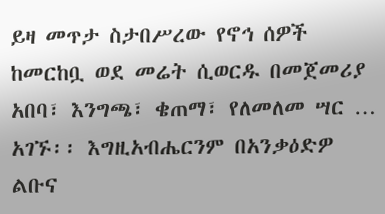ይዛ መጥታ ስታበሥረው የኖኅ ሰዎች ከመርከቧ ወደ መሬት ሲወርዱ በመጀመሪያ አበባ፣ እንግጫ፣ ቄጠማ፣ የለመለመ ሣር … አገኙ፡፡ እግዚአብሔርንም በአንቃዕድዎ ልቡና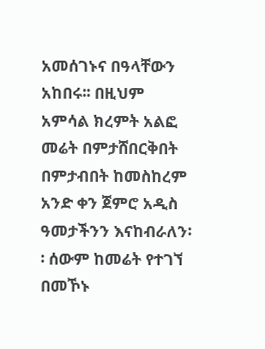አመሰገኑና በዓላቸውን አከበሩ፡፡ በዚህም አምሳል ክረምት አልፎ መሬት በምታሸበርቅበት በምታብበት ከመስከረም አንድ ቀን ጀምሮ አዲስ ዓመታችንን እናከብራለን፡፡ ሰውም ከመሬት የተገኘ በመኾኑ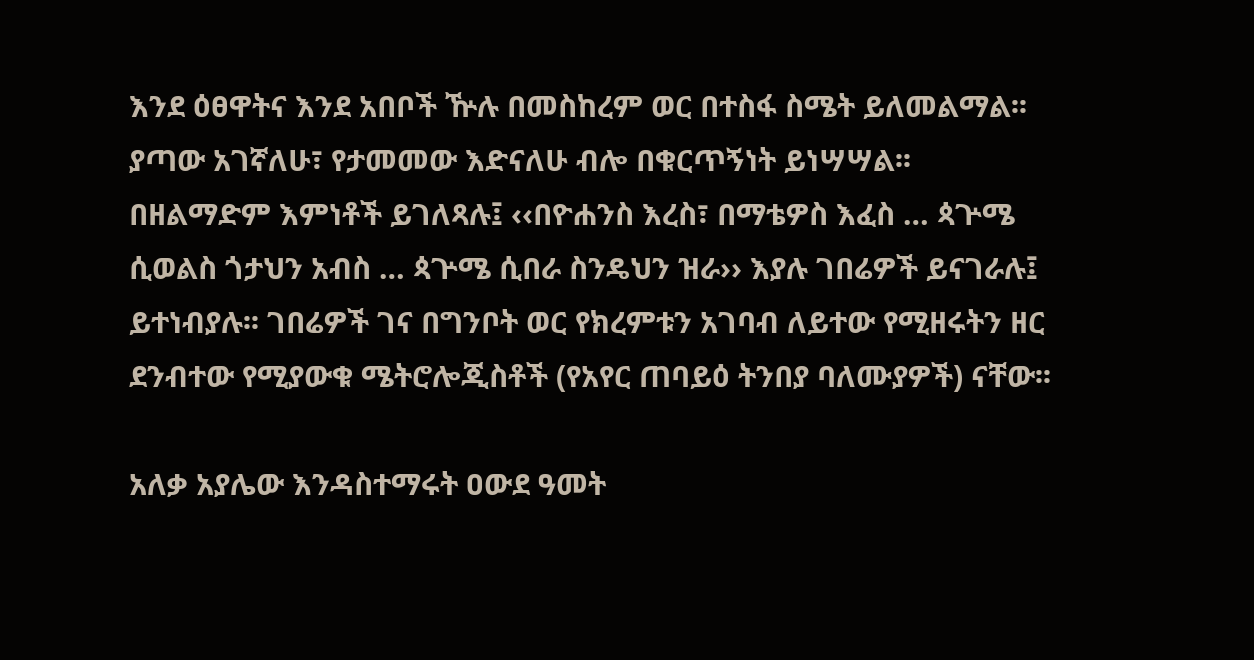እንደ ዕፀዋትና እንደ አበቦች ዅሉ በመስከረም ወር በተስፋ ስሜት ይለመልማል፡፡ ያጣው አገኛለሁ፣ የታመመው እድናለሁ ብሎ በቁርጥኝነት ይነሣሣል፡፡ በዘልማድም እምነቶች ይገለጻሉ፤ ‹‹በዮሐንስ እረስ፣ በማቴዎስ እፈስ … ጳጕሜ ሲወልስ ጎታህን አብስ … ጳጕሜ ሲበራ ስንዴህን ዝራ›› እያሉ ገበሬዎች ይናገራሉ፤ ይተነብያሉ፡፡ ገበሬዎች ገና በግንቦት ወር የክረምቱን አገባብ ለይተው የሚዘሩትን ዘር ደንብተው የሚያውቁ ሜትሮሎጂስቶች (የአየር ጠባይዕ ትንበያ ባለሙያዎች) ናቸው፡፡

አለቃ አያሌው እንዳስተማሩት ዐውደ ዓመት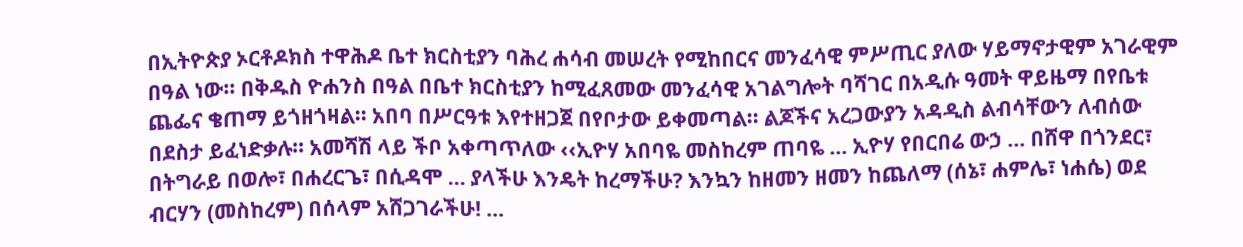በኢትዮጵያ ኦርቶዶክስ ተዋሕዶ ቤተ ክርስቲያን ባሕረ ሐሳብ መሠረት የሚከበርና መንፈሳዊ ምሥጢር ያለው ሃይማኖታዊም አገራዊም በዓል ነው፡፡ በቅዱስ ዮሐንስ በዓል በቤተ ክርስቲያን ከሚፈጸመው መንፈሳዊ አገልግሎት ባሻገር በአዲሱ ዓመት ዋይዜማ በየቤቱ ጨፌና ቄጠማ ይጎዘጎዛል፡፡ አበባ በሥርዓቱ እየተዘጋጀ በየቦታው ይቀመጣል፡፡ ልጆችና አረጋውያን አዳዲስ ልብሳቸውን ለብሰው በደስታ ይፈነድቃሉ፡፡ አመሻሽ ላይ ችቦ አቀጣጥለው ‹‹ኢዮሃ አበባዬ መስከረም ጠባዬ … ኢዮሃ የበርበሬ ውኃ … በሸዋ በጎንደር፣ በትግራይ በወሎ፣ በሐረርጌ፣ በሲዳሞ … ያላችሁ እንዴት ከረማችሁ? እንኳን ከዘመን ዘመን ከጨለማ (ሰኔ፣ ሐምሌ፣ ነሐሴ) ወደ ብርሃን (መስከረም) በሰላም አሸጋገራችሁ! …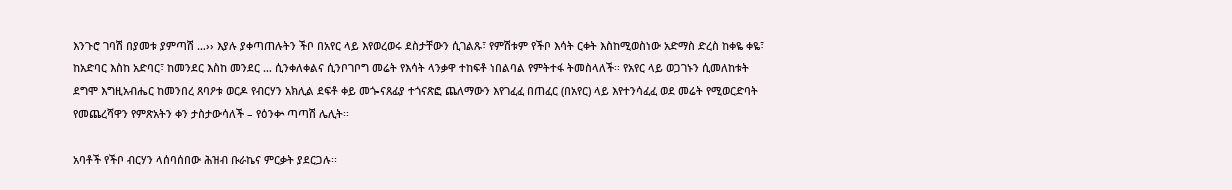እንጉሮ ገባሽ በያመቱ ያምጣሽ …›› እያሉ ያቀጣጠሉትን ችቦ በአየር ላይ እየወረወሩ ደስታቸውን ሲገልጹ፣ የምሽቱም የችቦ እሳት ርቀት እስከሚወስነው አድማስ ድረስ ከቀዬ ቀዬ፣ ከአድባር እስከ አድባር፣ ከመንደር እስከ መንደር … ሲንቀለቀልና ሲንቦገቦግ መሬት የእሳት ላንቃዋ ተከፍቶ ነበልባል የምትተፋ ትመስላለች፡፡ የአየር ላይ ወጋገኑን ሲመለከቱት ደግሞ እግዚአብሔር ከመንበረ ጸባዖቱ ወርዶ የብርሃን አክሊል ደፍቶ ቀይ መጐናጸፊያ ተጎናጽፎ ጨለማውን እየገፈፈ በጠፈር (በአየር) ላይ እየተንሳፈፈ ወደ መሬት የሚወርድባት የመጨረሻዋን የምጽአትን ቀን ታስታውሳለች – የዕንቍ ጣጣሽ ሌሊት፡፡

አባቶች የችቦ ብርሃን ላሰባሰበው ሕዝብ ቡራኬና ምርቃት ያደርጋሉ፡፡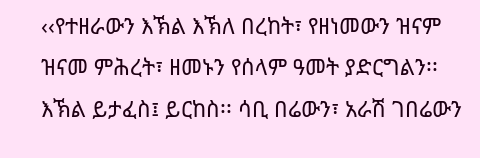‹‹የተዘራውን እኽል እኽለ በረከት፣ የዘነመውን ዝናም ዝናመ ምሕረት፣ ዘመኑን የሰላም ዓመት ያድርግልን፡፡ እኽል ይታፈስ፤ ይርከስ፡፡ ሳቢ በሬውን፣ አራሽ ገበሬውን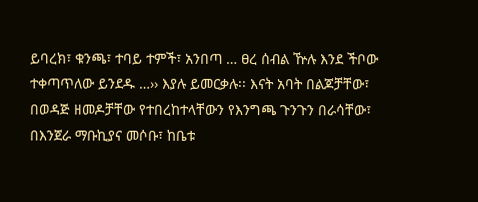ይባረክ፣ ቁንጫ፣ ተባይ ተምች፣ አንበጣ … ፀረ ሰብል ዅሉ እንደ ችቦው ተቀጣጥለው ይንደዱ …›› እያሉ ይመርቃሉ፡፡ እናት አባት በልጆቻቸው፣ በወዳጅ ዘመዶቻቸው የተበረከተላቸውን የእንግጫ ጉንጉን በራሳቸው፣ በእንጀራ ማቡኪያና መሶቡ፣ ከቤቱ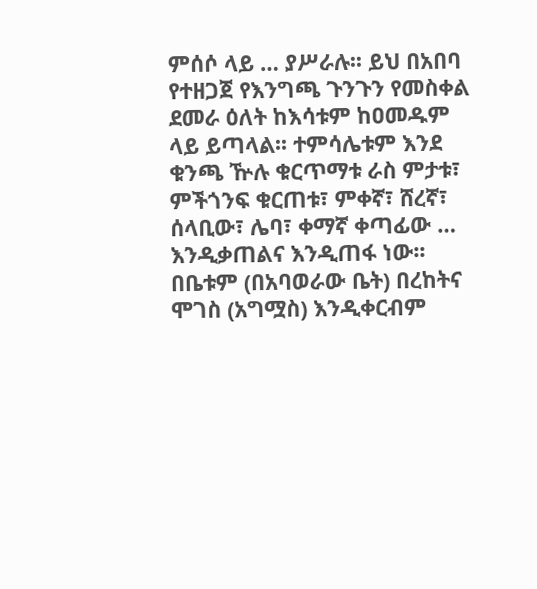ምሰሶ ላይ … ያሥራሉ፡፡ ይህ በአበባ የተዘጋጀ የእንግጫ ጉንጉን የመስቀል ደመራ ዕለት ከእሳቱም ከዐመዱም ላይ ይጣላል፡፡ ተምሳሌቱም እንደ ቁንጫ ዅሉ ቁርጥማቱ ራስ ምታቱ፣ ምችጎንፍ ቁርጠቱ፣ ምቀኛ፣ ሸረኛ፣ ሰላቢው፣ ሌባ፣ ቀማኛ ቀጣፊው … እንዲቃጠልና እንዲጠፋ ነው፡፡ በቤቱም (በአባወራው ቤት) በረከትና ሞገስ (አግሟስ) እንዲቀርብም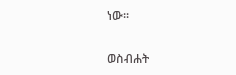ነው፡፡

ወስብሐት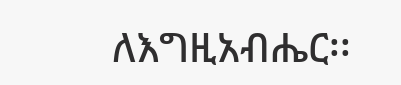ለእግዚአብሔር፡፡